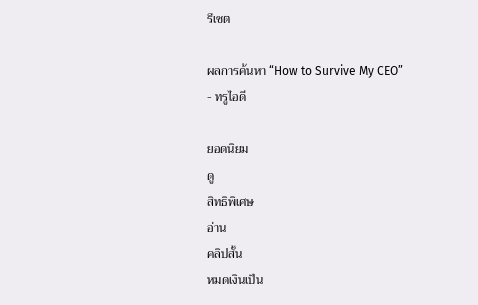รีเซต

ผลการค้นหา “How to Survive My CEO” - ทรูไอดี

ยอดนิยม
ดู
สิทธิพิเศษ
อ่าน
คลิปสั้น
หมดเงินเป็น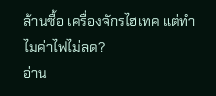ล้านซื้อ เครื่องจักรไฮเทค แต่ทำไมค่าไฟไม่ลด?
อ่าน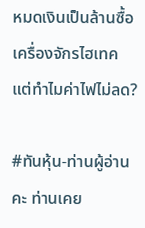หมดเงินเป็นล้านซื้อ เครื่องจักรไฮเทค แต่ทำไมค่าไฟไม่ลด?

#ทันหุ้น-ท่านผู้อ่านคะ ท่านเคย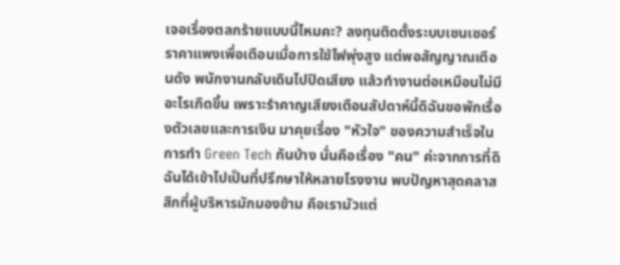เจอเรื่องตลกร้ายแบบนี้ไหมคะ? ลงทุนติดตั้งระบบเซนเซอร์ราคาแพงเพื่อเตือนเมื่อการใช้ไฟพุ่งสูง แต่พอสัญญาณเตือนดัง พนักงานกลับเดินไปปิดเสียง แล้วทำงานต่อเหมือนไม่มีอะไรเกิดขึ้น เพราะรำคาญเสียงเตือนสัปดาห์นี้ดิฉันขอพักเรื่องตัวเลขและการเงิน มาคุยเรื่อง "หัวใจ" ของความสำเร็จในการทำ Green Tech กันบ้าง นั่นคือเรื่อง "คน" ค่ะจากการที่ดิฉันได้เข้าไปเป็นที่ปรึกษาให้หลายโรงงาน พบปัญหาสุดคลาสสิกที่ผู้บริหารมักมองข้าม คือเรามัวแต่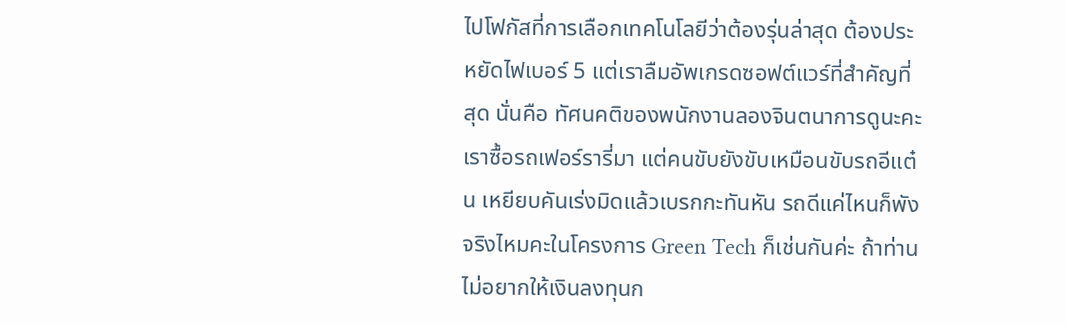ไปโฟกัสที่การเลือกเทคโนโลยีว่าต้องรุ่นล่าสุด ต้องประหยัดไฟเบอร์ 5 แต่เราลืมอัพเกรดซอฟต์แวร์ที่สำคัญที่สุด นั่นคือ ทัศนคติของพนักงานลองจินตนาการดูนะคะ เราซื้อรถเฟอร์รารี่มา แต่คนขับยังขับเหมือนขับรถอีแต๋น เหยียบคันเร่งมิดแล้วเบรกกะทันหัน รถดีแค่ไหนก็พัง จริงไหมคะในโครงการ Green Tech ก็เช่นกันค่ะ ถ้าท่านไม่อยากให้เงินลงทุนก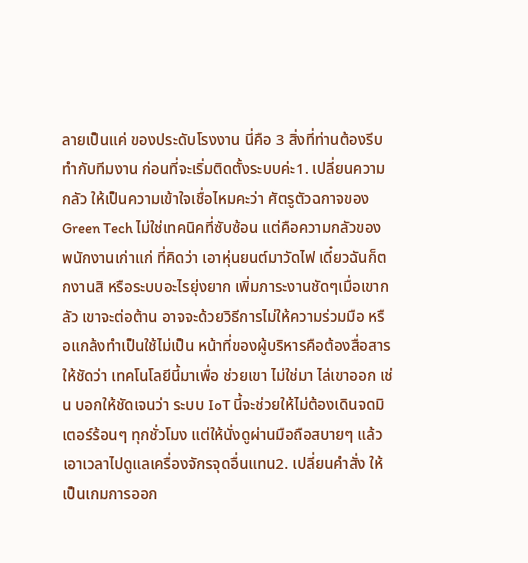ลายเป็นแค่ ของประดับโรงงาน นี่คือ 3 สิ่งที่ท่านต้องรีบทำกับทีมงาน ก่อนที่จะเริ่มติดตั้งระบบค่ะ1. เปลี่ยนความกลัว ให้เป็นความเข้าใจเชื่อไหมคะว่า ศัตรูตัวฉกาจของ Green Tech ไม่ใช่เทคนิคที่ซับซ้อน แต่คือความกลัวของพนักงานเก่าแก่ ที่คิดว่า เอาหุ่นยนต์มาวัดไฟ เดี๋ยวฉันก็ตกงานสิ หรือระบบอะไรยุ่งยาก เพิ่มภาระงานชัดๆเมื่อเขากลัว เขาจะต่อต้าน อาจจะด้วยวิธีการไม่ให้ความร่วมมือ หรือแกล้งทำเป็นใช้ไม่เป็น หน้าที่ของผู้บริหารคือต้องสื่อสารให้ชัดว่า เทคโนโลยีนี้มาเพื่อ ช่วยเขา ไม่ใช่มา ไล่เขาออก เช่น บอกให้ชัดเจนว่า ระบบ IoT นี้จะช่วยให้ไม่ต้องเดินจดมิเตอร์ร้อนๆ ทุกชั่วโมง แต่ให้นั่งดูผ่านมือถือสบายๆ แล้วเอาเวลาไปดูแลเครื่องจักรจุดอื่นแทน2. เปลี่ยนคำสั่ง ให้เป็นเกมการออก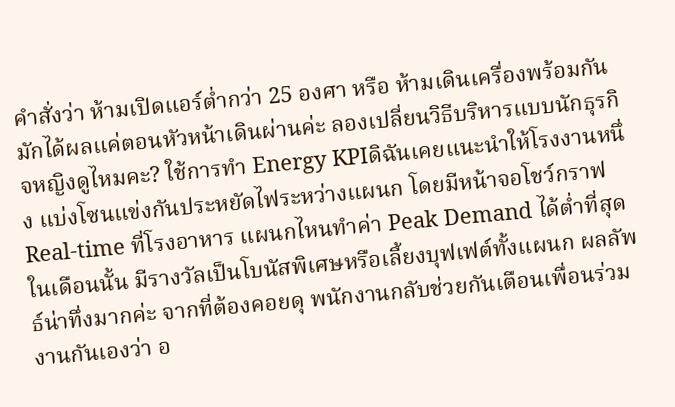คำสั่งว่า ห้ามเปิดแอร์ต่ำกว่า 25 องศา หรือ ห้ามเดินเครื่องพร้อมกัน มักได้ผลแค่ตอนหัวหน้าเดินผ่านค่ะ ลองเปลี่ยนวิธีบริหารแบบนักธุรกิจหญิงดูไหมคะ? ใช้การทำ Energy KPIดิฉันเคยแนะนำให้โรงงานหนึ่ง แบ่งโซนแข่งกันประหยัดไฟระหว่างแผนก โดยมีหน้าจอโชว์กราฟ Real-time ที่โรงอาหาร แผนกไหนทำค่า Peak Demand ได้ต่ำที่สุดในเดือนนั้น มีรางวัลเป็นโบนัสพิเศษหรือเลี้ยงบุฟเฟต์ทั้งแผนก ผลลัพธ์น่าทึ่งมากค่ะ จากที่ต้องคอยดุ พนักงานกลับช่วยกันเตือนเพื่อนร่วมงานกันเองว่า อ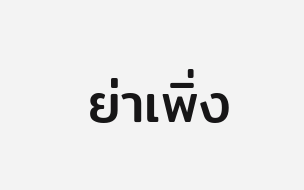ย่าเพิ่ง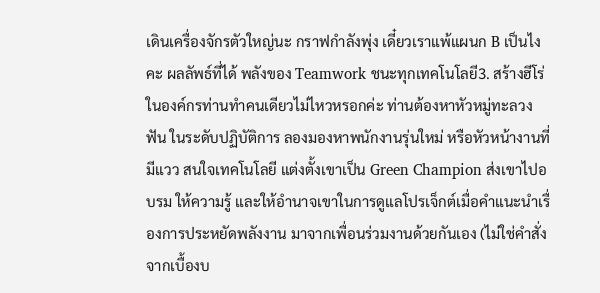เดินเครื่องจักรตัวใหญ่นะ กราฟกำลังพุ่ง เดี๋ยวเราแพ้แผนก B เป็นไงคะ ผลลัพธ์ที่ได้ พลังของ Teamwork ชนะทุกเทคโนโลยี3. สร้างฮีโร่ ในองค์กรท่านทำคนเดียวไม่ไหวหรอกค่ะ ท่านต้องหาหัวหมู่ทะลวงฟัน ในระดับปฏิบัติการ ลองมองหาพนักงานรุ่นใหม่ หรือหัวหน้างานที่มีแวว สนใจเทคโนโลยี แต่งตั้งเขาเป็น Green Champion ส่งเขาไปอบรม ให้ความรู้ และให้อำนาจเขาในการดูแลโปรเจ็กต์เมื่อคำแนะนำเรื่องการประหยัดพลังงาน มาจากเพื่อนร่วมงานด้วยกันเอง (ไม่ใช่คำสั่งจากเบื้องบ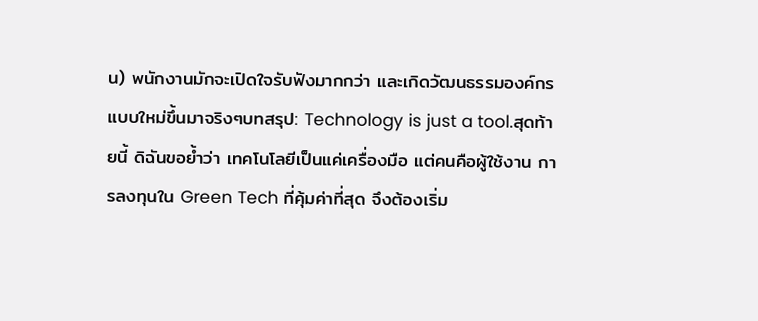น) พนักงานมักจะเปิดใจรับฟังมากกว่า และเกิดวัฒนธรรมองค์กรแบบใหม่ขึ้นมาจริงๆบทสรุป: Technology is just a tool.สุดท้ายนี้ ดิฉันขอย้ำว่า เทคโนโลยีเป็นแค่เครื่องมือ แต่คนคือผู้ใช้งาน การลงทุนใน Green Tech ที่คุ้มค่าที่สุด จึงต้องเริ่ม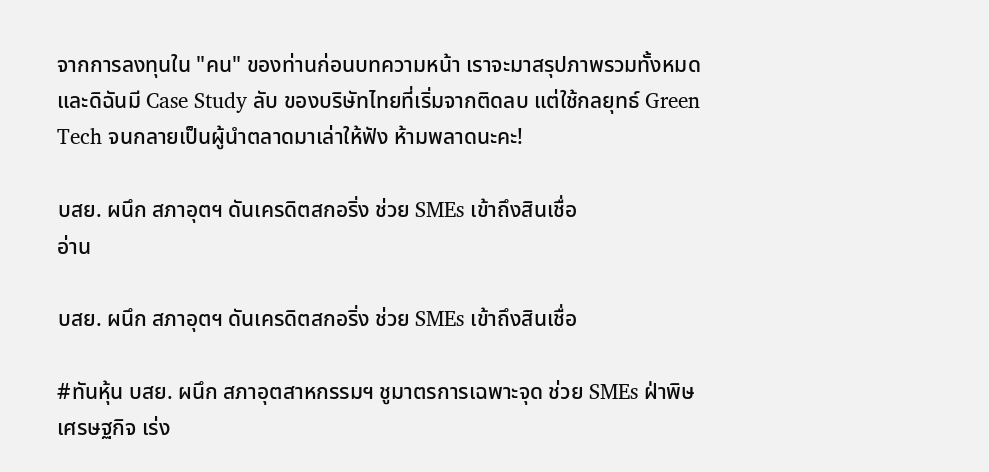จากการลงทุนใน "คน" ของท่านก่อนบทความหน้า เราจะมาสรุปภาพรวมทั้งหมด และดิฉันมี Case Study ลับ ของบริษัทไทยที่เริ่มจากติดลบ แต่ใช้กลยุทธ์ Green Tech จนกลายเป็นผู้นำตลาดมาเล่าให้ฟัง ห้ามพลาดนะคะ!

บสย. ผนึก สภาอุตฯ ดันเครดิตสกอริ่ง ช่วย SMEs เข้าถึงสินเชื่อ
อ่าน

บสย. ผนึก สภาอุตฯ ดันเครดิตสกอริ่ง ช่วย SMEs เข้าถึงสินเชื่อ

#ทันหุ้น บสย. ผนึก สภาอุตสาหกรรมฯ ชูมาตรการเฉพาะจุด ช่วย SMEs ฝ่าพิษเศรษฐกิจ เร่ง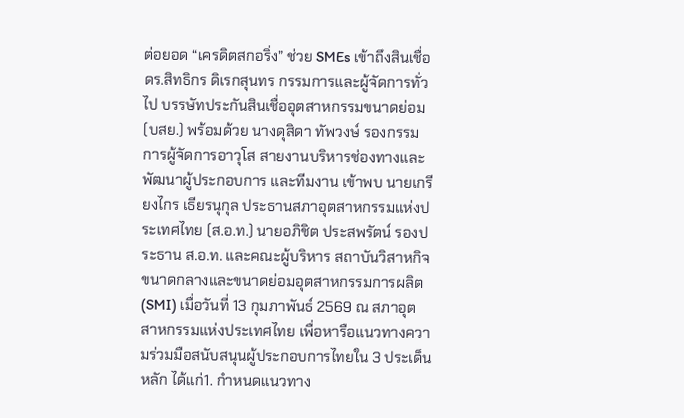ต่อยอด “เครดิตสกอริ่ง” ช่วย SMEs เข้าถึงสินเชื่อดร.สิทธิกร ดิเรกสุนทร กรรมการและผู้จัดการทั่วไป บรรษัทประกันสินเชื่ออุตสาหกรรมขนาดย่อม (บสย.) พร้อมด้วย นางดุสิดา ทัพวงษ์ รองกรรมการผู้จัดการอาวุโส สายงานบริหารช่องทางและพัฒนาผู้ประกอบการ และทีมงาน เข้าพบ นายเกรียงไกร เธียรนุกุล ประธานสภาอุตสาหกรรมแห่งประเทศไทย (ส.อ.ท.) นายอภิชิต ประสพรัตน์ รองประธาน ส.อ.ท. และคณะผู้บริหาร สถาบันวิสาหกิจขนาดกลางและขนาดย่อมอุตสาหกรรมการผลิต (SMI) เมื่อวันที่ 13 กุมภาพันธ์ 2569 ณ สภาอุตสาหกรรมแห่งประเทศไทย เพื่อหารือแนวทางความร่วมมือสนับสนุนผู้ประกอบการไทยใน 3 ประเด็นหลัก ได้แก่1. กำหนดแนวทาง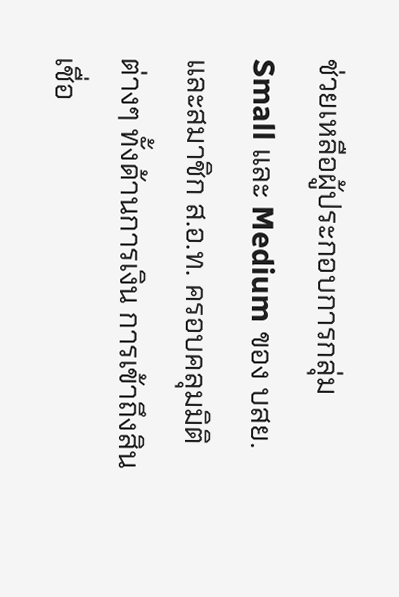ช่วยเหลือผู้ประกอบการกลุ่ม Small และ Medium ของ บสย. และสมาชิก ส.อ.ท. ครอบคลุมมิติต่างๆ ทั้งด้านการเงิน การเข้าถึงสินเชื่อ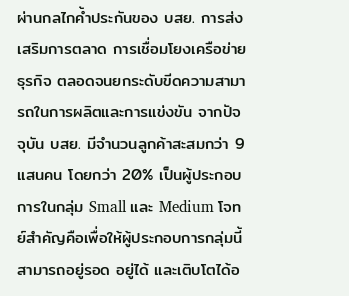ผ่านกลไกค้ำประกันของ บสย. การส่งเสริมการตลาด การเชื่อมโยงเครือข่ายธุรกิจ ตลอดจนยกระดับขีดความสามารถในการผลิตและการแข่งขัน จากปัจจุบัน บสย. มีจำนวนลูกค้าสะสมกว่า 9 แสนคน โดยกว่า 20% เป็นผู้ประกอบการในกลุ่ม Small และ Medium โจทย์สำคัญคือเพื่อให้ผู้ประกอบการกลุ่มนี้ สามารถอยู่รอด อยู่ได้ และเติบโตได้อ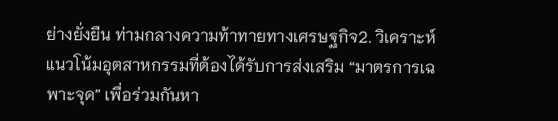ย่างยั่งยืน ท่ามกลางความท้าทายทางเศรษฐกิจ2. วิเคราะห์แนวโน้มอุตสาหกรรมที่ต้องได้รับการส่งเสริม “มาตรการเฉพาะจุด” เพื่อร่วมกันหา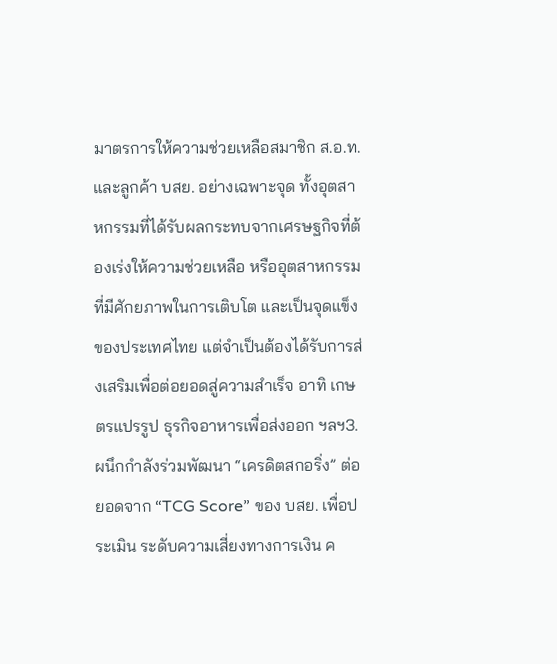มาตรการให้ความช่วยเหลือสมาชิก ส.อ.ท. และลูกค้า บสย. อย่างเฉพาะจุด ทั้งอุตสาหกรรมที่ได้รับผลกระทบจากเศรษฐกิจที่ต้องเร่งให้ความช่วยเหลือ หรืออุตสาหกรรมที่มีศักยภาพในการเติบโต และเป็นจุดแข็งของประเทศไทย แต่จำเป็นต้องได้รับการส่งเสริมเพื่อต่อยอดสู่ความสำเร็จ อาทิ เกษตรแปรรูป ธุรกิจอาหารเพื่อส่งออก ฯลฯ3. ผนึกกำลังร่วมพัฒนา “เครดิตสกอริ่ง” ต่อยอดจาก “TCG Score” ของ บสย. เพื่อประเมิน ระดับความเสี่ยงทางการเงิน ค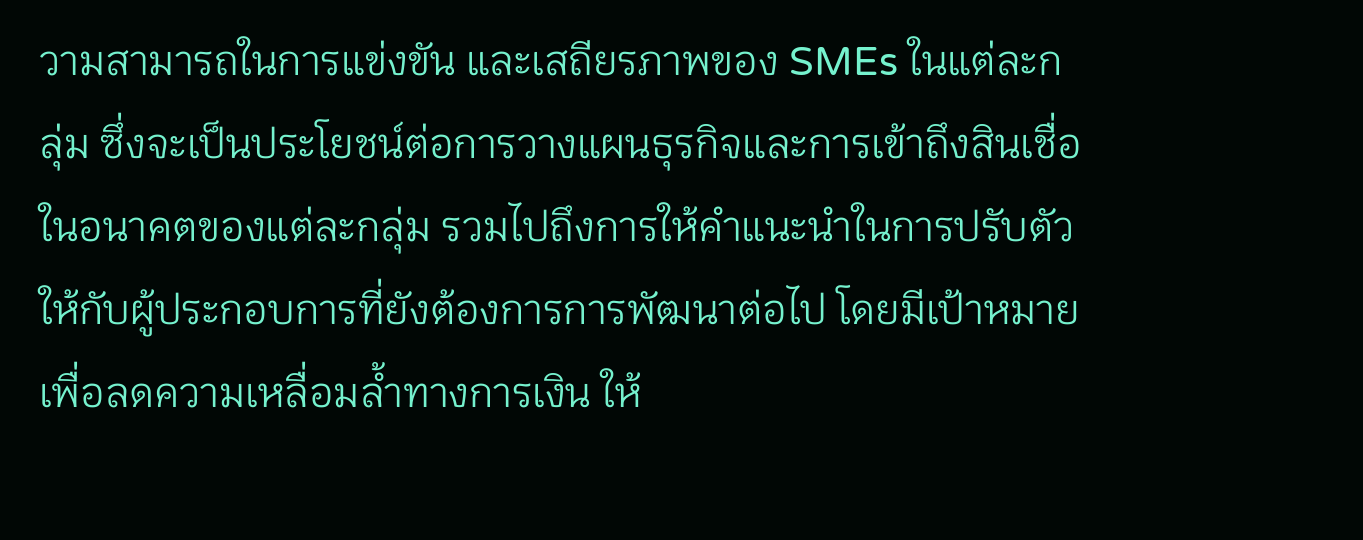วามสามารถในการแข่งขัน และเสถียรภาพของ SMEs ในแต่ละกลุ่ม ซึ่งจะเป็นประโยชน์ต่อการวางแผนธุรกิจและการเข้าถึงสินเชื่อในอนาคตของแต่ละกลุ่ม รวมไปถึงการให้คำแนะนำในการปรับตัวให้กับผู้ประกอบการที่ยังต้องการการพัฒนาต่อไป โดยมีเป้าหมายเพื่อลดความเหลื่อมล้ำทางการเงิน ให้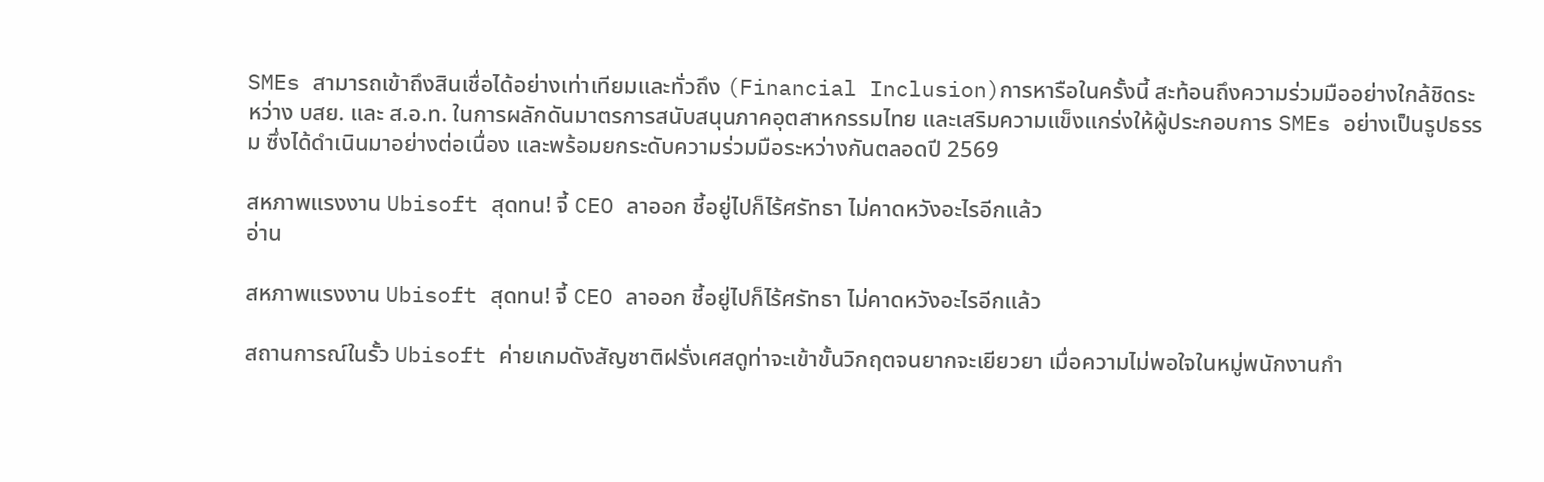SMEs สามารถเข้าถึงสินเชื่อได้อย่างเท่าเทียมและทั่วถึง (Financial Inclusion)การหารือในครั้งนี้ สะท้อนถึงความร่วมมืออย่างใกล้ชิดระหว่าง บสย. และ ส.อ.ท. ในการผลักดันมาตรการสนับสนุนภาคอุตสาหกรรมไทย และเสริมความแข็งแกร่งให้ผู้ประกอบการ SMEs อย่างเป็นรูปธรรม ซึ่งได้ดำเนินมาอย่างต่อเนื่อง และพร้อมยกระดับความร่วมมือระหว่างกันตลอดปี 2569

สหภาพแรงงาน Ubisoft สุดทน! จี้ CEO ลาออก ชี้อยู่ไปก็ไร้ศรัทธา ไม่คาดหวังอะไรอีกแล้ว
อ่าน

สหภาพแรงงาน Ubisoft สุดทน! จี้ CEO ลาออก ชี้อยู่ไปก็ไร้ศรัทธา ไม่คาดหวังอะไรอีกแล้ว

สถานการณ์ในรั้ว Ubisoft ค่ายเกมดังสัญชาติฝรั่งเศสดูท่าจะเข้าขั้นวิกฤตจนยากจะเยียวยา เมื่อความไม่พอใจในหมู่พนักงานกำ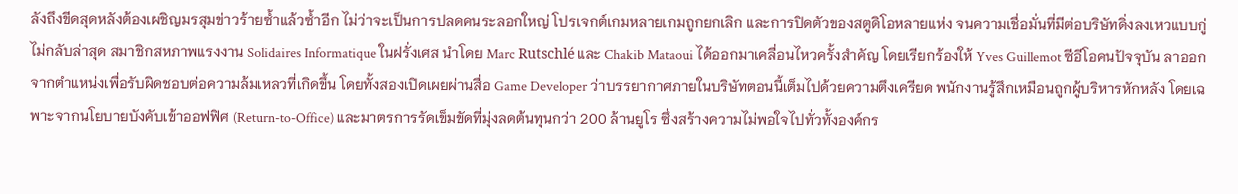ลังถึงขีดสุดหลังต้องเผชิญมรสุมข่าวร้ายซ้ำแล้วซ้ำอีก ไม่ว่าจะเป็นการปลดคนระลอกใหญ่ โปรเจกต์เกมหลายเกมถูกยกเลิก และการปิดตัวของสตูดิโอหลายแห่ง จนความเชื่อมั่นที่มีต่อบริษัทดิ่งลงเหวแบบกู่ไม่กลับล่าสุด สมาชิกสหภาพแรงงาน Solidaires Informatique ในฝรั่งเศส นำโดย Marc Rutschlé และ Chakib Mataoui ได้ออกมาเคลื่อนไหวครั้งสำคัญ โดยเรียกร้องให้ Yves Guillemot ซีอีโอคนปัจจุบัน ลาออกจากตำแหน่งเพื่อรับผิดชอบต่อความล้มเหลวที่เกิดขึ้น โดยทั้งสองเปิดเผยผ่านสื่อ Game Developer ว่าบรรยากาศภายในบริษัทตอนนี้เต็มไปด้วยความตึงเครียด พนักงานรู้สึกเหมือนถูกผู้บริหารหักหลัง โดยเฉพาะจากนโยบายบังคับเข้าออฟฟิศ (Return-to-Office) และมาตรการรัดเข็มขัดที่มุ่งลดต้นทุนกว่า 200 ล้านยูโร ซึ่งสร้างความไม่พอใจไปทั่วทั้งองค์กร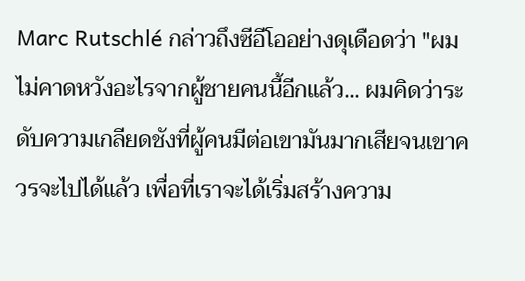Marc Rutschlé กล่าวถึงซีอีโออย่างดุเดือดว่า "ผมไม่คาดหวังอะไรจากผู้ชายคนนี้อีกแล้ว... ผมคิดว่าระดับความเกลียดชังที่ผู้คนมีต่อเขามันมากเสียจนเขาควรจะไปได้แล้ว เพื่อที่เราจะได้เริ่มสร้างความ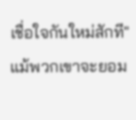เชื่อใจกันใหม่สักที"แม้พวกเขาจะยอม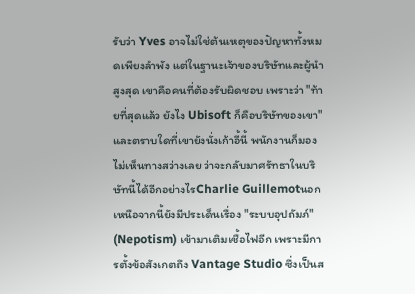รับว่า Yves อาจไม่ใช่ต้นเหตุของปัญหาทั้งหมดเพียงลำพัง แต่ในฐานะเจ้าของบริษัทและผู้นำสูงสุด เขาคือคนที่ต้องรับผิดชอบ เพราะว่า "ท้ายที่สุดแล้ว ยังไง Ubisoft ก็คือบริษัทของเขา" และตราบใดที่เขายังนั่งเก้าอี้นี้ พนักงานก็มองไม่เห็นทางสว่างเลย ว่าจะกลับมาศรัทธาในบริษัทนี้ได้อีกอย่างไรCharlie Guillemotนอกเหนือจากนี้ยังมีประเด็นเรื่อง "ระบบอุปถัมภ์" (Nepotism) เข้ามาเติมเชื้อไฟอีก เพราะมีการตั้งข้อสังเกตถึง Vantage Studio ซึ่งเป็นส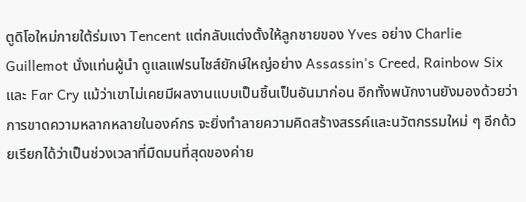ตูดิโอใหม่ภายใต้ร่มเงา Tencent แต่กลับแต่งตั้งให้ลูกชายของ Yves อย่าง Charlie Guillemot นั่งแท่นผู้นำ ดูแลแฟรนไชส์ยักษ์ใหญ่อย่าง Assassin's Creed, Rainbow Six และ Far Cry แม้ว่าเขาไม่เคยมีผลงานแบบเป็นชิ้นเป็นอันมาก่อน อีกทั้งพนักงานยังมองด้วยว่าการขาดความหลากหลายในองค์กร จะยิ่งทำลายความคิดสร้างสรรค์และนวัตกรรมใหม่ ๆ อีกด้วยเรียกได้ว่าเป็นช่วงเวลาที่มืดมนที่สุดของค่าย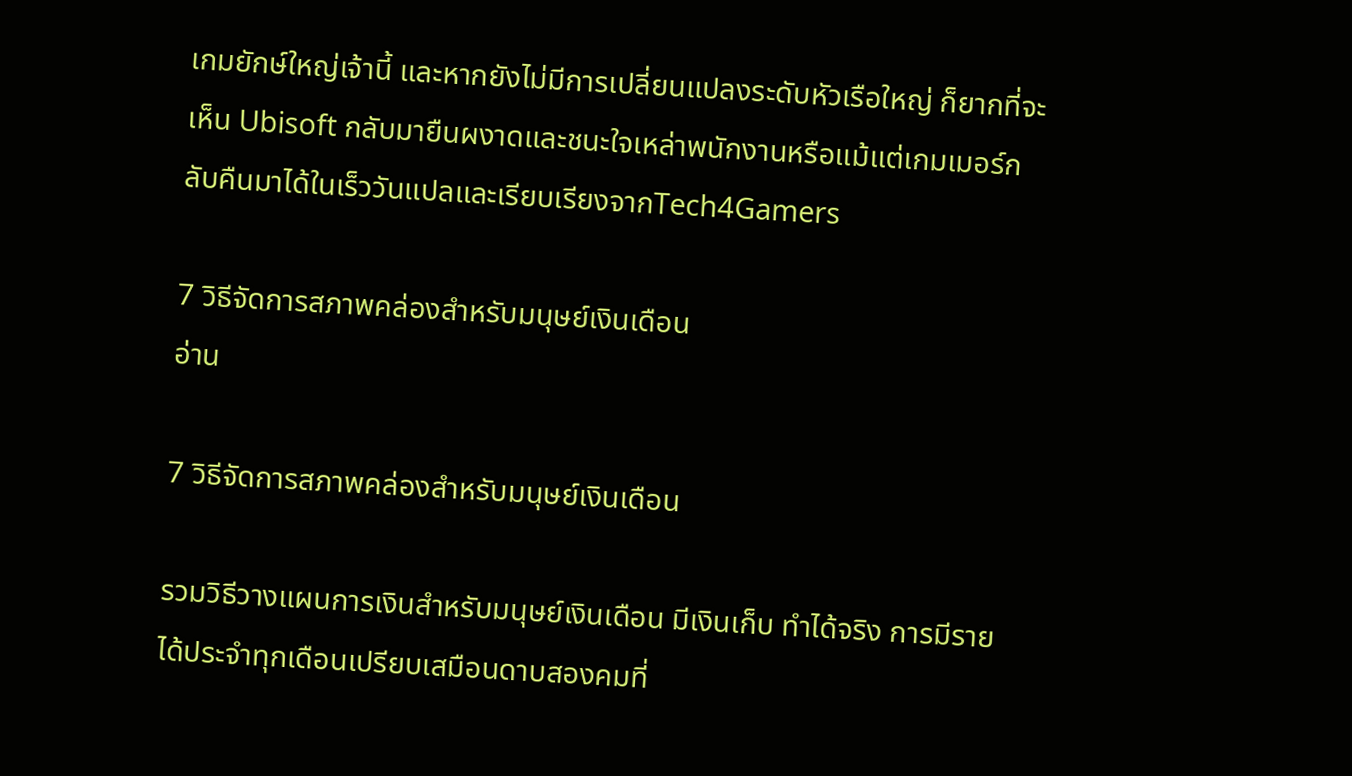เกมยักษ์ใหญ่เจ้านี้ และหากยังไม่มีการเปลี่ยนแปลงระดับหัวเรือใหญ่ ก็ยากที่จะเห็น Ubisoft กลับมายืนผงาดและชนะใจเหล่าพนักงานหรือแม้แต่เกมเมอร์กลับคืนมาได้ในเร็ววันแปลและเรียบเรียงจากTech4Gamers

7 วิธีจัดการสภาพคล่องสำหรับมนุษย์เงินเดือน
อ่าน

7 วิธีจัดการสภาพคล่องสำหรับมนุษย์เงินเดือน

รวมวิธีวางแผนการเงินสำหรับมนุษย์เงินเดือน มีเงินเก็บ ทำได้จริง การมีรายได้ประจำทุกเดือนเปรียบเสมือนดาบสองคมที่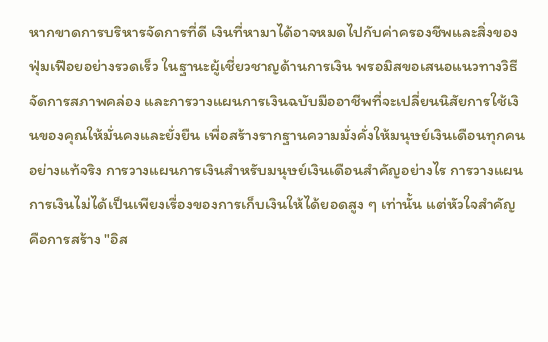หากขาดการบริหารจัดการที่ดี เงินที่หามาได้อาจหมดไปกับค่าครองชีพและสิ่งของฟุ่มเฟือยอย่างรวดเร็ว ในฐานะผู้เชี่ยวชาญด้านการเงิน พรอมิสขอเสนอแนวทางวิธีจัดการสภาพคล่อง และการวางแผนการเงินฉบับมืออาชีพที่จะเปลี่ยนนิสัยการใช้เงินของคุณให้มั่นคงและยั่งยืน เพื่อสร้างรากฐานความมั่งคั่งให้มนุษย์เงินเดือนทุกคนอย่างแท้จริง การวางแผนการเงินสำหรับมนุษย์เงินเดือนสำคัญอย่างไร การวางแผนการเงินไม่ได้เป็นเพียงเรื่องของการเก็บเงินให้ได้ยอดสูง ๆ เท่านั้น แต่หัวใจสำคัญคือการสร้าง "อิส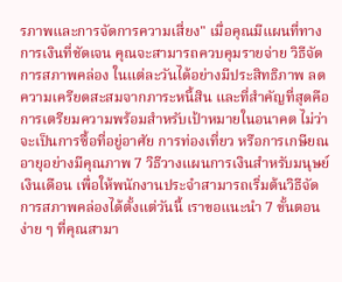รภาพและการจัดการความเสี่ยง" เมื่อคุณมีแผนที่ทางการเงินที่ชัดเจน คุณจะสามารถควบคุมรายจ่าย วิธีจัดการสภาพคล่อง ในแต่ละวันได้อย่างมีประสิทธิภาพ ลดความเครียดสะสมจากภาระหนี้สิน และที่สำคัญที่สุดคือการเตรียมความพร้อมสำหรับเป้าหมายในอนาคต ไม่ว่าจะเป็นการซื้อที่อยู่อาศัย การท่องเที่ยว หรือการเกษียณอายุอย่างมีคุณภาพ 7 วิธีวางแผนการเงินสำหรับมนุษย์เงินเดือน เพื่อให้พนักงานประจำสามารถเริ่มต้นวิธีจัดการสภาพคล่องได้ตั้งแต่วันนี้ เราขอแนะนำ 7 ขั้นตอนง่าย ๆ ที่คุณสามา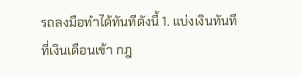รถลงมือทำได้ทันทีดังนี้ 1. แบ่งเงินทันทีที่เงินเดือนเข้า กฎ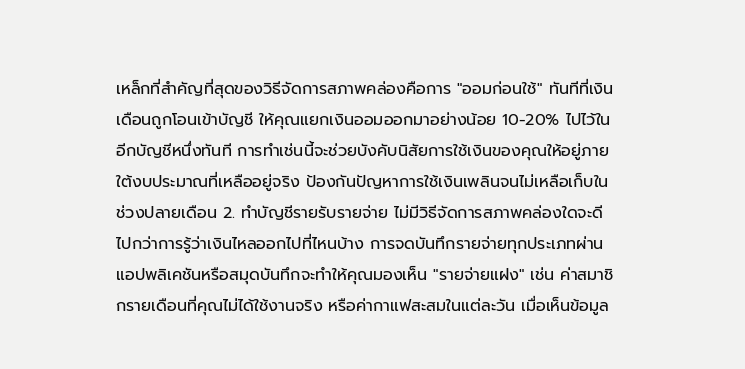เหล็กที่สำคัญที่สุดของวิธีจัดการสภาพคล่องคือการ "ออมก่อนใช้" ทันทีที่เงินเดือนถูกโอนเข้าบัญชี ให้คุณแยกเงินออมออกมาอย่างน้อย 10-20% ไปไว้ในอีกบัญชีหนึ่งทันที การทำเช่นนี้จะช่วยบังคับนิสัยการใช้เงินของคุณให้อยู่ภายใต้งบประมาณที่เหลืออยู่จริง ป้องกันปัญหาการใช้เงินเพลินจนไม่เหลือเก็บในช่วงปลายเดือน 2. ทำบัญชีรายรับรายจ่าย ไม่มีวิธีจัดการสภาพคล่องใดจะดีไปกว่าการรู้ว่าเงินไหลออกไปที่ไหนบ้าง การจดบันทึกรายจ่ายทุกประเภทผ่านแอปพลิเคชันหรือสมุดบันทึกจะทำให้คุณมองเห็น "รายจ่ายแฝง" เช่น ค่าสมาชิกรายเดือนที่คุณไม่ได้ใช้งานจริง หรือค่ากาแฟสะสมในแต่ละวัน เมื่อเห็นข้อมูล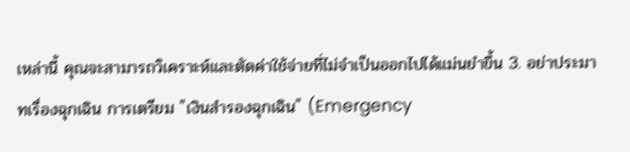เหล่านี้ คุณจะสามารถวิเคราะห์และตัดค่าใช้จ่ายที่ไม่จำเป็นออกไปได้แม่นยำขึ้น 3. อย่าประมาทเรื่องฉุกเฉิน การเตรียม "เงินสำรองฉุกเฉิน" (Emergency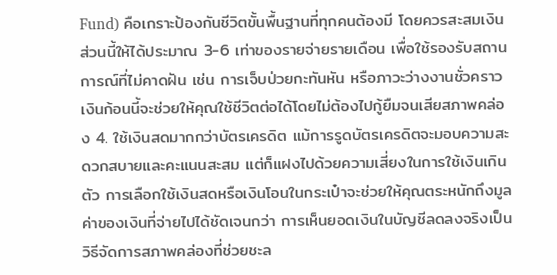Fund) คือเกราะป้องกันชีวิตขั้นพื้นฐานที่ทุกคนต้องมี โดยควรสะสมเงินส่วนนี้ให้ได้ประมาณ 3-6 เท่าของรายจ่ายรายเดือน เพื่อใช้รองรับสถานการณ์ที่ไม่คาดฝัน เช่น การเจ็บป่วยกะทันหัน หรือภาวะว่างงานชั่วคราว เงินก้อนนี้จะช่วยให้คุณใช้ชีวิตต่อได้โดยไม่ต้องไปกู้ยืมจนเสียสภาพคล่อง 4. ใช้เงินสดมากกว่าบัตรเครดิต แม้การรูดบัตรเครดิตจะมอบความสะดวกสบายและคะแนนสะสม แต่ก็แฝงไปด้วยความเสี่ยงในการใช้เงินเกินตัว การเลือกใช้เงินสดหรือเงินโอนในกระเป๋าจะช่วยให้คุณตระหนักถึงมูลค่าของเงินที่จ่ายไปได้ชัดเจนกว่า การเห็นยอดเงินในบัญชีลดลงจริงเป็นวิธีจัดการสภาพคล่องที่ช่วยชะล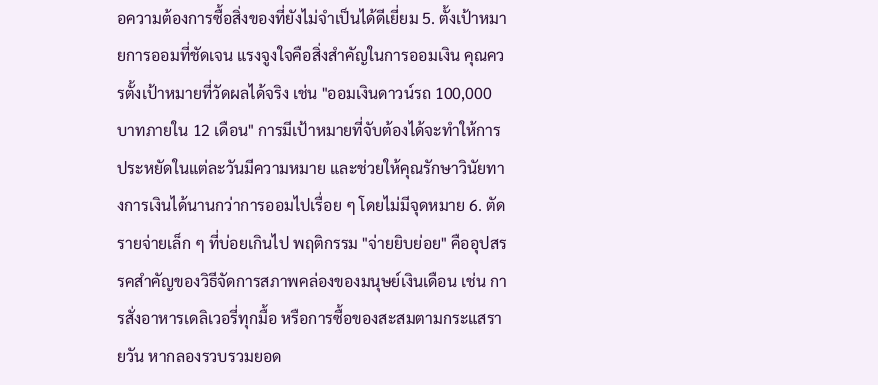อความต้องการซื้อสิ่งของที่ยังไม่จำเป็นได้ดีเยี่ยม 5. ตั้งเป้าหมายการออมที่ชัดเจน แรงจูงใจคือสิ่งสำคัญในการออมเงิน คุณควรตั้งเป้าหมายที่วัดผลได้จริง เช่น "ออมเงินดาวน์รถ 100,000 บาทภายใน 12 เดือน" การมีเป้าหมายที่จับต้องได้จะทำให้การประหยัดในแต่ละวันมีความหมาย และช่วยให้คุณรักษาวินัยทางการเงินได้นานกว่าการออมไปเรื่อย ๆ โดยไม่มีจุดหมาย 6. ตัดรายจ่ายเล็ก ๆ ที่บ่อยเกินไป พฤติกรรม "จ่ายยิบย่อย" คืออุปสรรคสำคัญของวิธีจัดการสภาพคล่องของมนุษย์เงินเดือน เช่น การสั่งอาหารเดลิเวอรี่ทุกมื้อ หรือการซื้อของสะสมตามกระแสรายวัน หากลองรวบรวมยอด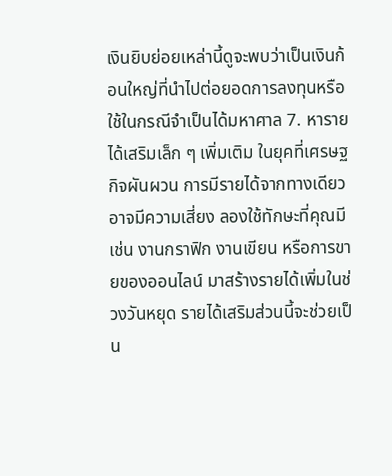เงินยิบย่อยเหล่านี้ดูจะพบว่าเป็นเงินก้อนใหญ่ที่นำไปต่อยอดการลงทุนหรือใช้ในกรณีจำเป็นได้มหาศาล 7. หารายได้เสริมเล็ก ๆ เพิ่มเติม ในยุคที่เศรษฐกิจผันผวน การมีรายได้จากทางเดียวอาจมีความเสี่ยง ลองใช้ทักษะที่คุณมี เช่น งานกราฟิก งานเขียน หรือการขายของออนไลน์ มาสร้างรายได้เพิ่มในช่วงวันหยุด รายได้เสริมส่วนนี้จะช่วยเป็น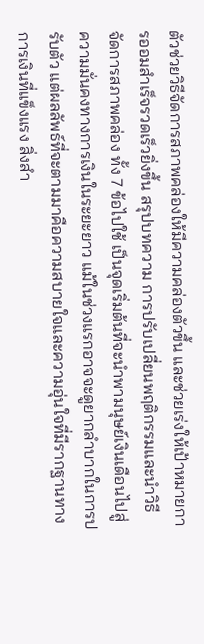ตัวช่วยวิธีจัดการสภาพคล่องให้มีความคล่องตัวขึ้น และช่วยเร่งให้เป้าหมายการออมสำเร็จรวดเร็วยิ่งขึ้น สรุปบทความ การปรับเปลี่ยนพฤติกรรมและนำวิธีจัดการสภาพคล่อง ทั้ง 7 ข้อไปใช้ เป็นจุดเริ่มต้นที่จะนำพามนุษย์เงินเดือนไปสู่ความมั่นคงทางการเงินในระยะยาว แม้ในช่วงแรกอาจจะดูยากลำบากในการปรับตัว แต่ผลลัพธ์ที่จะตามมาคือความสบายใจและความอุ่นใจที่มีรากฐานทางการเงินที่แข็งแรง สิ่งสำ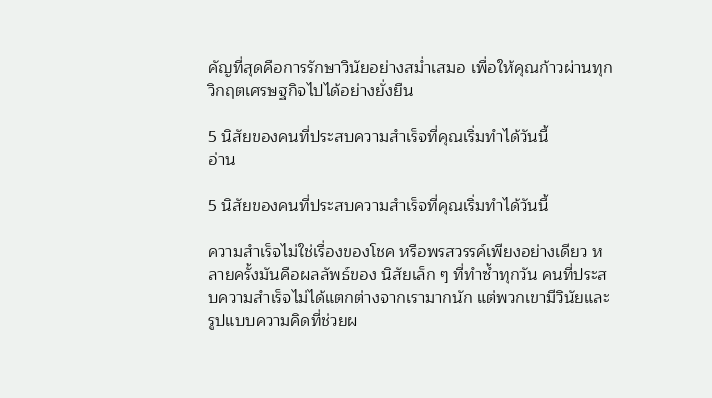คัญที่สุดคือการรักษาวินัยอย่างสม่ำเสมอ เพื่อให้คุณก้าวผ่านทุกวิกฤตเศรษฐกิจไปได้อย่างยั่งยืน

5 นิสัยของคนที่ประสบความสำเร็จที่คุณเริ่มทำได้วันนี้
อ่าน

5 นิสัยของคนที่ประสบความสำเร็จที่คุณเริ่มทำได้วันนี้

ความสำเร็จไม่ใช่เรื่องของโชค หรือพรสวรรค์เพียงอย่างเดียว หลายครั้งมันคือผลลัพธ์ของ นิสัยเล็ก ๆ ที่ทำซ้ำทุกวัน คนที่ประสบความสำเร็จไม่ได้แตกต่างจากเรามากนัก แต่พวกเขามีวินัยและรูปแบบความคิดที่ช่วยผ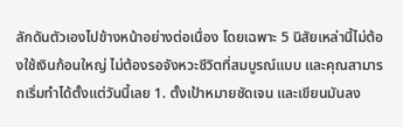ลักดันตัวเองไปข้างหน้าอย่างต่อเนื่อง โดยเฉพาะ 5 นิสัยเหล่านี้ไม่ต้องใช้เงินก้อนใหญ่ ไม่ต้องรอจังหวะชีวิตที่สมบูรณ์แบบ และคุณสามารถเริ่มทำได้ตั้งแต่วันนี้เลย 1. ตั้งเป้าหมายชัดเจน และเขียนมันลง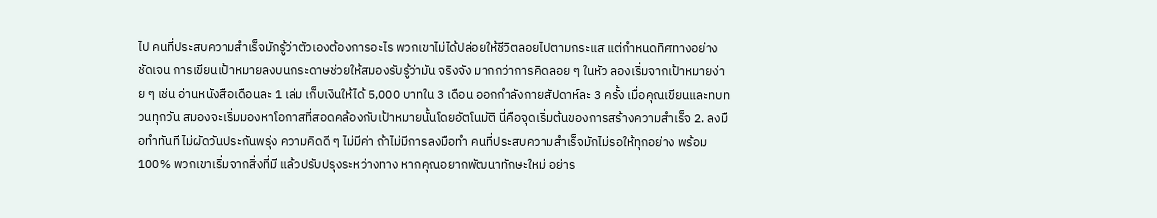ไป คนที่ประสบความสำเร็จมักรู้ว่าตัวเองต้องการอะไร พวกเขาไม่ได้ปล่อยให้ชีวิตลอยไปตามกระแส แต่กำหนดทิศทางอย่างชัดเจน การเขียนเป้าหมายลงบนกระดาษช่วยให้สมองรับรู้ว่ามัน จริงจัง มากกว่าการคิดลอย ๆ ในหัว ลองเริ่มจากเป้าหมายง่าย ๆ เช่น อ่านหนังสือเดือนละ 1 เล่ม เก็บเงินให้ได้ 5,000 บาทใน 3 เดือน ออกกำลังกายสัปดาห์ละ 3 ครั้ง เมื่อคุณเขียนและทบทวนทุกวัน สมองจะเริ่มมองหาโอกาสที่สอดคล้องกับเป้าหมายนั้นโดยอัตโนมัติ นี่คือจุดเริ่มต้นของการสร้างความสำเร็จ 2. ลงมือทำทันที ไม่ผัดวันประกันพรุ่ง ความคิดดี ๆ ไม่มีค่า ถ้าไม่มีการลงมือทำ คนที่ประสบความสำเร็จมักไม่รอให้ทุกอย่าง พร้อม 100% พวกเขาเริ่มจากสิ่งที่มี แล้วปรับปรุงระหว่างทาง หากคุณอยากพัฒนาทักษะใหม่ อย่าร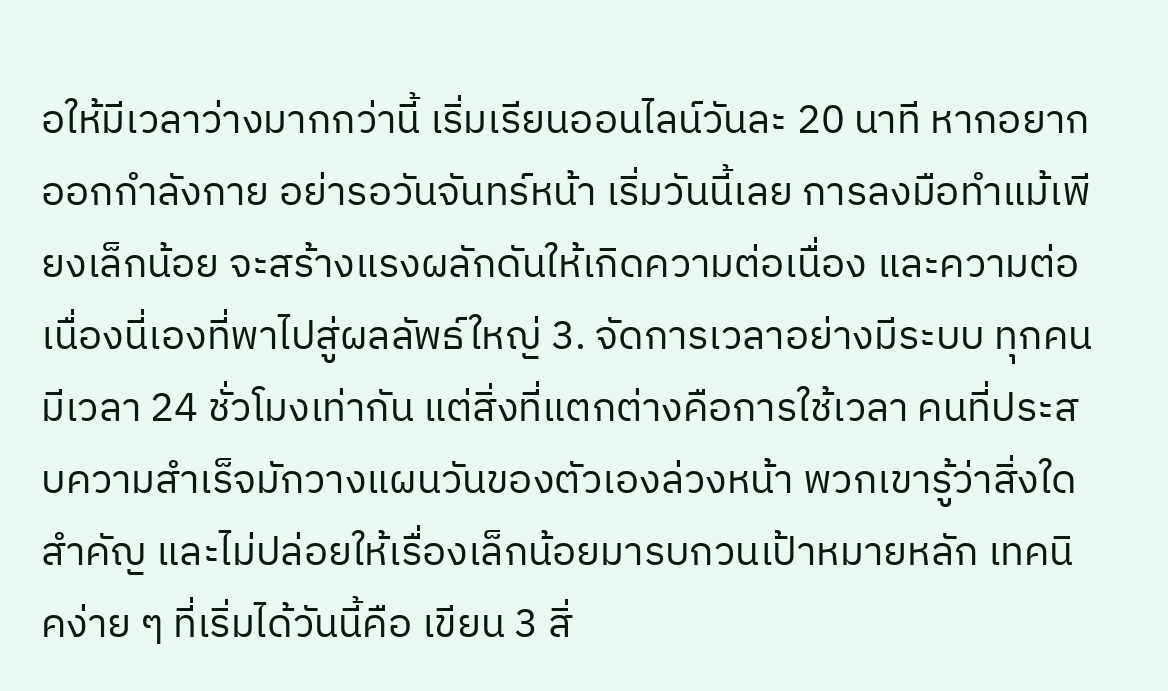อให้มีเวลาว่างมากกว่านี้ เริ่มเรียนออนไลน์วันละ 20 นาที หากอยากออกกำลังกาย อย่ารอวันจันทร์หน้า เริ่มวันนี้เลย การลงมือทำแม้เพียงเล็กน้อย จะสร้างแรงผลักดันให้เกิดความต่อเนื่อง และความต่อเนื่องนี่เองที่พาไปสู่ผลลัพธ์ใหญ่ 3. จัดการเวลาอย่างมีระบบ ทุกคนมีเวลา 24 ชั่วโมงเท่ากัน แต่สิ่งที่แตกต่างคือการใช้เวลา คนที่ประสบความสำเร็จมักวางแผนวันของตัวเองล่วงหน้า พวกเขารู้ว่าสิ่งใดสำคัญ และไม่ปล่อยให้เรื่องเล็กน้อยมารบกวนเป้าหมายหลัก เทคนิคง่าย ๆ ที่เริ่มได้วันนี้คือ เขียน 3 สิ่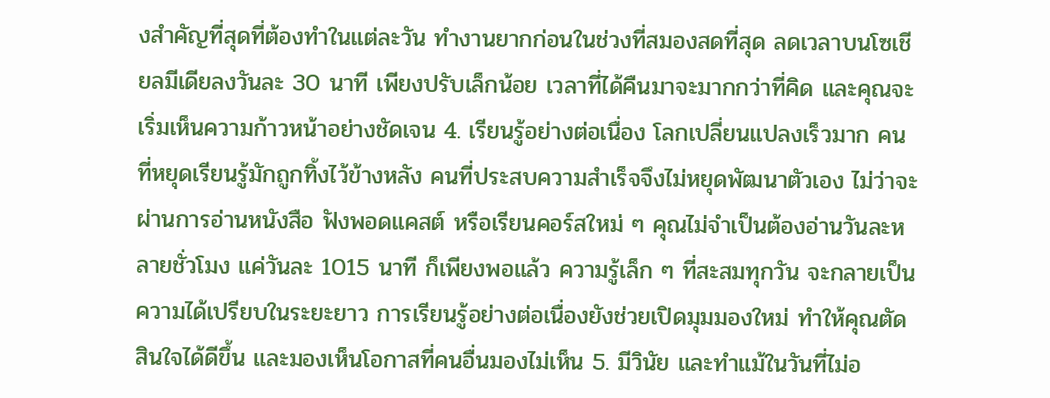งสำคัญที่สุดที่ต้องทำในแต่ละวัน ทำงานยากก่อนในช่วงที่สมองสดที่สุด ลดเวลาบนโซเชียลมีเดียลงวันละ 30 นาที เพียงปรับเล็กน้อย เวลาที่ได้คืนมาจะมากกว่าที่คิด และคุณจะเริ่มเห็นความก้าวหน้าอย่างชัดเจน 4. เรียนรู้อย่างต่อเนื่อง โลกเปลี่ยนแปลงเร็วมาก คนที่หยุดเรียนรู้มักถูกทิ้งไว้ข้างหลัง คนที่ประสบความสำเร็จจึงไม่หยุดพัฒนาตัวเอง ไม่ว่าจะผ่านการอ่านหนังสือ ฟังพอดแคสต์ หรือเรียนคอร์สใหม่ ๆ คุณไม่จำเป็นต้องอ่านวันละหลายชั่วโมง แค่วันละ 1015 นาที ก็เพียงพอแล้ว ความรู้เล็ก ๆ ที่สะสมทุกวัน จะกลายเป็นความได้เปรียบในระยะยาว การเรียนรู้อย่างต่อเนื่องยังช่วยเปิดมุมมองใหม่ ทำให้คุณตัดสินใจได้ดีขึ้น และมองเห็นโอกาสที่คนอื่นมองไม่เห็น 5. มีวินัย และทำแม้ในวันที่ไม่อ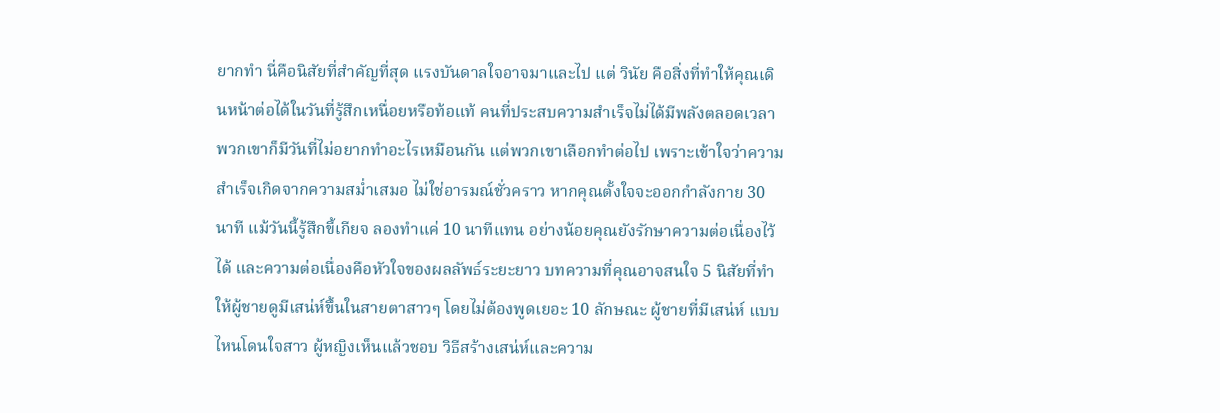ยากทำ นี่คือนิสัยที่สำคัญที่สุด แรงบันดาลใจอาจมาและไป แต่ วินัย คือสิ่งที่ทำให้คุณเดินหน้าต่อได้ในวันที่รู้สึกเหนื่อยหรือท้อแท้ คนที่ประสบความสำเร็จไม่ได้มีพลังตลอดเวลา พวกเขาก็มีวันที่ไม่อยากทำอะไรเหมือนกัน แต่พวกเขาเลือกทำต่อไป เพราะเข้าใจว่าความสำเร็จเกิดจากความสม่ำเสมอ ไม่ใช่อารมณ์ชั่วคราว หากคุณตั้งใจจะออกกำลังกาย 30 นาที แม้วันนี้รู้สึกขี้เกียจ ลองทำแค่ 10 นาทีแทน อย่างน้อยคุณยังรักษาความต่อเนื่องไว้ได้ และความต่อเนื่องคือหัวใจของผลลัพธ์ระยะยาว บทความที่คุณอาจสนใจ 5 นิสัยที่ทำให้ผู้ชายดูมีเสน่ห์ขึ้นในสายตาสาวๆ โดยไม่ต้องพูดเยอะ 10 ลักษณะ ผู้ชายที่มีเสน่ห์ แบบไหนโดนใจสาว ผู้หญิงเห็นแล้วชอบ วิธีสร้างเสน่ห์และความ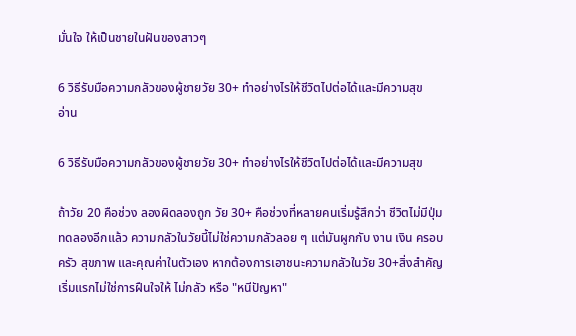มั่นใจ ให้เป็นชายในฝันของสาวๆ

6 วิธีรับมือความกลัวของผู้ชายวัย 30+ ทำอย่างไรให้ชีวิตไปต่อได้และมีความสุข
อ่าน

6 วิธีรับมือความกลัวของผู้ชายวัย 30+ ทำอย่างไรให้ชีวิตไปต่อได้และมีความสุข

ถ้าวัย 20 คือช่วง ลองผิดลองถูก วัย 30+ คือช่วงที่หลายคนเริ่มรู้สึกว่า ชีวิตไม่มีปุ่มทดลองอีกแล้ว ความกลัวในวัยนี้ไม่ใช่ความกลัวลอย ๆ แต่มันผูกกับ งาน เงิน ครอบครัว สุขภาพ และคุณค่าในตัวเอง หากต้องการเอาชนะความกลัวในวัย 30+สิ่งสำคัญเริ่มแรกไม่ใช่การฝืนใจให้ ไม่กลัว หรือ "หนีปัญหา"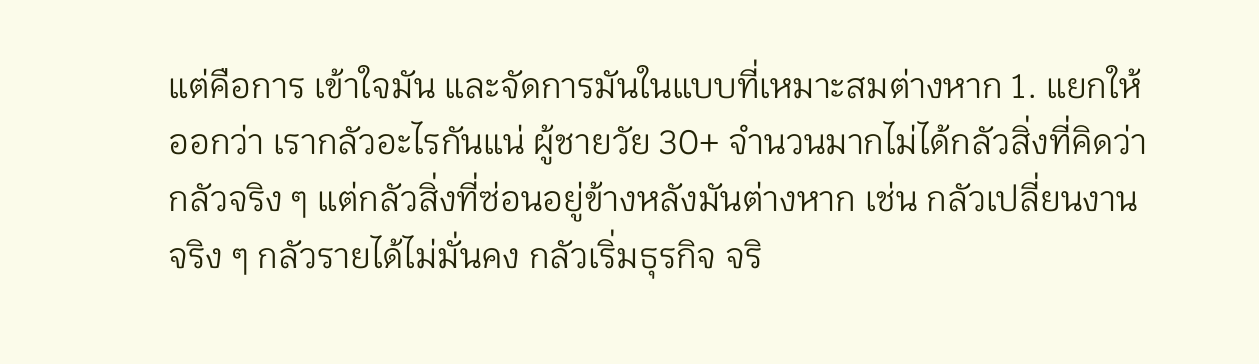แต่คือการ เข้าใจมัน และจัดการมันในแบบที่เหมาะสมต่างหาก 1. แยกให้ออกว่า เรากลัวอะไรกันแน่ ผู้ชายวัย 30+ จำนวนมากไม่ได้กลัวสิ่งที่คิดว่ากลัวจริง ๆ แต่กลัวสิ่งที่ซ่อนอยู่ข้างหลังมันต่างหาก เช่น กลัวเปลี่ยนงาน จริง ๆ กลัวรายได้ไม่มั่นคง กลัวเริ่มธุรกิจ จริ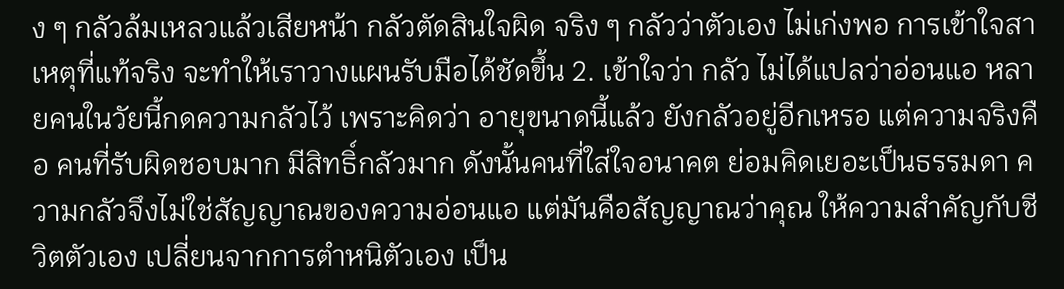ง ๆ กลัวล้มเหลวแล้วเสียหน้า กลัวตัดสินใจผิด จริง ๆ กลัวว่าตัวเอง ไม่เก่งพอ การเข้าใจสาเหตุที่แท้จริง จะทำให้เราวางแผนรับมือได้ชัดขึ้น 2. เข้าใจว่า กลัว ไม่ได้แปลว่าอ่อนแอ หลายคนในวัยนี้กดความกลัวไว้ เพราะคิดว่า อายุขนาดนี้แล้ว ยังกลัวอยู่อีกเหรอ แต่ความจริงคือ คนที่รับผิดชอบมาก มีสิทธิ์กลัวมาก ดังนั้นคนที่ใส่ใจอนาคต ย่อมคิดเยอะเป็นธรรมดา ความกลัวจึงไม่ใช่สัญญาณของความอ่อนแอ แต่มันคือสัญญาณว่าคุณ ให้ความสำคัญกับชีวิตตัวเอง เปลี่ยนจากการตำหนิตัวเอง เป็น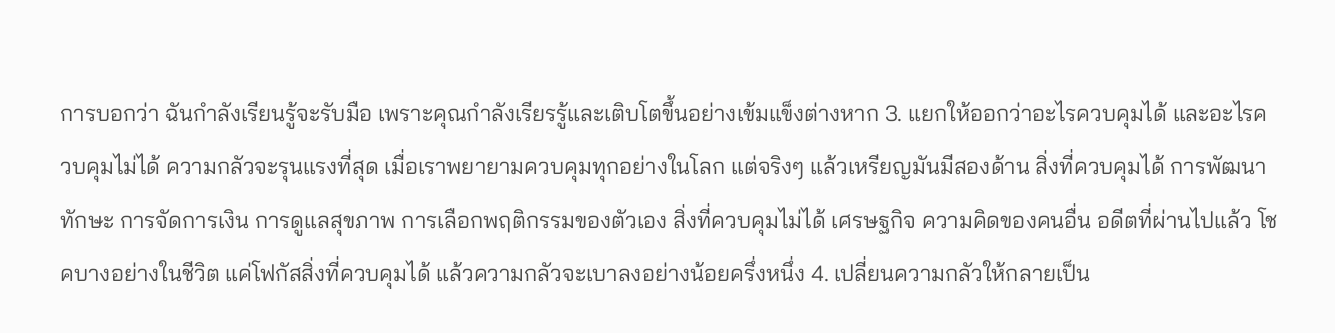การบอกว่า ฉันกำลังเรียนรู้จะรับมือ เพราะคุณกำลังเรียรรู้และเติบโตขึ้นอย่างเข้มแข็งต่างหาก 3. แยกให้ออกว่าอะไรควบคุมได้ และอะไรควบคุมไม่ได้ ความกลัวจะรุนแรงที่สุด เมื่อเราพยายามควบคุมทุกอย่างในโลก แต่จริงๆ แล้วเหรียญมันมีสองด้าน สิ่งที่ควบคุมได้ การพัฒนาทักษะ การจัดการเงิน การดูแลสุขภาพ การเลือกพฤติกรรมของตัวเอง สิ่งที่ควบคุมไม่ได้ เศรษฐกิจ ความคิดของคนอื่น อดีตที่ผ่านไปแล้ว โชคบางอย่างในชีวิต แค่โฟกัสสิ่งที่ควบคุมได้ แล้วความกลัวจะเบาลงอย่างน้อยครึ่งหนึ่ง 4. เปลี่ยนความกลัวให้กลายเป็น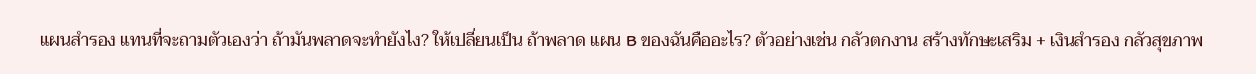แผนสำรอง แทนที่จะถามตัวเองว่า ถ้ามันพลาดจะทำยังไง? ให้เปลี่ยนเป็น ถ้าพลาด แผน B ของฉันคืออะไร? ตัวอย่างเช่น กลัวตกงาน สร้างทักษะเสริม + เงินสำรอง กลัวสุขภาพ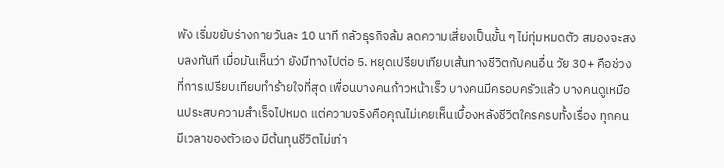พัง เริ่มขยับร่างกายวันละ 10 นาที กลัวธุรกิจล้ม ลดความเสี่ยงเป็นขั้น ๆ ไม่ทุ่มหมดตัว สมองจะสงบลงทันที เมื่อมันเห็นว่า ยังมีทางไปต่อ 5. หยุดเปรียบเทียบเส้นทางชีวิตกับคนอื่น วัย 30+ คือช่วงที่การเปรียบเทียบทำร้ายใจที่สุด เพื่อนบางคนก้าวหน้าเร็ว บางคนมีครอบครัวแล้ว บางคนดูเหมือนประสบความสำเร็จไปหมด แต่ความจริงคือคุณไม่เคยเห็นเบื้องหลังชีวิตใครครบทั้งเรื่อง ทุกคนมีเวลาของตัวเอง มีต้นทุนชีวิตไม่เท่า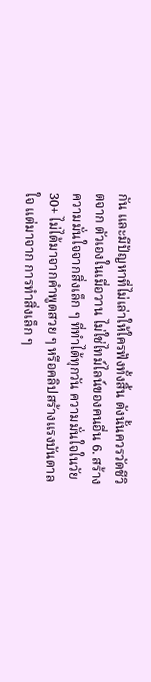กัน และมีปัญหาที่ไม่เล่าให้ใครฟังทั้งสิ้น ดังนั้นควรวัดชีวิตจาก ตัวเองในเมื่อวาน ไม่ใช่ไทม์ไลน์ของคนอื่น 6. สร้างความมั่นใจจากสิ่งเล็ก ๆ ที่ทำได้ทุกวัน ความมั่นใจในวัย 30+ ไม่ได้มาจากคำพูดสวย ๆ หรือคลิปสร้างแรงบันดาลใจ แต่มาจาก การทำสิ่งเล็ก ๆ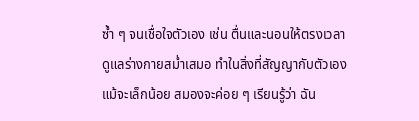ซ้ำ ๆ จนเชื่อใจตัวเอง เช่น ตื่นและนอนให้ตรงเวลา ดูแลร่างกายสม่ำเสมอ ทำในสิ่งที่สัญญากับตัวเอง แม้จะเล็กน้อย สมองจะค่อย ๆ เรียนรู้ว่า ฉัน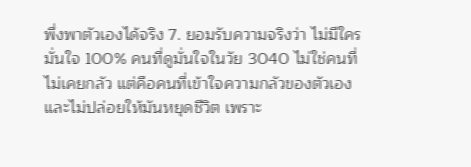พึ่งพาตัวเองได้จริง 7. ยอมรับความจริงว่า ไม่มีใครมั่นใจ 100% คนที่ดูมั่นใจในวัย 3040 ไม่ใช่คนที่ไม่เคยกลัว แต่คือคนที่เข้าใจความกลัวของตัวเอง และไม่ปล่อยให้มันหยุดชีวิต เพราะ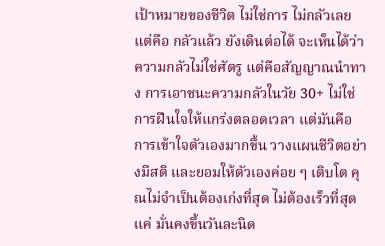เป้าหมายของชีวิต ไม่ใช่การ ไม่กลัวเลย แต่คือ กลัวแล้ว ยังเดินต่อได้ จะเห็นได้ว่าความกลัวไม่ใช่ศัตรู แต่คือสัญญาณนำทาง การเอาชนะความกลัวในวัย 30+ ไม่ใช่การฝืนใจให้แกร่งตลอดเวลา แต่มันคือการเข้าใจตัวเองมากขึ้น วางแผนชีวิตอย่างมีสติ และยอมให้ตัวเองค่อย ๆ เติบโต คุณไม่จำเป็นต้องเก่งที่สุด ไม่ต้องเร็วที่สุดแค่ มั่นคงขึ้นวันละนิด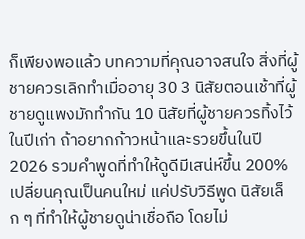ก็เพียงพอแล้ว บทความที่คุณอาจสนใจ สิ่งที่ผู้ชายควรเลิกทำเมื่ออายุ 30 3 นิสัยตอนเช้าที่ผู้ชายดูแพงมักทำกัน 10 นิสัยที่ผู้ชายควรทิ้งไว้ในปีเก่า ถ้าอยากก้าวหน้าและรวยขึ้นในปี 2026 รวมคำพูดที่ทำให้ดูดีมีเสน่ห์ขึ้น 200% เปลี่ยนคุณเป็นคนใหม่ แค่ปรับวิธีพูด นิสัยเล็ก ๆ ที่ทำให้ผู้ชายดูน่าเชื่อถือ โดยไม่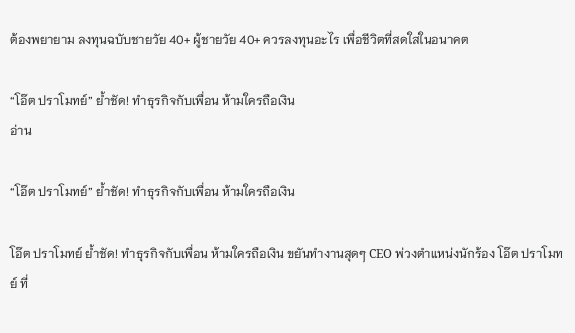ต้องพยายาม ลงทุนฉบับชายวัย 40+ ผู้ชายวัย 40+ ควรลงทุนอะไร เพื่อชีวิตที่สดใสในอนาคต

“โอ๊ต ปราโมทย์” ย้ำชัด! ทำธุรกิจกับเพื่อน ห้ามใครถือเงิน
อ่าน

“โอ๊ต ปราโมทย์” ย้ำชัด! ทำธุรกิจกับเพื่อน ห้ามใครถือเงิน

โอ๊ต ปราโมทย์ ย้ำชัด! ทำธุรกิจกับเพื่อน ห้ามใครถือเงิน ขยันทำงานสุดๆ CEO พ่วงตำแหน่งนักร้อง โอ๊ต ปราโมทย์ ที่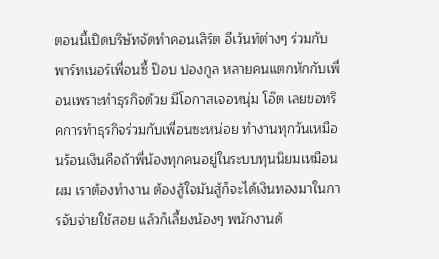ตอนนี้เปิดบริษัทจัดทำคอนเสิร์ต อีเว้นท์ต่างๆ ร่วมกับพาร์ทเนอร์เพื่อนซี้ ป๊อบ ปองกูล หลายคนแตกหักกับเพื่อนเพราะทำธุรกิจด้วย มีโอกาสเจอหนุ่ม โอ๊ต เลยขอทริคการทำธุรกิจร่วมกับเพื่อนซะหน่อย ทำงานทุกวันเหมือนร้อนเงินคือถ้าพี่น้องทุกคนอยู่ในระบบทุนนิยมเหมือนผม เราต้องทำงาน ต้องสู้ใจมันสู้ก็จะได้เงินทองมาในการจับจ่ายใช้สอย แล้วก็เลี้ยงน้องๆ พนักงานด้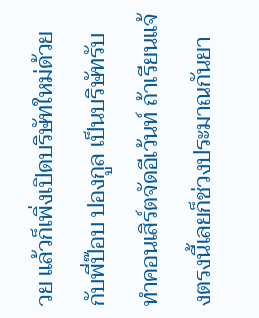วย แล้วก็เพิ่งเปิดบริษัทใหม่ด้วย กับพี่ป๊อบ ปองกูล เป็นบริษัทรับทำคอนเสิร์ตจัดอีเว้นท์ ถ้าเรียนแจ้งตรงนี้เลยก็ช่วงประมาณกันยา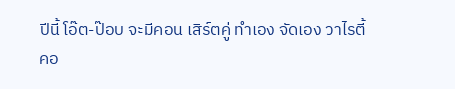ปีนี้ โอ๊ต-ป๊อบ จะมีคอน เสิร์ตคู่ ทำเอง จัดเอง วาไรตี้คอ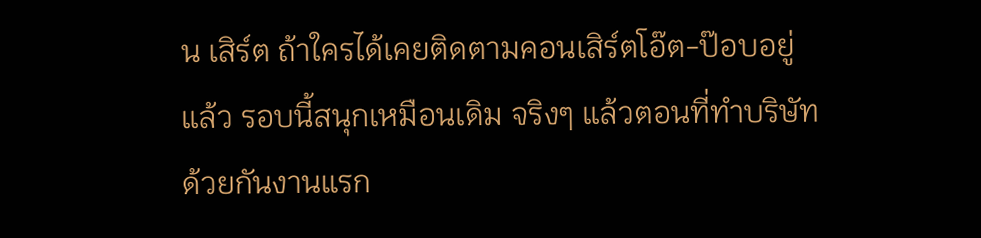น เสิร์ต ถ้าใครได้เคยติดตามคอนเสิร์ตโอ๊ต-ป๊อบอยู่แล้ว รอบนี้สนุกเหมือนเดิม จริงๆ แล้วตอนที่ทำบริษัทด้วยกันงานแรก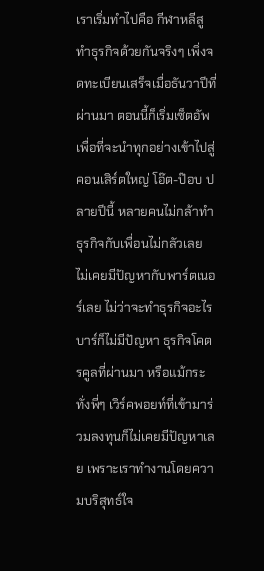เราเริ่มทำไปคือ กีฬาหลีสู ทำธุรกิจด้วยกันจริงๆ เพิ่งจดทะเบียนเสร็จเมื่อธันวาปีที่ผ่านมา ตอนนี้ก็เริ่มเซ็ตอัพเพื่อที่จะนำทุกอย่างเข้าไปสู่คอนเสิร์ตใหญ่ โอ๊ต-ป๊อบ ปลายปีนี้ หลายคนไม่กล้าทำธุรกิจกับเพื่อนไม่กลัวเลย ไม่เคยมีปัญหากับพาร์ตเนอร์เลย ไม่ว่าจะทำธุรกิจอะไร บาร์ก็ไม่มีปัญหา ธุรกิจโคตรคูลที่ผ่านมา หรือแม้กระทั่งพี่ๆ เวิร์คพอยท์ที่เข้ามาร่วมลงทุนก็ไม่เคยมีปัญหาเลย เพราะเราทำงานโดยความบริสุทธ์ใจ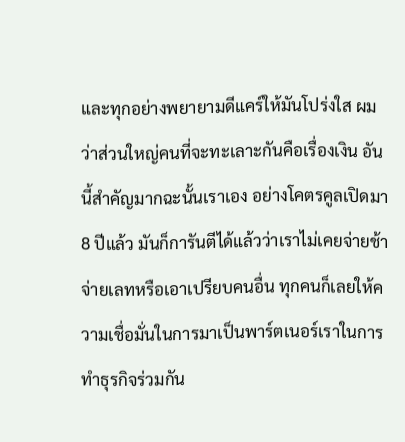และทุกอย่างพยายามดีแคร์ให้มันโปร่งใส ผมว่าส่วนใหญ่คนที่จะทะเลาะกันคือเรื่องเงิน อันนี้สำคัญมากฉะนั้นเราเอง อย่างโคตรคูลเปิดมา 8 ปีแล้ว มันก็การันตีได้แล้วว่าเราไม่เคยจ่ายช้าจ่ายเลทหรือเอาเปรียบคนอื่น ทุกคนก็เลยให้ความเชื่อมั่นในการมาเป็นพาร์ตเนอร์เราในการทำธุรกิจร่วมกัน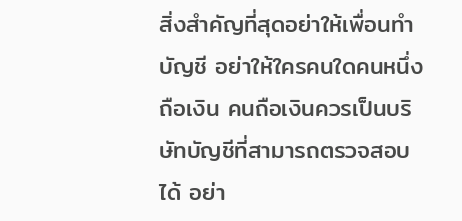สิ่งสำคัญที่สุดอย่าให้เพื่อนทำบัญชี อย่าให้ใครคนใดคนหนึ่งถือเงิน คนถือเงินควรเป็นบริษัทบัญชีที่สามารถตรวจสอบได้ อย่า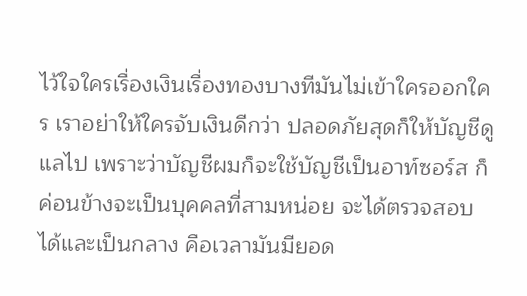ไว้ใจใครเรื่องเงินเรื่องทองบางทีมันไม่เข้าใครออกใคร เราอย่าให้ใครจับเงินดีกว่า ปลอดภัยสุดก็ให้บัญชีดูแลไป เพราะว่าบัญชีผมก็จะใช้บัญชีเป็นอาท์ซอร์ส ก็ค่อนข้างจะเป็นบุคคลที่สามหน่อย จะได้ตรวจสอบได้และเป็นกลาง คือเวลามันมียอด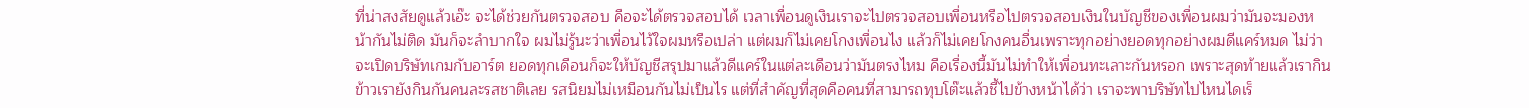ที่น่าสงสัยดูแล้วเอ๊ะ จะได้ช่วยกันตรวจสอบ คือจะได้ตรวจสอบได้ เวลาเพื่อนดูเงินเราจะไปตรวจสอบเพื่อนหรือไปตรวจสอบเงินในบัญชีของเพื่อนผมว่ามันจะมองหน้ากันไม่ติด มันก็จะลำบากใจ ผมไม่รู้นะว่าเพื่อนไว้ใจผมหรือเปล่า แต่ผมก็ไม่เคยโกงเพื่อนไง แล้วก็ไม่เคยโกงคนอื่นเพราะทุกอย่างยอดทุกอย่างผมดีแคร์หมด ไม่ว่าจะเปิดบริษัทเกมกับอาร์ต ยอดทุกเดือนก็จะให้บัญชีสรุปมาแล้วดีแคร์ในแต่ละเดือนว่ามันตรงไหม คือเรื่องนี้มันไม่ทำให้เพื่อนทะเลาะกันหรอก เพราะสุดท้ายแล้วเรากินข้าวเรายังกินกันคนละรสชาติเลย รสนิยมไม่เหมือนกันไม่เป็นไร แต่ที่สำคัญที่สุดคือคนที่สามารถทุบโต๊ะแล้วชี้ไปข้างหน้าได้ว่า เราจะพาบริษัทไปไหนไดเร็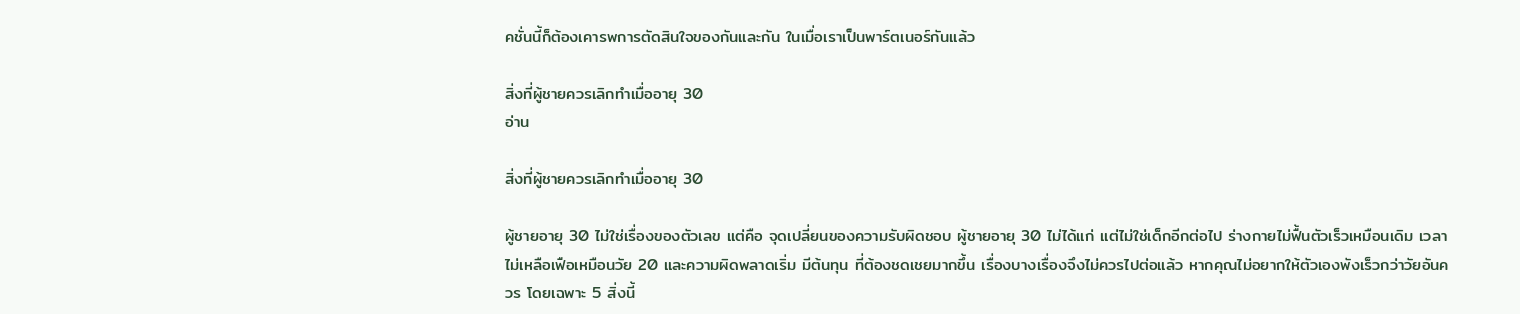คชั่นนี้ก็ต้องเคารพการตัดสินใจของกันและกัน ในเมื่อเราเป็นพาร์ตเนอร์กันแล้ว

สิ่งที่ผู้ชายควรเลิกทำเมื่ออายุ 30
อ่าน

สิ่งที่ผู้ชายควรเลิกทำเมื่ออายุ 30

ผู้ชายอายุ 30 ไม่ใช่เรื่องของตัวเลข แต่คือ จุดเปลี่ยนของความรับผิดชอบ ผู้ชายอายุ 30 ไม่ได้แก่ แต่ไม่ใช่เด็กอีกต่อไป ร่างกายไม่ฟื้นตัวเร็วเหมือนเดิม เวลาไม่เหลือเฟือเหมือนวัย 20 และความผิดพลาดเริ่ม มีต้นทุน ที่ต้องชดเชยมากขึ้น เรื่องบางเรื่องจึงไม่ควรไปต่อแล้ว หากคุณไม่อยากให้ตัวเองพังเร็วกว่าวัยอันควร โดยเฉพาะ 5 สิ่งนี้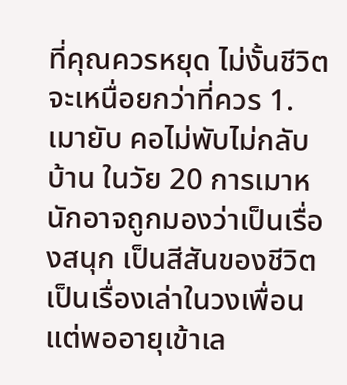ที่คุณควรหยุด ไม่งั้นชีวิตจะเหนื่อยกว่าที่ควร 1. เมายับ คอไม่พับไม่กลับบ้าน ในวัย 20 การเมาหนักอาจถูกมองว่าเป็นเรื่องสนุก เป็นสีสันของชีวิต เป็นเรื่องเล่าในวงเพื่อน แต่พออายุเข้าเล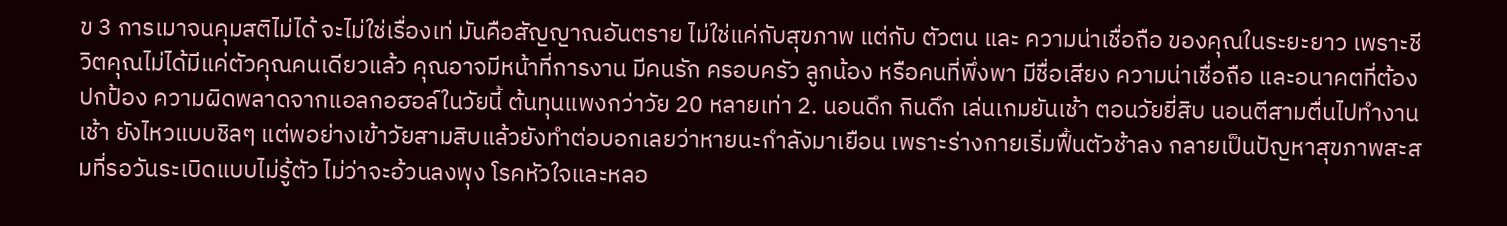ข 3 การเมาจนคุมสติไม่ได้ จะไม่ใช่เรื่องเท่ มันคือสัญญาณอันตราย ไม่ใช่แค่กับสุขภาพ แต่กับ ตัวตน และ ความน่าเชื่อถือ ของคุณในระยะยาว เพราะชีวิตคุณไม่ได้มีแค่ตัวคุณคนเดียวแล้ว คุณอาจมีหน้าที่การงาน มีคนรัก ครอบครัว ลูกน้อง หรือคนที่พึ่งพา มีชื่อเสียง ความน่าเชื่อถือ และอนาคตที่ต้องปกป้อง ความผิดพลาดจากแอลกอฮอล์ในวัยนี้ ต้นทุนแพงกว่าวัย 20 หลายเท่า 2. นอนดึก กินดึก เล่นเกมยันเช้า ตอนวัยยี่สิบ นอนตีสามตื่นไปทำงานเช้า ยังไหวแบบชิลๆ แต่พอย่างเข้าวัยสามสิบแล้วยังทำต่อบอกเลยว่าหายนะกำลังมาเยือน เพราะร่างกายเริ่มฟื้นตัวช้าลง กลายเป็นปัญหาสุขภาพสะสมที่รอวันระเบิดแบบไม่รู้ตัว ไม่ว่าจะอ้วนลงพุง โรคหัวใจและหลอ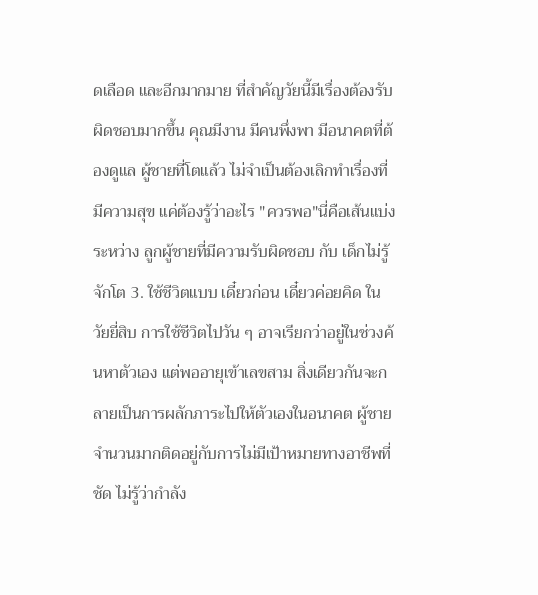ดเลือด และอีกมากมาย ที่สำคัญวัยนี้มีเรื่องต้องรับผิดชอบมากขึ้น คุณมีงาน มีคนพึ่งพา มีอนาคตที่ต้องดูแล ผู้ชายที่โตแล้ว ไม่จำเป็นต้องเลิกทำเรื่องที่มีความสุข แค่ต้องรู้ว่าอะไร "ควรพอ"นี่คือเส้นแบ่งระหว่าง ลูกผู้ชายที่มีความรับผิดชอบ กับ เด็กไม่รู้จักโต 3. ใช้ชีวิตแบบ เดี๋ยวก่อน เดี๋ยวค่อยคิด ในวัยยี่สิบ การใช้ชีวิตไปวัน ๆ อาจเรียกว่าอยู่ในช่วงค้นหาตัวเอง แต่พออายุเข้าเลขสาม สิ่งเดียวกันจะกลายเป็นการผลักภาระไปให้ตัวเองในอนาคต ผู้ชายจำนวนมากติดอยู่กับการไม่มีเป้าหมายทางอาชีพที่ชัด ไม่รู้ว่ากำลัง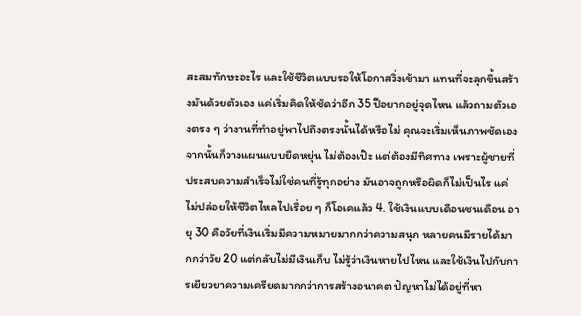สะสมทักษะอะไร และใช้ชีวิตแบบรอให้โอกาสวิ่งเข้ามา แทนที่จะลุกขึ้นสร้างมันด้วยตัวเอง แค่เริ่มคิดให้ชัดว่าอีก 35 ปีอยากอยู่จุดไหน แล้วถามตัวเองตรง ๆ ว่างานที่ทำอยู่พาไปถึงตรงนั้นได้หรือไม่ คุณจะเริ่มเห็นภาพชัดเอง จากนั้นก็วางแผนแบบยืดหยุ่น ไม่ต้องเป๊ะ แต่ต้องมีทิศทาง เพราะผู้ชายที่ประสบความสำเร็จไม่ใช่คนที่รู้ทุกอย่าง มันอาจถูกหรือผิดก็ไม่เป็นไร แค่ไม่ปล่อยให้ชีวิตไหลไปเรื่อย ๆ ก็โอเคแล้ว 4. ใช้เงินแบบเดือนชนเดือน อายุ 30 คือวัยที่เงินเริ่มมีความหมายมากกว่าความสนุก หลายคนมีรายได้มากกว่าวัย 20 แต่กลับไม่มีเงินเก็บ ไม่รู้ว่าเงินหายไปไหน และใช้เงินไปกับการเยียวยาความเครียดมากกว่าการสร้างอนาคต ปัญหาไม่ได้อยู่ที่หา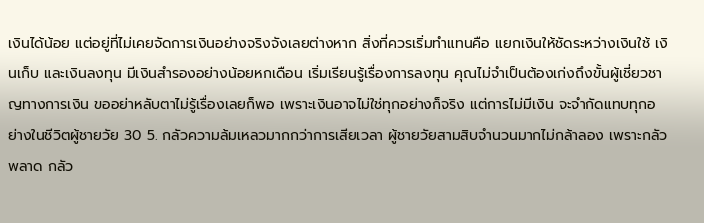เงินได้น้อย แต่อยู่ที่ไม่เคยจัดการเงินอย่างจริงจังเลยต่างหาก สิ่งที่ควรเริ่มทำแทนคือ แยกเงินให้ชัดระหว่างเงินใช้ เงินเก็บ และเงินลงทุน มีเงินสำรองอย่างน้อยหกเดือน เริ่มเรียนรู้เรื่องการลงทุน คุณไม่จำเป็นต้องเก่งถึงขั้นผู้เชี่ยวชาญทางการเงิน ขออย่าหลับตาไม่รู้เรื่องเลยก็พอ เพราะเงินอาจไม่ใช่ทุกอย่างก็จริง แต่การไม่มีเงิน จะจำกัดแทบทุกอย่างในชีวิตผู้ชายวัย 30 5. กลัวความล้มเหลวมากกว่าการเสียเวลา ผู้ชายวัยสามสิบจำนวนมากไม่กล้าลอง เพราะกลัวพลาด กลัว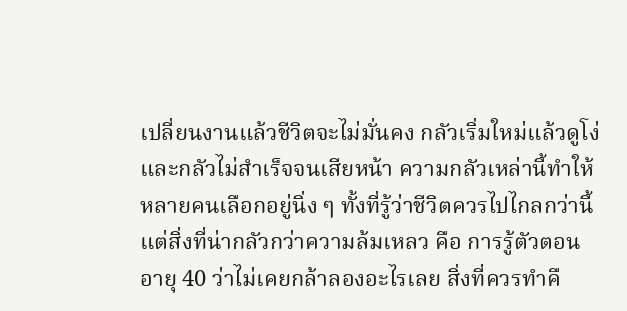เปลี่ยนงานแล้วชีวิตจะไม่มั่นคง กลัวเริ่มใหม่แล้วดูโง่ และกลัวไม่สำเร็จจนเสียหน้า ความกลัวเหล่านี้ทำให้หลายคนเลือกอยู่นิ่ง ๆ ทั้งที่รู้ว่าชีวิตควรไปไกลกว่านี้ แต่สิ่งที่น่ากลัวกว่าความล้มเหลว คือ การรู้ตัวตอนอายุ 40 ว่าไม่เคยกล้าลองอะไรเลย สิ่งที่ควรทำคื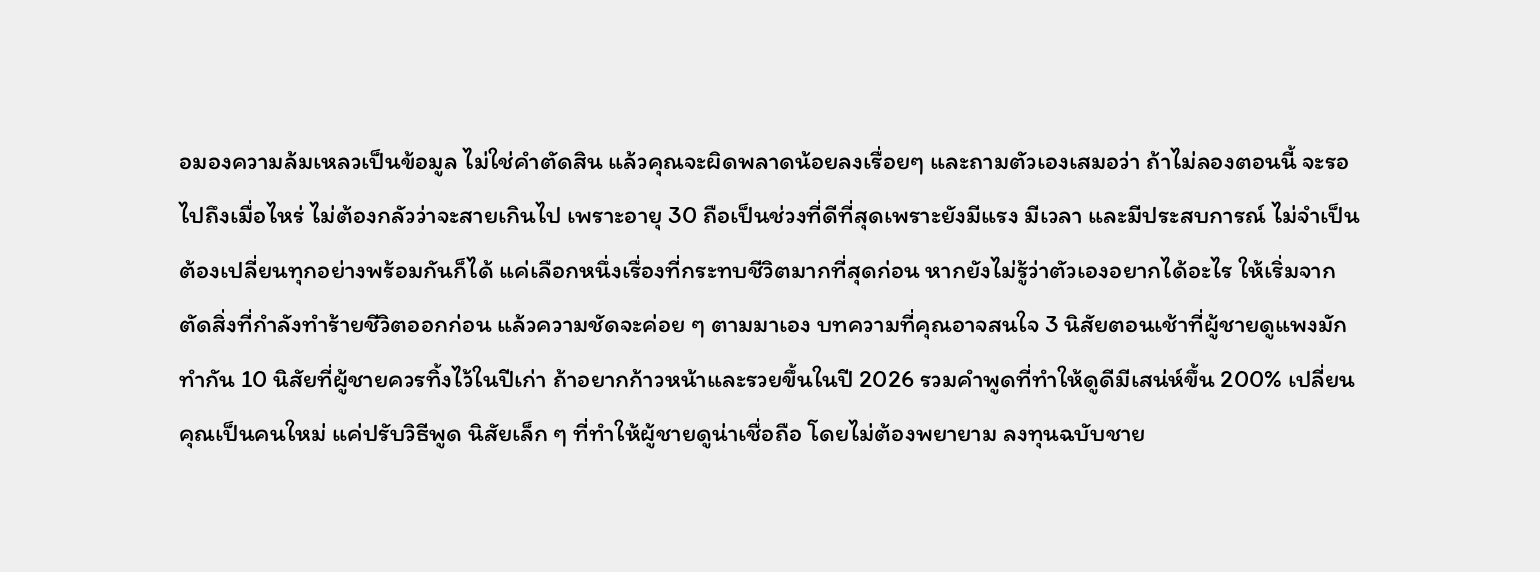อมองความล้มเหลวเป็นข้อมูล ไม่ใช่คำตัดสิน แล้วคุณจะผิดพลาดน้อยลงเรื่อยๆ และถามตัวเองเสมอว่า ถ้าไม่ลองตอนนี้ จะรอไปถึงเมื่อไหร่ ไม่ต้องกลัวว่าจะสายเกินไป เพราะอายุ 30 ถือเป็นช่วงที่ดีที่สุดเพราะยังมีแรง มีเวลา และมีประสบการณ์ ไม่จำเป็นต้องเปลี่ยนทุกอย่างพร้อมกันก็ได้ แค่เลือกหนึ่งเรื่องที่กระทบชีวิตมากที่สุดก่อน หากยังไม่รู้ว่าตัวเองอยากได้อะไร ให้เริ่มจากตัดสิ่งที่กำลังทำร้ายชีวิตออกก่อน แล้วความชัดจะค่อย ๆ ตามมาเอง บทความที่คุณอาจสนใจ 3 นิสัยตอนเช้าที่ผู้ชายดูแพงมักทำกัน 10 นิสัยที่ผู้ชายควรทิ้งไว้ในปีเก่า ถ้าอยากก้าวหน้าและรวยขึ้นในปี 2026 รวมคำพูดที่ทำให้ดูดีมีเสน่ห์ขึ้น 200% เปลี่ยนคุณเป็นคนใหม่ แค่ปรับวิธีพูด นิสัยเล็ก ๆ ที่ทำให้ผู้ชายดูน่าเชื่อถือ โดยไม่ต้องพยายาม ลงทุนฉบับชาย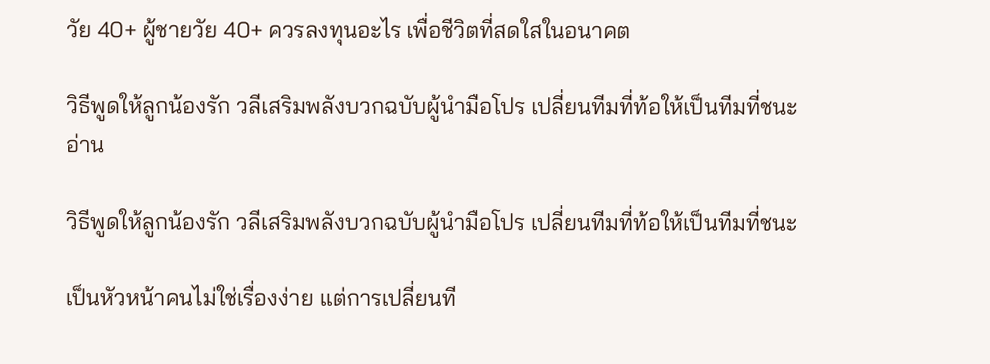วัย 40+ ผู้ชายวัย 40+ ควรลงทุนอะไร เพื่อชีวิตที่สดใสในอนาคต

วิธีพูดให้ลูกน้องรัก วลีเสริมพลังบวกฉบับผู้นำมือโปร เปลี่ยนทีมที่ท้อให้เป็นทีมที่ชนะ
อ่าน

วิธีพูดให้ลูกน้องรัก วลีเสริมพลังบวกฉบับผู้นำมือโปร เปลี่ยนทีมที่ท้อให้เป็นทีมที่ชนะ

เป็นหัวหน้าคนไม่ใช่เรื่องง่าย แต่การเปลี่ยนที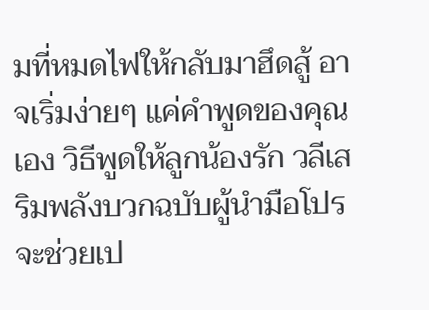มที่หมดไฟให้กลับมาฮึดสู้ อาจเริ่มง่ายๆ แค่คำพูดของคุณเอง วิธีพูดให้ลูกน้องรัก วลีเสริมพลังบวกฉบับผู้นำมือโปร จะช่วยเป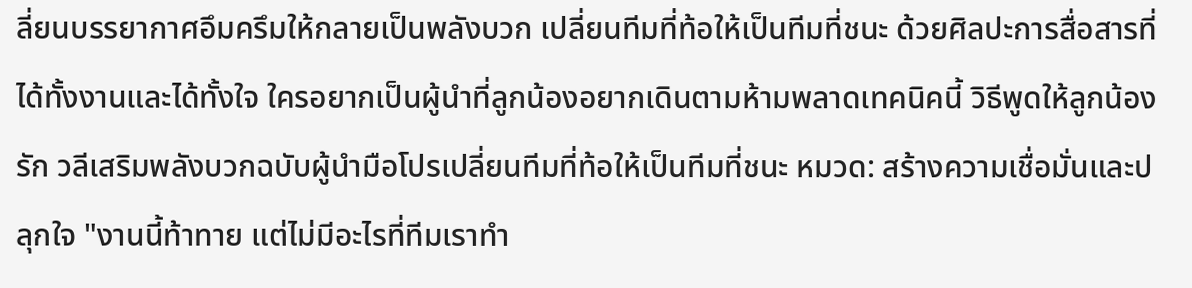ลี่ยนบรรยากาศอึมครึมให้กลายเป็นพลังบวก เปลี่ยนทีมที่ท้อให้เป็นทีมที่ชนะ ด้วยศิลปะการสื่อสารที่ได้ทั้งงานและได้ทั้งใจ ใครอยากเป็นผู้นำที่ลูกน้องอยากเดินตามห้ามพลาดเทคนิคนี้ วิธีพูดให้ลูกน้องรัก วลีเสริมพลังบวกฉบับผู้นำมือโปรเปลี่ยนทีมที่ท้อให้เป็นทีมที่ชนะ หมวด: สร้างความเชื่อมั่นและปลุกใจ "งานนี้ท้าทาย แต่ไม่มีอะไรที่ทีมเราทำ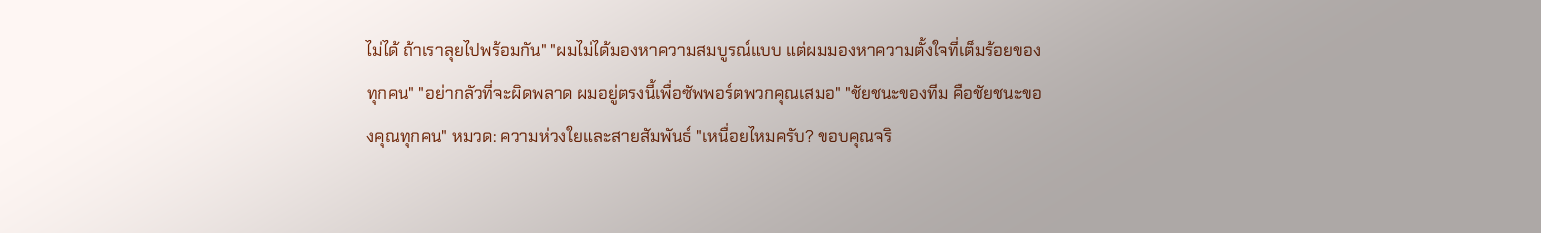ไม่ได้ ถ้าเราลุยไปพร้อมกัน" "ผมไม่ได้มองหาความสมบูรณ์แบบ แต่ผมมองหาความตั้งใจที่เต็มร้อยของทุกคน" "อย่ากลัวที่จะผิดพลาด ผมอยู่ตรงนี้เพื่อซัพพอร์ตพวกคุณเสมอ" "ชัยชนะของทีม คือชัยชนะของคุณทุกคน" หมวด: ความห่วงใยและสายสัมพันธ์ "เหนื่อยไหมครับ? ขอบคุณจริ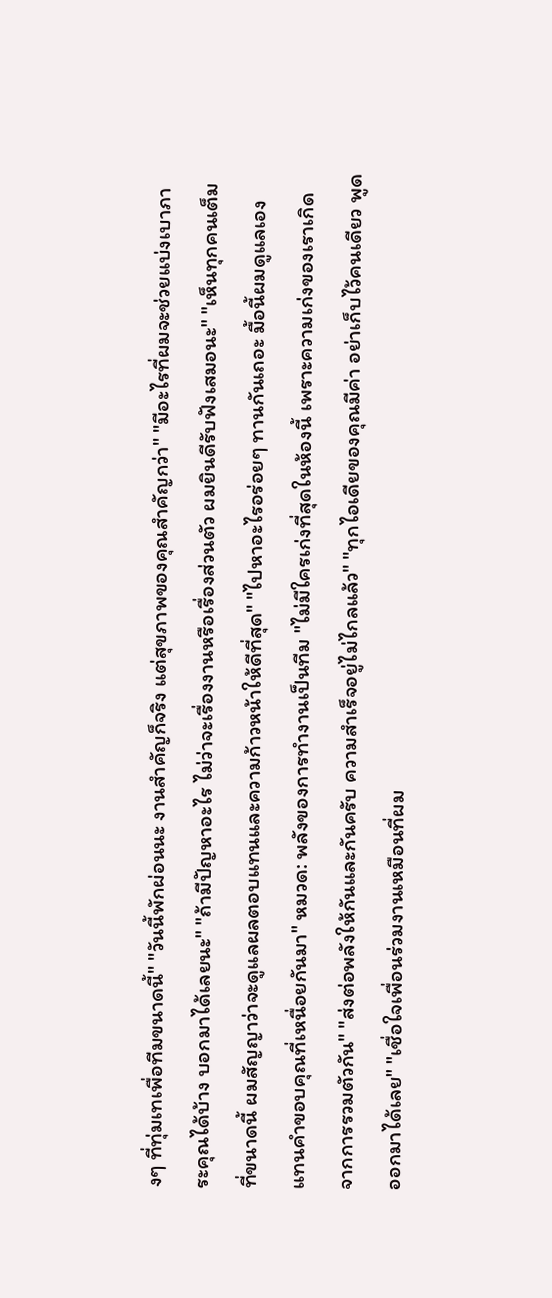งๆ ที่ทุ่มเทเพื่อทีมขนาดนี้" "วันนี้พักผ่อนนะ งานสำคัญก็จริง แต่สุขภาพของคุณสำคัญกว่า" "มีอะไรที่ผมจะช่วยแบ่งเบาภาระคุณได้บ้าง บอกมาได้เลยนะ" "ถ้ามีปัญหาอะไร ไม่ว่าจะเรื่องงานหรือเรื่องส่วนตัว ผมยินดีรับฟังเสมอนะ" "เห็นทุกคนเต็มที่ขนาดนี้ ผมสัญญาว่าจะดูแลผลตอบแทนและความก้าวหน้าให้ดีที่สุด" "ไปหาอะไรอร่อยๆ ทานกันเถอะ มื้อนี้ผมดูแลเอง แทนคำขอบคุณที่เหนื่อยกันมา" หมวด: พลังของการทำงานเป็นทีม "ไม่มีใครเก่งที่สุดในห้องนี้ เพราะความเก่งของเราเกิดจากการรวมตัวกัน" "ส่งต่อพลังให้กันและกันครับ ความสำเร็จอยู่ไม่ไกลแล้ว" "ทุกไอเดียของคุณมีค่า อย่าเก็บไว้คนเดียว พูดออกมาได้เลย" "เชื่อใจเพื่อนร่วมงานเหมือนที่ผม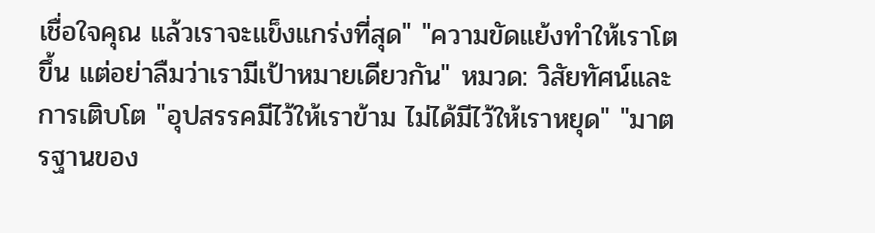เชื่อใจคุณ แล้วเราจะแข็งแกร่งที่สุด" "ความขัดแย้งทำให้เราโตขึ้น แต่อย่าลืมว่าเรามีเป้าหมายเดียวกัน" หมวด: วิสัยทัศน์และการเติบโต "อุปสรรคมีไว้ให้เราข้าม ไม่ได้มีไว้ให้เราหยุด" "มาตรฐานของ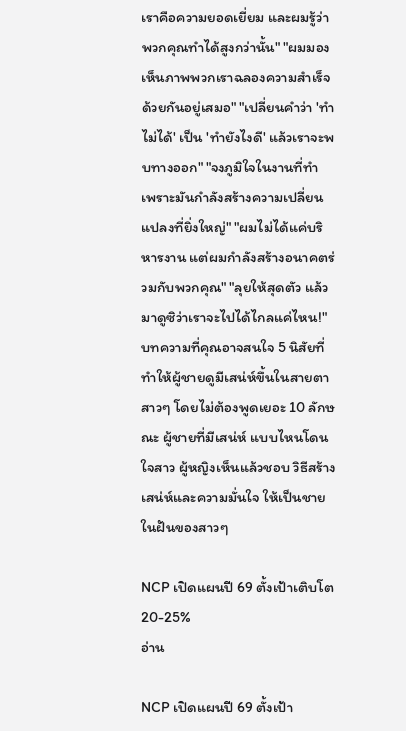เราคือความยอดเยี่ยม และผมรู้ว่าพวกคุณทำได้สูงกว่านั้น" "ผมมองเห็นภาพพวกเราฉลองความสำเร็จด้วยกันอยู่เสมอ" "เปลี่ยนคำว่า 'ทำไม่ได้' เป็น 'ทำยังไงดี' แล้วเราจะพบทางออก" "จงภูมิใจในงานที่ทำ เพราะมันกำลังสร้างความเปลี่ยนแปลงที่ยิ่งใหญ่" "ผมไม่ได้แค่บริหารงาน แต่ผมกำลังสร้างอนาคตร่วมกับพวกคุณ" "ลุยให้สุดตัว แล้วมาดูซิว่าเราจะไปได้ไกลแค่ไหน!" บทความที่คุณอาจสนใจ 5 นิสัยที่ทำให้ผู้ชายดูมีเสน่ห์ขึ้นในสายตาสาวๆ โดยไม่ต้องพูดเยอะ 10 ลักษณะ ผู้ชายที่มีเสน่ห์ แบบไหนโดนใจสาว ผู้หญิงเห็นแล้วชอบ วิธีสร้างเสน่ห์และความมั่นใจ ให้เป็นชายในฝันของสาวๆ

NCP เปิดแผนปี 69 ตั้งเป้าเติบโต 20-25%
อ่าน

NCP เปิดแผนปี 69 ตั้งเป้า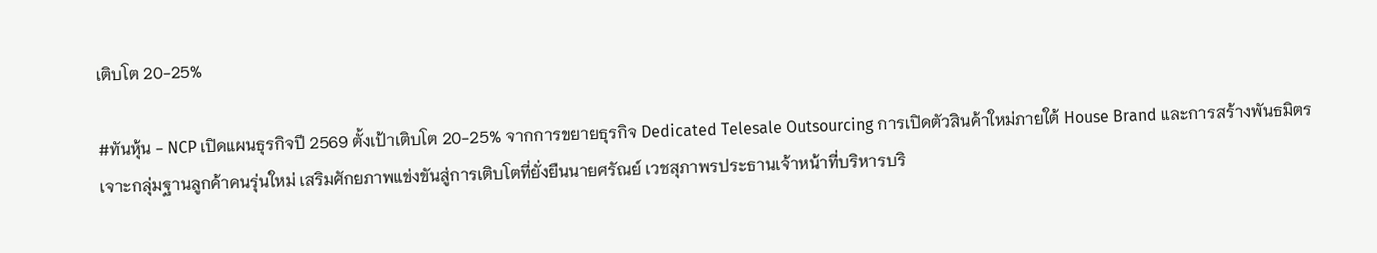เติบโต 20-25%

#ทันหุ้น - NCP เปิดแผนธุรกิจปี 2569 ตั้งเป้าเติบโต 20-25% จากการขยายธุรกิจ Dedicated Telesale Outsourcing การเปิดตัวสินค้าใหม่ภายใต้ House Brand และการสร้างพันธมิตรเจาะกลุ่มฐานลูกค้าคนรุ่นใหม่ เสริมศักยภาพแข่งขันสู่การเติบโตที่ยั่งยืนนายศรัณย์ เวชสุภาพรประธานเจ้าหน้าที่บริหารบริ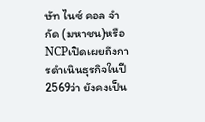ษัท ไนซ์ คอล จำกัด (มหาชน)หรือNCPเปิดเผยถึงการดำเนินธุรกิจในปี2569ว่า ยังคงเป็น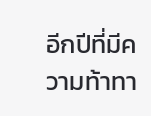อีกปีที่มีความท้าทา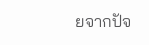ยจากปัจ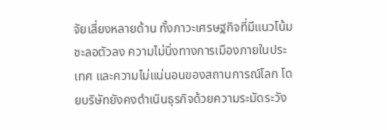จัยเสี่ยงหลายด้าน ทั้งภาวะเศรษฐกิจที่มีแนวโน้มชะลอตัวลง ความไม่นิ่งทางการเมืองภายในประเทศ และความไม่แน่นอนของสถานการณ์โลก โดยบริษัทยังคงดำเนินธุรกิจด้วยความระมัดระวัง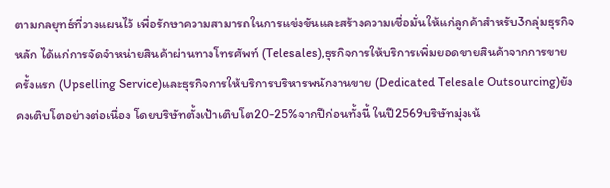ตามกลยุทธ์ที่วางแผนไว้ เพื่อรักษาความสามารถในการแข่งขันและสร้างความเชื่อมั่นให้แก่ลูกค้าสำหรับ3กลุ่มธุรกิจหลัก ได้แก่การจัดจำหน่ายสินค้าผ่านทางโทรศัพท์ (Telesales),ธุรกิจการให้บริการเพิ่มยอดขายสินค้าจากการขายครั้งแรก (Upselling Service)และธุรกิจการให้บริการบริหารพนักงานขาย (Dedicated Telesale Outsourcing)ยังคงเติบโตอย่างต่อเนื่อง โดยบริษัทตั้งเป้าเติบโต20-25%จากปีก่อนทั้งนี้ ในปี2569บริษัทมุ่งเน้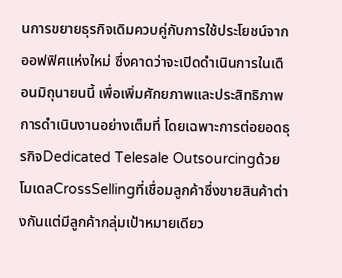นการขยายธุรกิจเดิมควบคู่กับการใช้ประโยชน์จากออฟฟิศแห่งใหม่ ซึ่งคาดว่าจะเปิดดำเนินการในเดือนมิถุนายนนี้ เพื่อเพิ่มศักยภาพและประสิทธิภาพการดำเนินงานอย่างเต็มที่ โดยเฉพาะการต่อยอดธุรกิจDedicated Telesale Outsourcingด้วยโมเดลCrossSellingที่เชื่อมลูกค้าซึ่งขายสินค้าต่างกันแต่มีลูกค้ากลุ่มเป้าหมายเดียว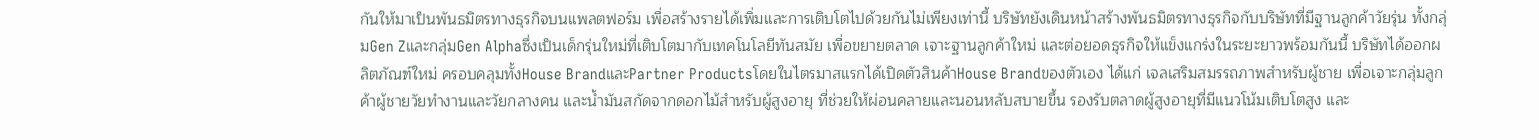กันให้มาเป็นพันธมิตรทางธุรกิจบนแพลตฟอร์ม เพื่อสร้างรายได้เพิ่มและการเติบโตไปด้วยกันไม่เพียงเท่านี้ บริษัทยังเดินหน้าสร้างพันธมิตรทางธุรกิจกับบริษัทที่มีฐานลูกค้าวัยรุ่น ทั้งกลุ่มGen Zและกลุ่มGen Alphaซึ่งเป็นเด็กรุ่นใหม่ที่เติบโตมากับเทคโนโลยีทันสมัย เพื่อขยายตลาด เจาะฐานลูกค้าใหม่ และต่อยอดธุรกิจให้แข็งแกร่งในระยะยาวพร้อมกันนี้ บริษัทได้ออกผลิตภัณฑ์ใหม่ ครอบคลุมทั้งHouse BrandและPartner Productsโดยในไตรมาสแรกได้เปิดตัวสินค้าHouse Brandของตัวเอง ได้แก่ เจลเสริมสมรรถภาพสำหรับผู้ชาย เพื่อเจาะกลุ่มลูกค้าผู้ชายวัยทำงานและวัยกลางคน และน้ำมันสกัดจากดอกไม้สำหรับผู้สูงอายุ ที่ช่วยให้ผ่อนคลายและนอนหลับสบายขึ้น รองรับตลาดผู้สูงอายุที่มีแนวโน้มเติบโตสูง และ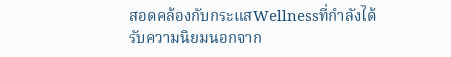สอดคล้องกับกระแสWellnessที่กำลังได้รับความนิยมนอกจาก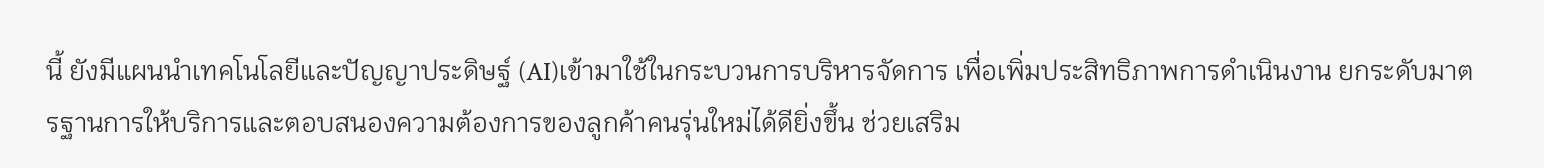นี้ ยังมีแผนนำเทคโนโลยีและปัญญาประดิษฐ์ (AI)เข้ามาใช้ในกระบวนการบริหารจัดการ เพื่อเพิ่มประสิทธิภาพการดำเนินงาน ยกระดับมาตรฐานการให้บริการและตอบสนองความต้องการของลูกค้าคนรุ่นใหม่ได้ดียิ่งขึ้น ช่วยเสริม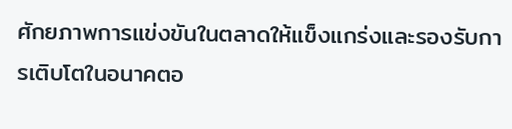ศักยภาพการแข่งขันในตลาดให้แข็งแกร่งและรองรับการเติบโตในอนาคตอ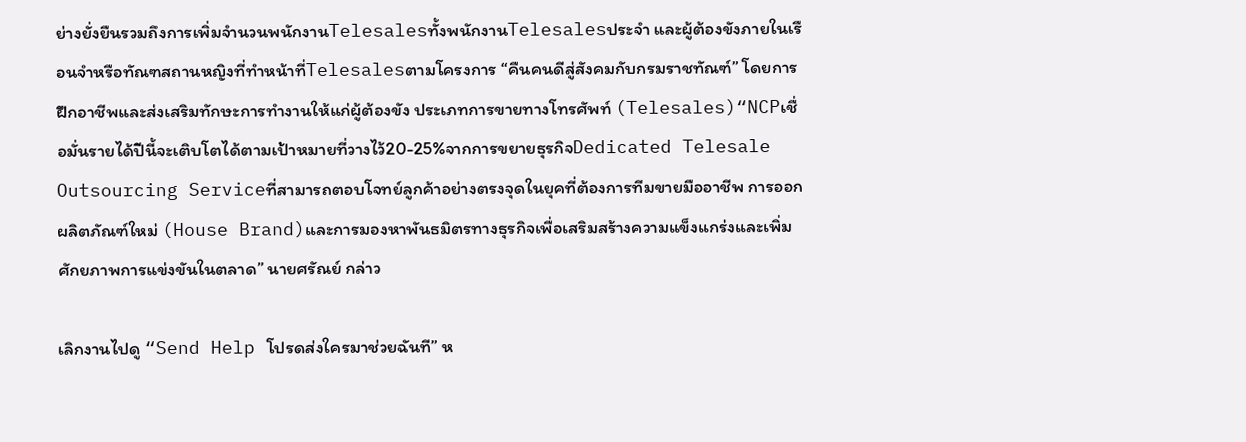ย่างยั่งยืนรวมถึงการเพิ่มจำนวนพนักงานTelesalesทั้งพนักงานTelesalesประจำ และผู้ต้องขังภายในเรือนจำหรือทัณฑสถานหญิงที่ทำหน้าที่Telesalesตามโครงการ “คืนคนดีสู่สังคมกับกรมราชทัณฑ์” โดยการฝึกอาชีพและส่งเสริมทักษะการทำงานให้แก่ผู้ต้องขัง ประเภทการขายทางโทรศัพท์ (Telesales)“NCPเชื่อมั่นรายได้ปีนี้จะเติบโตได้ตามเป้าหมายที่วางไว้20-25%จากการขยายธุรกิจDedicated Telesale Outsourcing Serviceที่สามารถตอบโจทย์ลูกค้าอย่างตรงจุดในยุคที่ต้องการทีมขายมืออาชีพ การออกผลิตภัณฑ์ใหม่ (House Brand)และการมองหาพันธมิตรทางธุรกิจเพื่อเสริมสร้างความแข็งแกร่งและเพิ่มศักยภาพการแข่งขันในตลาด” นายศรัณย์ กล่าว

เลิกงานไปดู “Send Help โปรดส่งใครมาช่วยฉันที” ห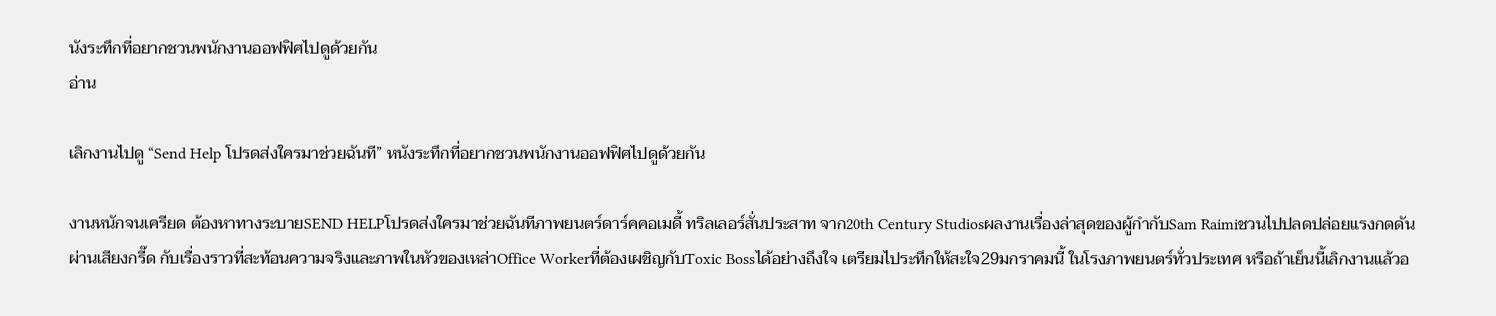นังระทึกที่อยากชวนพนักงานออฟฟิศไปดูด้วยกัน
อ่าน

เลิกงานไปดู “Send Help โปรดส่งใครมาช่วยฉันที” หนังระทึกที่อยากชวนพนักงานออฟฟิศไปดูด้วยกัน

งานหนักจนเครียด ต้องหาทางระบายSEND HELPโปรดส่งใครมาช่วยฉันทีภาพยนตร์ดาร์คคอเมดี้ ทริลเลอร์สั่นประสาท จาก20th Century Studiosผลงานเรื่องล่าสุดของผู้กำกับSam Raimiชวนไปปลดปล่อยแรงกดดันผ่านเสียงกรี๊ด กับเรื่องราวที่สะท้อนความจริงและภาพในหัวของเหล่าOffice Workerที่ต้องเผชิญกับToxic Bossได้อย่างถึงใจ เตรียมไประทึกให้สะใจ29มกราคมนี้ ในโรงภาพยนตร์ทั่วประเทศ หรือถ้าเย็นนี้เลิกงานแล้วอ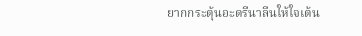ยากกระตุ้นอะดรีนาลีนให้ใจเต้น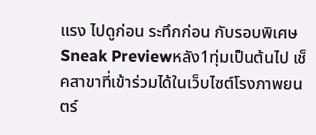แรง ไปดูก่อน ระทึกก่อน กับรอบพิเศษSneak Previewหลัง1ทุ่มเป็นต้นไป เช็คสาขาที่เข้าร่วมได้ในเว็บไซต์โรงภาพยนตร์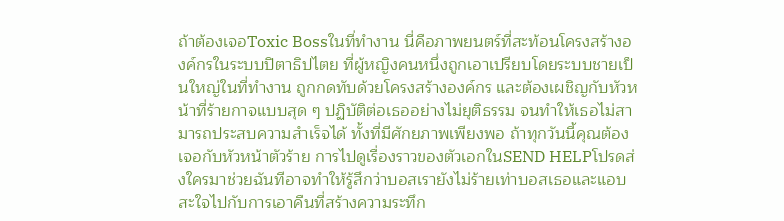ถ้าต้องเจอToxic Bossในที่ทำงาน นี่คือภาพยนตร์ที่สะท้อนโครงสร้างองค์กรในระบบปิตาธิปไตย ที่ผู้หญิงคนหนึ่งถูกเอาเปรียบโดยระบบชายเป็นใหญ่ในที่ทำงาน ถูกกดทับด้วยโครงสร้างองค์กร และต้องเผชิญกับหัวหน้าที่ร้ายกาจแบบสุด ๆ ปฏิบัติต่อเธออย่างไม่ยุติธรรม จนทำให้เธอไม่สามารถประสบความสำเร็จได้ ทั้งที่มีศักยภาพเพียงพอ ถ้าทุกวันนี้คุณต้องเจอกับหัวหน้าตัวร้าย การไปดูเรื่องราวของตัวเอกในSEND HELPโปรดส่งใครมาช่วยฉันทีอาจทำให้รู้สึกว่าบอสเรายังไม่ร้ายเท่าบอสเธอและแอบสะใจไปกับการเอาคืนที่สร้างความระทึก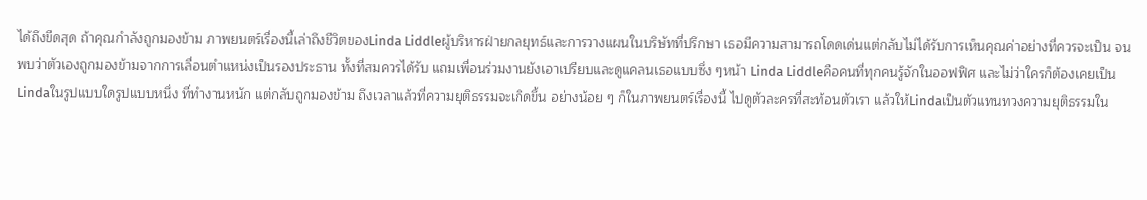ได้ถึงขีดสุด ถ้าคุณกำลังถูกมองข้าม ภาพยนตร์เรื่องนี้เล่าถึงชีวิตของLinda Liddleผู้บริหารฝ่ายกลยุทธ์และการวางแผนในบริษัทที่ปรึกษา เธอมีความสามารถโดดเด่นแต่กลับไม่ได้รับการเห็นคุณค่าอย่างที่ควรจะเป็น จนพบว่าตัวเองถูกมองข้ามจากการเลื่อนตำแหน่งเป็นรองประธาน ทั้งที่สมควรได้รับ แถมเพื่อนร่วมงานยังเอาเปรียบและดูแคลนเธอแบบซึ่ง ๆหน้า Linda Liddleคือคนที่ทุกคนรู้จักในออฟฟิศ และไม่ว่าใครก็ต้องเคยเป็นLindaในรูปแบบใดรูปแบบหนึ่ง ที่ทำงานหนัก แต่กลับถูกมองข้าม ถึงเวลาแล้วที่ความยุติธรรมจะเกิดขึ้น อย่างน้อย ๆ ก็ในภาพยนตร์เรื่องนี้ ไปดูตัวละครที่สะท้อนตัวเรา แล้วให้Lindaเป็นตัวแทนทวงความยุติธรรมใน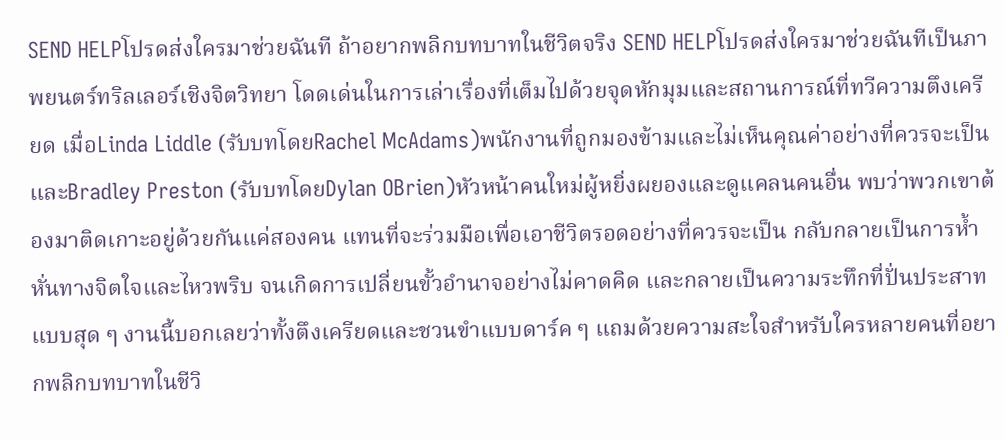SEND HELPโปรดส่งใครมาช่วยฉันที ถ้าอยากพลิกบทบาทในชีวิตจริง SEND HELPโปรดส่งใครมาช่วยฉันทีเป็นภาพยนตร์ทริลเลอร์เชิงจิตวิทยา โดดเด่นในการเล่าเรื่องที่เต็มไปด้วยจุดหักมุมและสถานการณ์ที่ทวีความตึงเครียด เมื่อLinda Liddle (รับบทโดยRachel McAdams)พนักงานที่ถูกมองข้ามและไม่เห็นคุณค่าอย่างที่ควรจะเป็น และBradley Preston (รับบทโดยDylan OBrien)หัวหน้าคนใหม่ผู้หยิ่งผยองและดูแคลนคนอื่น พบว่าพวกเขาต้องมาติดเกาะอยู่ด้วยกันแค่สองคน แทนที่จะร่วมมือเพื่อเอาชีวิตรอดอย่างที่ควรจะเป็น กลับกลายเป็นการห้ำหั่นทางจิตใจและไหวพริบ จนเกิดการเปลี่ยนขั้วอำนาจอย่างไม่คาดคิด และกลายเป็นความระทึกที่ปั่นประสาทแบบสุด ๆ งานนี้บอกเลยว่าทั้งตึงเครียดและชวนขำแบบดาร์ค ๆ แถมด้วยความสะใจสำหรับใครหลายคนที่อยากพลิกบทบาทในชีวิ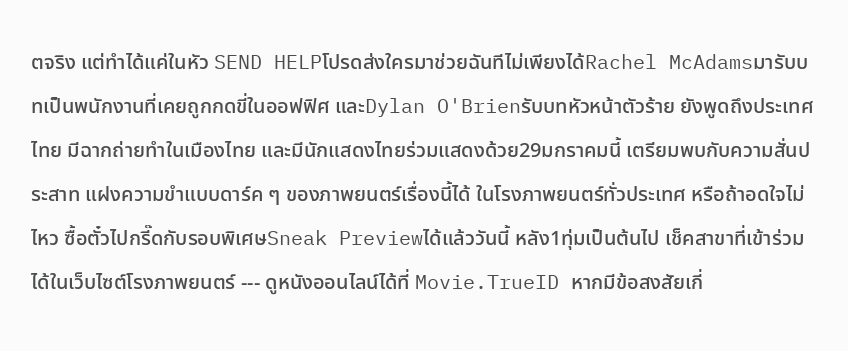ตจริง แต่ทำได้แค่ในหัว SEND HELPโปรดส่งใครมาช่วยฉันทีไม่เพียงได้Rachel McAdamsมารับบทเป็นพนักงานที่เคยถูกกดขี่ในออฟฟิศ และDylan O'Brienรับบทหัวหน้าตัวร้าย ยังพูดถึงประเทศไทย มีฉากถ่ายทำในเมืองไทย และมีนักแสดงไทยร่วมแสดงด้วย29มกราคมนี้ เตรียมพบกับความสั่นประสาท แฝงความขำแบบดาร์ค ๆ ของภาพยนตร์เรื่องนี้ได้ ในโรงภาพยนตร์ทั่วประเทศ หรือถ้าอดใจไม่ไหว ซื้อตั๋วไปกรี๊ดกับรอบพิเศษSneak Previewได้แล้ววันนี้ หลัง1ทุ่มเป็นต้นไป เช็คสาขาที่เข้าร่วมได้ในเว็บไซต์โรงภาพยนตร์ --- ดูหนังออนไลน์ได้ที่ Movie.TrueID หากมีข้อสงสัยเกี่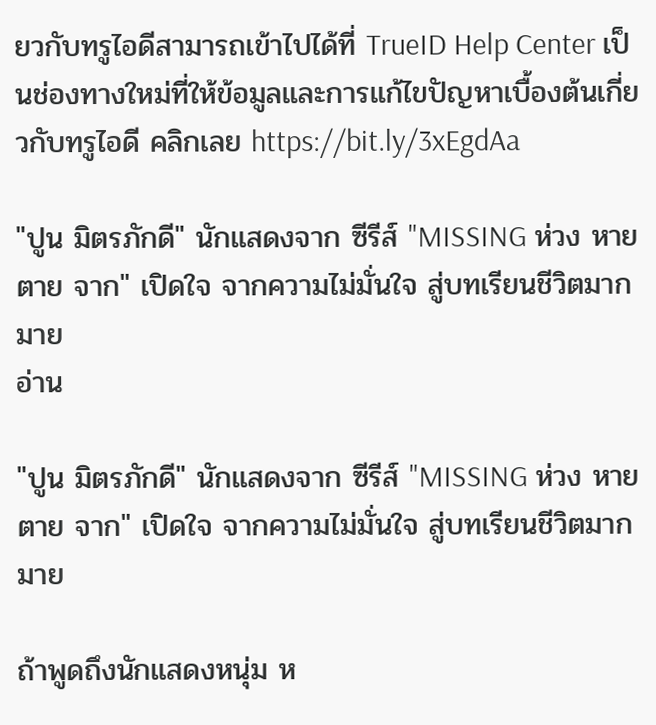ยวกับทรูไอดีสามารถเข้าไปได้ที่ TrueID Help Center เป็นช่องทางใหม่ที่ให้ข้อมูลและการแก้ไขปัญหาเบื้องต้นเกี่ยวกับทรูไอดี คลิกเลย https://bit.ly/3xEgdAa

"ปูน มิตรภักดี" นักแสดงจาก ซีรีส์ "MISSING ห่วง หาย ตาย จาก" เปิดใจ จากความไม่มั่นใจ สู่บทเรียนชีวิตมากมาย
อ่าน

"ปูน มิตรภักดี" นักแสดงจาก ซีรีส์ "MISSING ห่วง หาย ตาย จาก" เปิดใจ จากความไม่มั่นใจ สู่บทเรียนชีวิตมากมาย

ถ้าพูดถึงนักแสดงหนุ่ม ห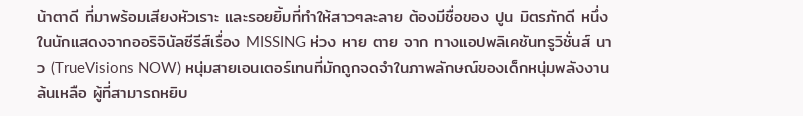น้าตาดี ที่มาพร้อมเสียงหัวเราะ และรอยยิ้มที่ทำให้สาวๆละลาย ต้องมีชื่อของ ปูน มิตรภักดี หนึ่งในนักแสดงจากออริจินัลซีรีส์เรื่อง MISSING ห่วง หาย ตาย จาก ทางแอปพลิเคชันทรูวิชั่นส์ นาว (TrueVisions NOW) หนุ่มสายเอนเตอร์เทนที่มักถูกจดจำในภาพลักษณ์ของเด็กหนุ่มพลังงานล้นเหลือ ผู้ที่สามารถหยิบ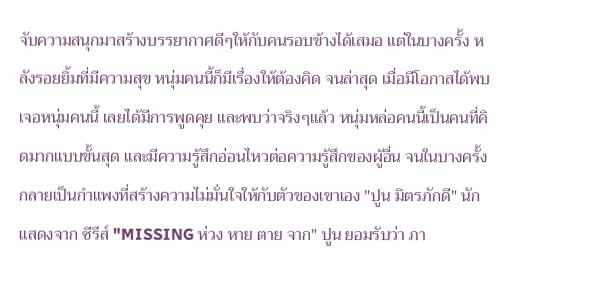จับความสนุกมาสร้างบรรยากาศดีๆให้กับคนรอบข้างได้เสมอ แต่ในบางครั้ง หลังรอยยิ้มที่มีความสุข หนุ่มคนนี้ก็มีเรื่องให้ต้องคิด จนล่าสุด เมื่อมีโอกาสได้พบเจอหนุ่มคนนี้ เลยได้มีการพูดคุย และพบว่าจริงๆแล้ว หนุ่มหล่อคนนี้เป็นคนที่คิดมากแบบขั้นสุด และมีความรู้สึกอ่อนไหวต่อความรู้สึกของผู้อื่น จนในบางครั้งกลายเป็นกำแพงที่สร้างความไม่มั่นใจให้กับตัวของเขาเอง "ปูน มิตรภักดี" นักแสดงจาก ซีรีส์ "MISSING ห่วง หาย ตาย จาก" ปูน ยอมรับว่า ภา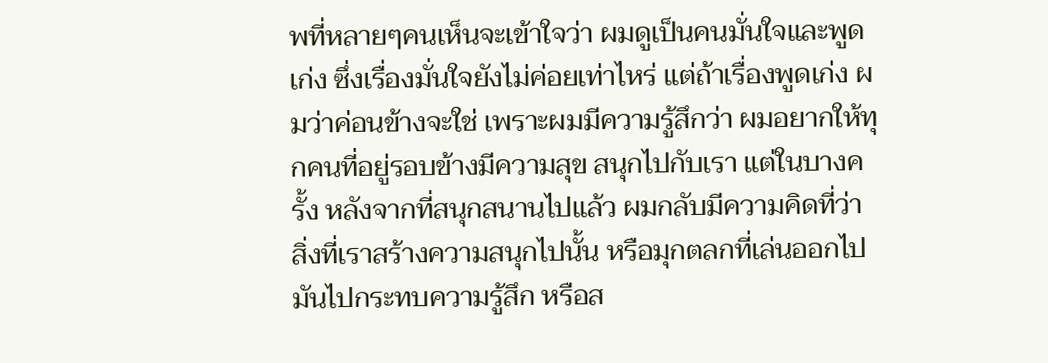พที่หลายๆคนเห็นจะเข้าใจว่า ผมดูเป็นคนมั่นใจและพูดเก่ง ซึ่งเรื่องมั่นใจยังไม่ค่อยเท่าไหร่ แต่ถ้าเรื่องพูดเก่ง ผมว่าค่อนข้างจะใช่ เพราะผมมีความรู้สึกว่า ผมอยากให้ทุกคนที่อยู่รอบข้างมีความสุข สนุกไปกับเรา แต่ในบางครั้ง หลังจากที่สนุกสนานไปแล้ว ผมกลับมีความคิดที่ว่า สิ่งที่เราสร้างความสนุกไปนั้น หรือมุกตลกที่เล่นออกไป มันไปกระทบความรู้สึก หรือส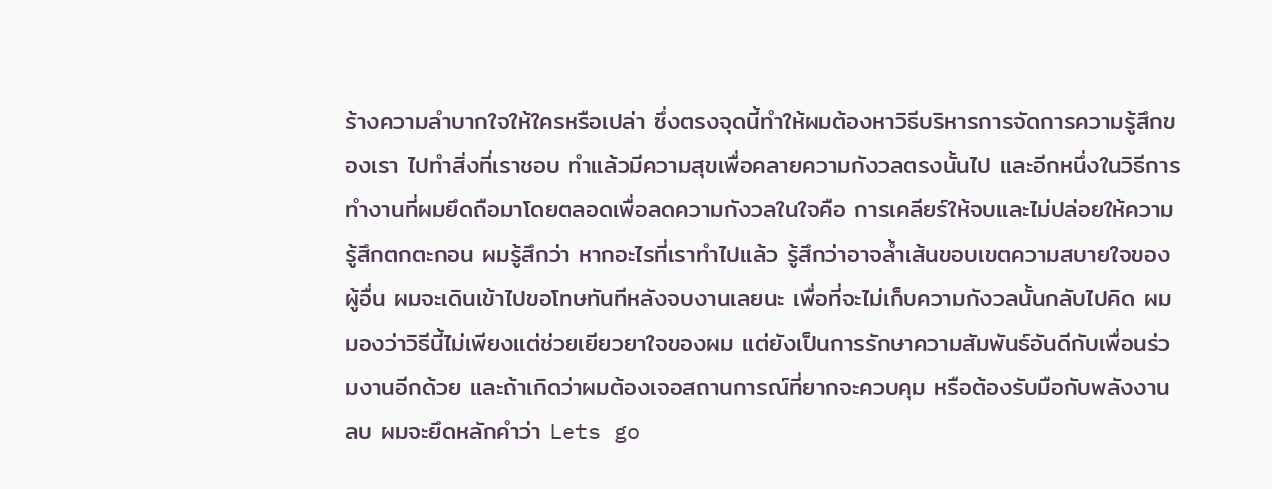ร้างความลำบากใจให้ใครหรือเปล่า ซึ่งตรงจุดนี้ทำให้ผมต้องหาวิธีบริหารการจัดการความรู้สึกของเรา ไปทำสิ่งที่เราชอบ ทำแล้วมีความสุขเพื่อคลายความกังวลตรงนั้นไป และอีกหนึ่งในวิธีการทำงานที่ผมยึดถือมาโดยตลอดเพื่อลดความกังวลในใจคือ การเคลียร์ให้จบและไม่ปล่อยให้ความรู้สึกตกตะกอน ผมรู้สึกว่า หากอะไรที่เราทำไปแล้ว รู้สึกว่าอาจล้ำเส้นขอบเขตความสบายใจของผู้อื่น ผมจะเดินเข้าไปขอโทษทันทีหลังจบงานเลยนะ เพื่อที่จะไม่เก็บความกังวลนั้นกลับไปคิด ผมมองว่าวิธีนี้ไม่เพียงแต่ช่วยเยียวยาใจของผม แต่ยังเป็นการรักษาความสัมพันธ์อันดีกับเพื่อนร่วมงานอีกด้วย และถ้าเกิดว่าผมต้องเจอสถานการณ์ที่ยากจะควบคุม หรือต้องรับมือกับพลังงานลบ ผมจะยึดหลักคำว่า Lets go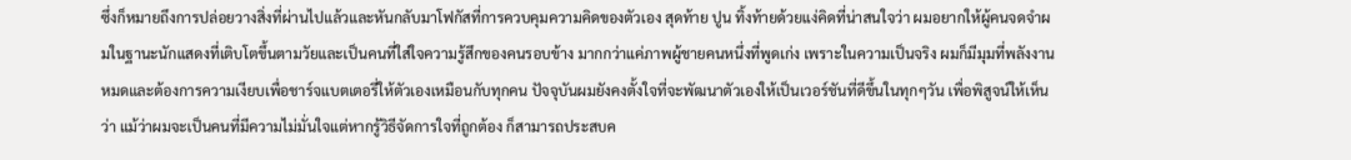ซึ่งก็หมายถึงการปล่อยวางสิ่งที่ผ่านไปแล้วและหันกลับมาโฟกัสที่การควบคุมความคิดของตัวเอง สุดท้าย ปูน ทิ้งท้ายด้วยแง่คิดที่น่าสนใจว่า ผมอยากให้ผู้คนจดจำผมในฐานะนักแสดงที่เติบโตขึ้นตามวัยและเป็นคนที่ใส่ใจความรู้สึกของคนรอบข้าง มากกว่าแค่ภาพผู้ชายคนหนึ่งที่พูดเก่ง เพราะในความเป็นจริง ผมก็มีมุมที่พลังงานหมดและต้องการความเงียบเพื่อชาร์จแบตเตอรี่ให้ตัวเองเหมือนกับทุกคน ปัจจุบันผมยังคงตั้งใจที่จะพัฒนาตัวเองให้เป็นเวอร์ชันที่ดีขึ้นในทุกๆวัน เพื่อพิสูจน์ให้เห็นว่า แม้ว่าผมจะเป็นคนที่มีความไม่มั่นใจแต่หากรู้วิธีจัดการใจที่ถูกต้อง ก็สามารถประสบค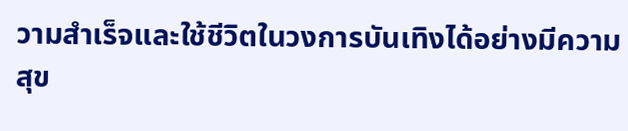วามสำเร็จและใช้ชีวิตในวงการบันเทิงได้อย่างมีความสุข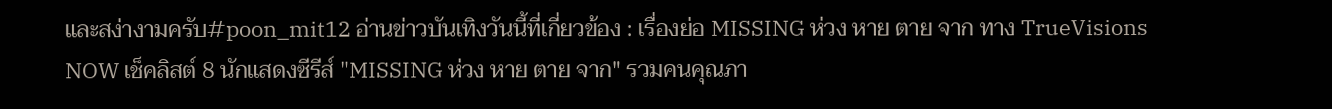และสง่างามครับ#poon_mit12 อ่านข่าวบันเทิงวันนี้ที่เกี่ยวข้อง : เรื่องย่อ MISSING ห่วง หาย ตาย จาก ทาง TrueVisions NOW เช็คลิสต์ 8 นักแสดงซีรีส์ "MISSING ห่วง หาย ตาย จาก" รวมคนคุณภา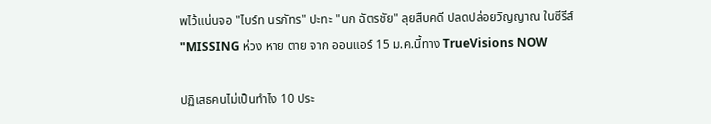พไว้แน่นจอ "ไบร์ท นรภัทร" ปะทะ "นก ฉัตรชัย" ลุยสืบคดี ปลดปล่อยวิญญาณ ในซีรีส์ "MISSING ห่วง หาย ตาย จาก ออนแอร์ 15 ม.ค.นี้ทาง TrueVisions NOW

ปฏิเสธคนไม่เป็นทำไง 10 ประ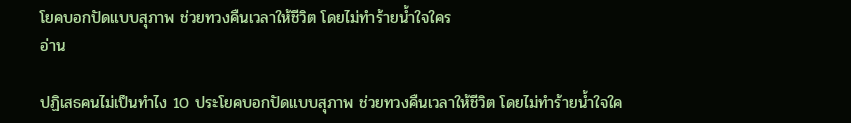โยคบอกปัดแบบสุภาพ ช่วยทวงคืนเวลาให้ชีวิต โดยไม่ทำร้ายน้ำใจใคร
อ่าน

ปฏิเสธคนไม่เป็นทำไง 10 ประโยคบอกปัดแบบสุภาพ ช่วยทวงคืนเวลาให้ชีวิต โดยไม่ทำร้ายน้ำใจใค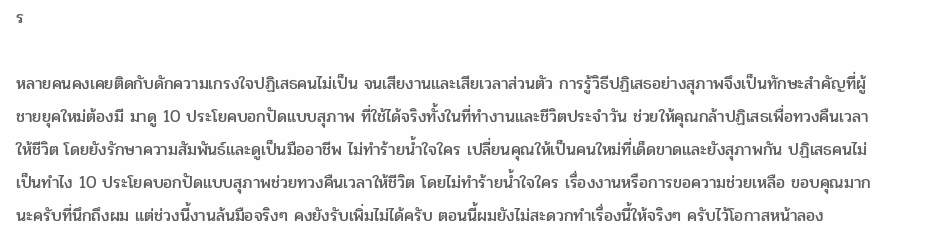ร

หลายคนคงเคยติดกับดักความเกรงใจปฏิเสธคนไม่เป็น จนเสียงานและเสียเวลาส่วนตัว การรู้วิธีปฏิเสธอย่างสุภาพจึงเป็นทักษะสำคัญที่ผู้ชายยุคใหม่ต้องมี มาดู 10 ประโยคบอกปัดแบบสุภาพ ที่ใช้ได้จริงทั้งในที่ทำงานและชีวิตประจำวัน ช่วยให้คุณกล้าปฏิเสธเพื่อทวงคืนเวลาให้ชีวิต โดยยังรักษาความสัมพันธ์และดูเป็นมืออาชีพ ไม่ทำร้ายน้ำใจใคร เปลี่ยนคุณให้เป็นคนใหม่ที่เด็ดขาดและยังสุภาพกัน ปฏิเสธคนไม่เป็นทำไง 10 ประโยคบอกปัดแบบสุภาพช่วยทวงคืนเวลาให้ชีวิต โดยไม่ทำร้ายน้ำใจใคร เรื่องงานหรือการขอความช่วยเหลือ ขอบคุณมากนะครับที่นึกถึงผม แต่ช่วงนี้งานล้นมือจริงๆ คงยังรับเพิ่มไม่ได้ครับ ตอนนี้ผมยังไม่สะดวกทำเรื่องนี้ให้จริงๆ ครับไว้โอกาสหน้าลอง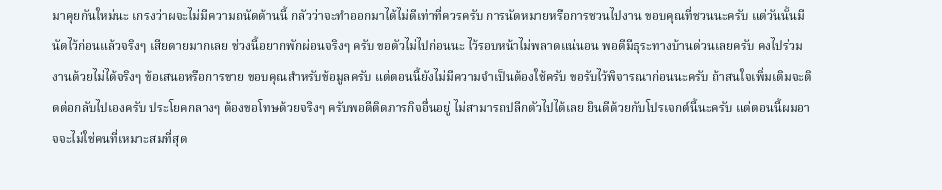มาคุยกันใหม่นะ เกรงว่าผจะไม่มีความถนัดด้านนี้ กลัวว่าจะทำออกมาได้ไม่ดีเท่าที่ควรครับ การนัดหมายหรือการชวนไปงาน ขอบคุณที่ชวนนะครับ แต่วันนั้นมีนัดไว้ก่อนแล้วจริงๆ เสียดายมากเลย ช่วงนี้อยากพักผ่อนจริงๆ ครับ ขอตัวไม่ไปก่อนนะ ไว้รอบหน้าไม่พลาดแน่นอน พอดีมีธุระทางบ้านด่วนเลยครับ คงไปร่วมงานด้วยไม่ได้จริงๆ ข้อเสนอหรือการขาย ขอบคุณสำหรับข้อมูลครับ แต่ตอนนี้ยังไม่มีความจำเป็นต้องใช้ครับ ขอรับไว้พิจารณาก่อนนะครับ ถ้าสนใจเพิ่มเติมจะติดต่อกลับไปเองครับ ประโยคกลางๆ ต้องขอโทษด้วยจริงๆ ครับพอดีติดภารกิจอื่นอยู่ ไม่สามารถปลีกตัวไปได้เลย ยินดีด้วยกับโปรเจกต์นี้นะครับ แต่ตอนนี้ผมอาจจะไม่ใช่คนที่เหมาะสมที่สุด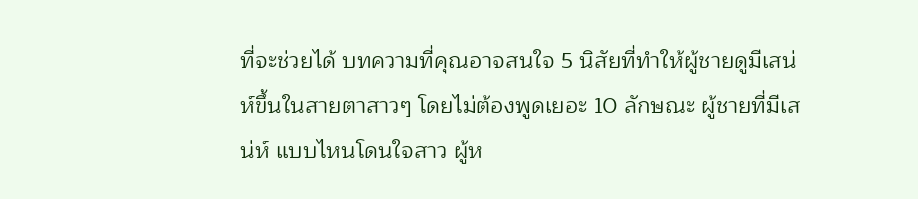ที่จะช่วยได้ บทความที่คุณอาจสนใจ 5 นิสัยที่ทำให้ผู้ชายดูมีเสน่ห์ขึ้นในสายตาสาวๆ โดยไม่ต้องพูดเยอะ 10 ลักษณะ ผู้ชายที่มีเสน่ห์ แบบไหนโดนใจสาว ผู้ห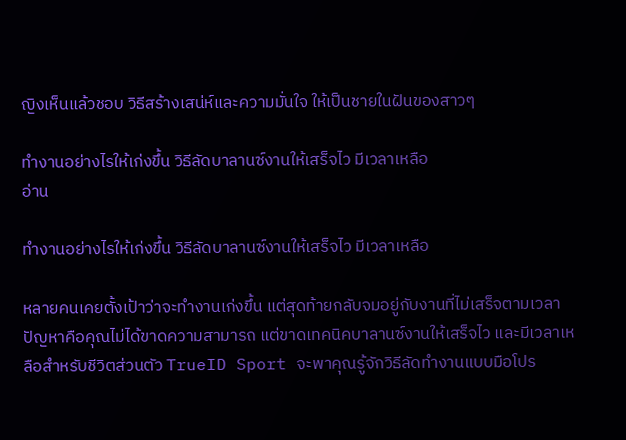ญิงเห็นแล้วชอบ วิธีสร้างเสน่ห์และความมั่นใจ ให้เป็นชายในฝันของสาวๆ

ทำงานอย่างไรให้เก่งขึ้น วิธีลัดบาลานซ์งานให้เสร็จไว มีเวลาเหลือ
อ่าน

ทำงานอย่างไรให้เก่งขึ้น วิธีลัดบาลานซ์งานให้เสร็จไว มีเวลาเหลือ

หลายคนเคยตั้งเป้าว่าจะทำงานเก่งขึ้น แต่สุดท้ายกลับจมอยู่กับงานที่ไม่เสร็จตามเวลา ปัญหาคือคุณไม่ได้ขาดความสามารถ แต่ขาดเทคนิคบาลานซ์งานให้เสร็จไว และมีเวลาเหลือสำหรับชีวิตส่วนตัว TrueID Sport จะพาคุณรู้จักวิธีลัดทำงานแบบมือโปร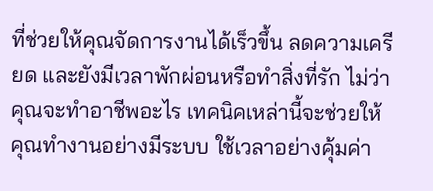ที่ช่วยให้คุณจัดการงานได้เร็วขึ้น ลดความเครียด และยังมีเวลาพักผ่อนหรือทำสิ่งที่รัก ไม่ว่าคุณจะทำอาชีพอะไร เทคนิคเหล่านี้จะช่วยให้คุณทำงานอย่างมีระบบ ใช้เวลาอย่างคุ้มค่า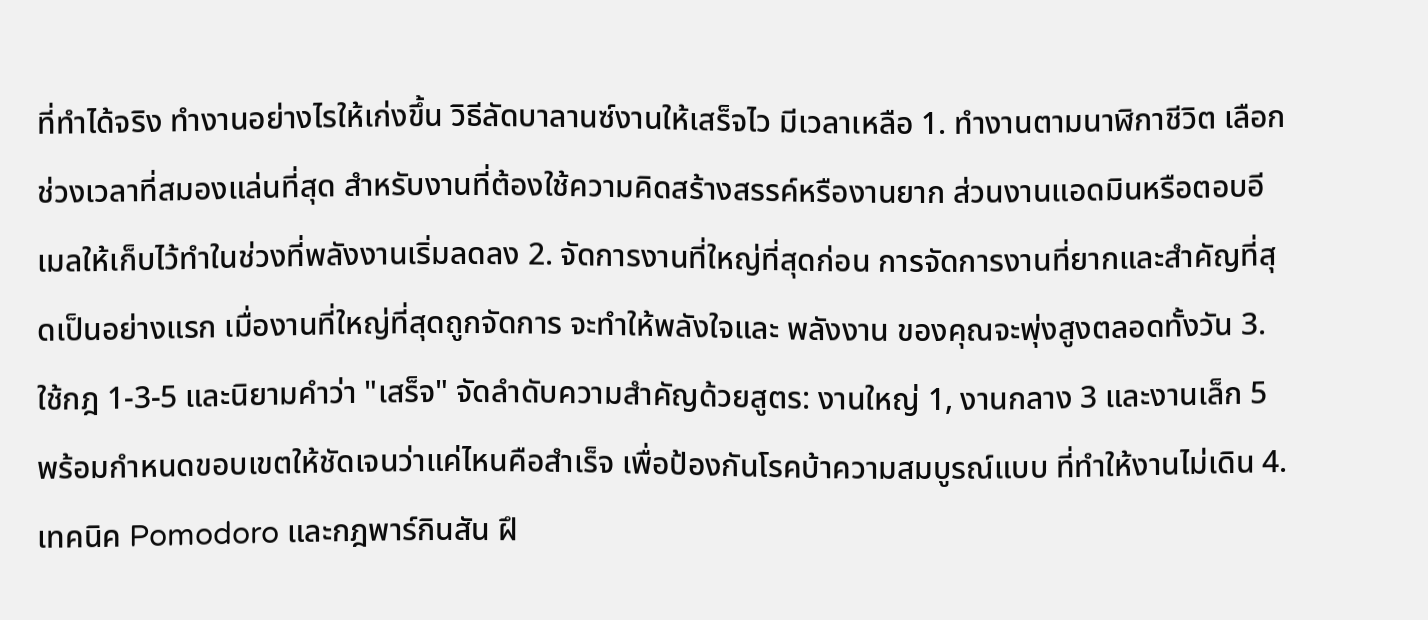ที่ทำได้จริง ทำงานอย่างไรให้เก่งขึ้น วิธีลัดบาลานซ์งานให้เสร็จไว มีเวลาเหลือ 1. ทำงานตามนาฬิกาชีวิต เลือกช่วงเวลาที่สมองแล่นที่สุด สำหรับงานที่ต้องใช้ความคิดสร้างสรรค์หรืองานยาก ส่วนงานแอดมินหรือตอบอีเมลให้เก็บไว้ทำในช่วงที่พลังงานเริ่มลดลง 2. จัดการงานที่ใหญ่ที่สุดก่อน การจัดการงานที่ยากและสำคัญที่สุดเป็นอย่างแรก เมื่องานที่ใหญ่ที่สุดถูกจัดการ จะทำให้พลังใจและ พลังงาน ของคุณจะพุ่งสูงตลอดทั้งวัน 3. ใช้กฎ 1-3-5 และนิยามคำว่า "เสร็จ" จัดลำดับความสำคัญด้วยสูตร: งานใหญ่ 1, งานกลาง 3 และงานเล็ก 5 พร้อมกำหนดขอบเขตให้ชัดเจนว่าแค่ไหนคือสำเร็จ เพื่อป้องกันโรคบ้าความสมบูรณ์แบบ ที่ทำให้งานไม่เดิน 4. เทคนิค Pomodoro และกฎพาร์กินสัน ฝึ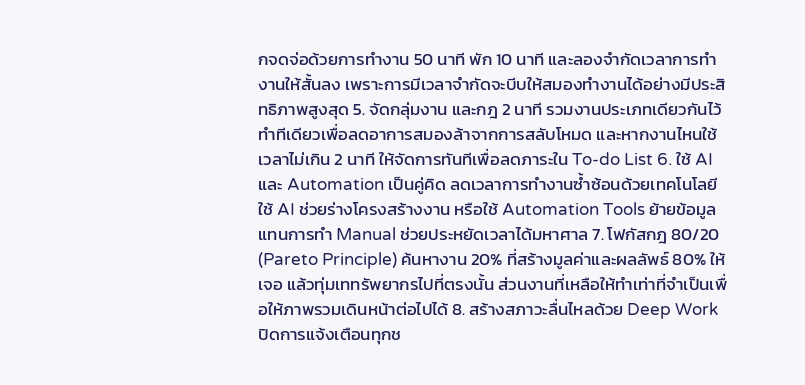กจดจ่อด้วยการทำงาน 50 นาที พัก 10 นาที และลองจำกัดเวลาการทำงานให้สั้นลง เพราะการมีเวลาจำกัดจะบีบให้สมองทำงานได้อย่างมีประสิทธิภาพสูงสุด 5. จัดกลุ่มงาน และกฎ 2 นาที รวมงานประเภทเดียวกันไว้ทำทีเดียวเพื่อลดอาการสมองล้าจากการสลับโหมด และหากงานไหนใช้เวลาไม่เกิน 2 นาที ให้จัดการทันทีเพื่อลดภาระใน To-do List 6. ใช้ AI และ Automation เป็นคู่คิด ลดเวลาการทำงานซ้ำซ้อนด้วยเทคโนโลยี ใช้ AI ช่วยร่างโครงสร้างงาน หรือใช้ Automation Tools ย้ายข้อมูลแทนการทำ Manual ช่วยประหยัดเวลาได้มหาศาล 7. โฟกัสกฎ 80/20 (Pareto Principle) ค้นหางาน 20% ที่สร้างมูลค่าและผลลัพธ์ 80% ให้เจอ แล้วทุ่มเททรัพยากรไปที่ตรงนั้น ส่วนงานที่เหลือให้ทำเท่าที่จำเป็นเพื่อให้ภาพรวมเดินหน้าต่อไปได้ 8. สร้างสภาวะลื่นไหลด้วย Deep Work ปิดการแจ้งเตือนทุกช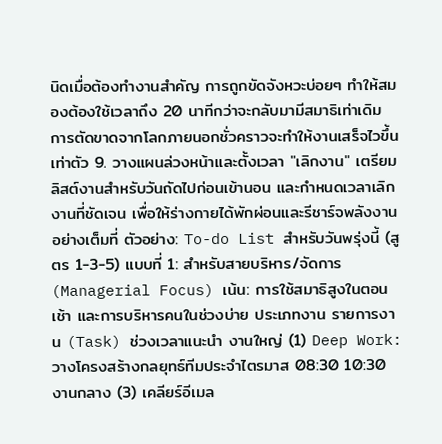นิดเมื่อต้องทำงานสำคัญ การถูกขัดจังหวะบ่อยๆ ทำให้สมองต้องใช้เวลาถึง 20 นาทีกว่าจะกลับมามีสมาธิเท่าเดิม การตัดขาดจากโลกภายนอกชั่วคราวจะทำให้งานเสร็จไวขึ้นเท่าตัว 9. วางแผนล่วงหน้าและตั้งเวลา "เลิกงาน" เตรียมลิสต์งานสำหรับวันถัดไปก่อนเข้านอน และกำหนดเวลาเลิกงานที่ชัดเจน เพื่อให้ร่างกายได้พักผ่อนและรีชาร์จพลังงานอย่างเต็มที่ ตัวอย่าง: To-do List สำหรับวันพรุ่งนี้ (สูตร 1-3-5) แบบที่ 1: สำหรับสายบริหาร/จัดการ (Managerial Focus) เน้น: การใช้สมาธิสูงในตอนเช้า และการบริหารคนในช่วงบ่าย ประเภทงาน รายการงาน (Task) ช่วงเวลาแนะนำ งานใหญ่ (1) Deep Work: วางโครงสร้างกลยุทธ์ทีมประจำไตรมาส 08:30 10:30 งานกลาง (3) เคลียร์อีเมล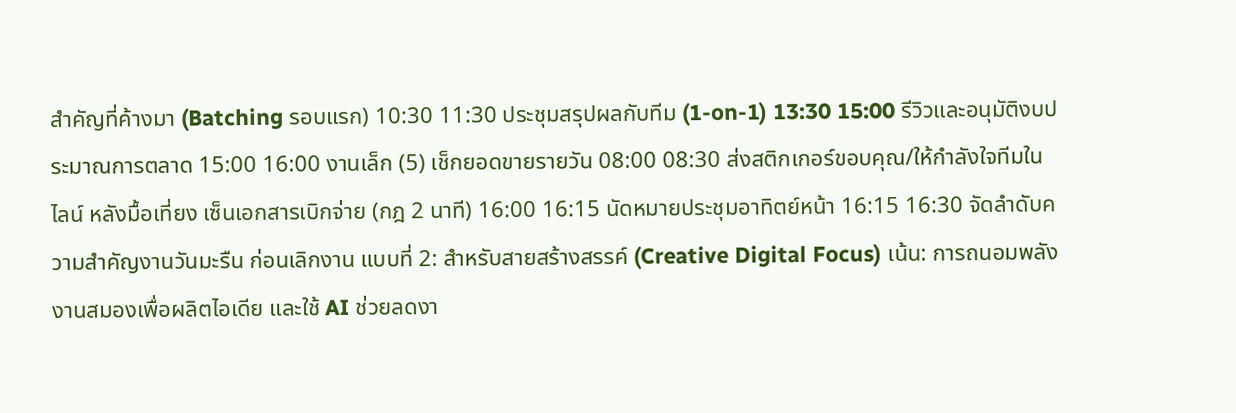สำคัญที่ค้างมา (Batching รอบแรก) 10:30 11:30 ประชุมสรุปผลกับทีม (1-on-1) 13:30 15:00 รีวิวและอนุมัติงบประมาณการตลาด 15:00 16:00 งานเล็ก (5) เช็กยอดขายรายวัน 08:00 08:30 ส่งสติกเกอร์ขอบคุณ/ให้กำลังใจทีมในไลน์ หลังมื้อเที่ยง เซ็นเอกสารเบิกจ่าย (กฎ 2 นาที) 16:00 16:15 นัดหมายประชุมอาทิตย์หน้า 16:15 16:30 จัดลำดับความสำคัญงานวันมะรืน ก่อนเลิกงาน แบบที่ 2: สำหรับสายสร้างสรรค์ (Creative Digital Focus) เน้น: การถนอมพลังงานสมองเพื่อผลิตไอเดีย และใช้ AI ช่วยลดงา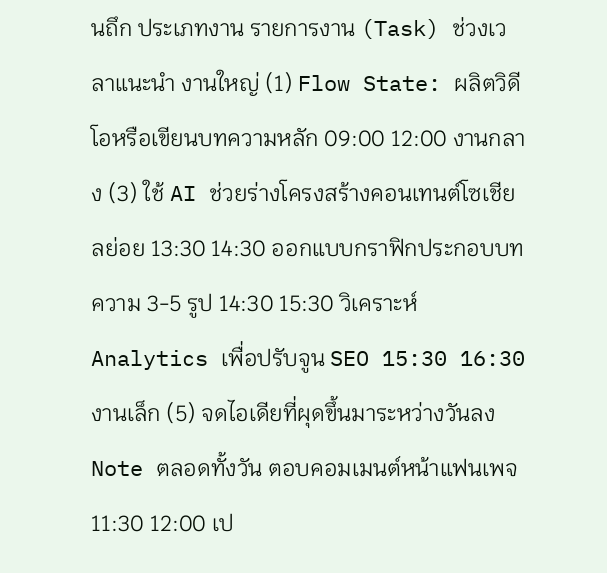นถึก ประเภทงาน รายการงาน (Task) ช่วงเวลาแนะนำ งานใหญ่ (1) Flow State: ผลิตวิดีโอหรือเขียนบทความหลัก 09:00 12:00 งานกลาง (3) ใช้ AI ช่วยร่างโครงสร้างคอนเทนต์โซเชียลย่อย 13:30 14:30 ออกแบบกราฟิกประกอบบทความ 3-5 รูป 14:30 15:30 วิเคราะห์ Analytics เพื่อปรับจูน SEO 15:30 16:30 งานเล็ก (5) จดไอเดียที่ผุดขึ้นมาระหว่างวันลง Note ตลอดทั้งวัน ตอบคอมเมนต์หน้าแฟนเพจ 11:30 12:00 เป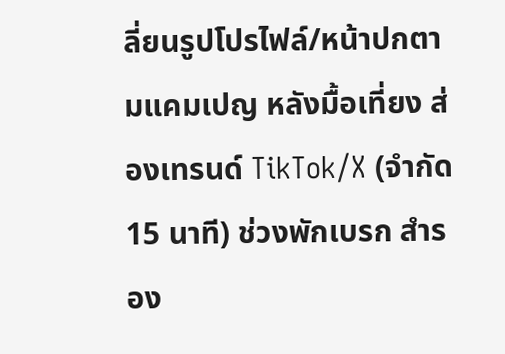ลี่ยนรูปโปรไฟล์/หน้าปกตามแคมเปญ หลังมื้อเที่ยง ส่องเทรนด์ TikTok/X (จำกัด 15 นาที) ช่วงพักเบรก สำรอง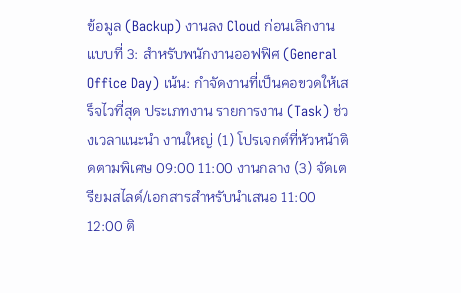ข้อมูล (Backup) งานลง Cloud ก่อนเลิกงาน แบบที่ 3: สำหรับพนักงานออฟฟิศ (General Office Day) เน้น: กำจัดงานที่เป็นคอขวดให้เสร็จไวที่สุด ประเภทงาน รายการงาน (Task) ช่วงเวลาแนะนำ งานใหญ่ (1) โปรเจกต์ที่หัวหน้าติดตามพิเศษ 09:00 11:00 งานกลาง (3) จัดเตรียมสไลด์/เอกสารสำหรับนำเสนอ 11:00 12:00 ติ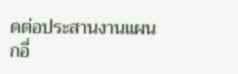ดต่อประสานงานแผนกอื่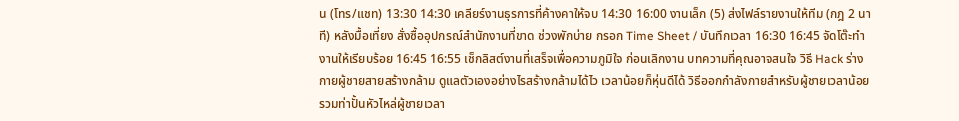น (โทร/แชท) 13:30 14:30 เคลียร์งานธุรการที่ค้างคาให้จบ 14:30 16:00 งานเล็ก (5) ส่งไฟล์รายงานให้ทีม (กฎ 2 นาที) หลังมื้อเที่ยง สั่งซื้ออุปกรณ์สำนักงานที่ขาด ช่วงพักบ่าย กรอก Time Sheet / บันทึกเวลา 16:30 16:45 จัดโต๊ะทำงานให้เรียบร้อย 16:45 16:55 เช็กลิสต์งานที่เสร็จเพื่อความภูมิใจ ก่อนเลิกงาน บทความที่คุณอาจสนใจ วิธี Hack ร่างกายผู้ชายสายสร้างกล้าม ดูแลตัวเองอย่างไรสร้างกล้ามได้ไว เวลาน้อยก็หุ่นดีได้ วิธีออกกำลังกายสำหรับผู้ชายเวลาน้อย รวมท่าปั้นหัวไหล่ผู้ชายเวลา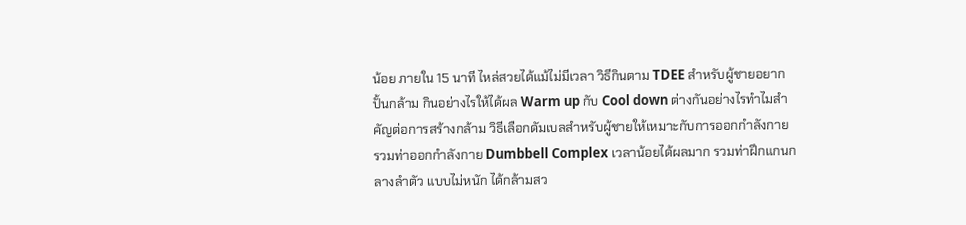น้อย ภายใน 15 นาที ไหล่สวยได้แม้ไม่มีเวลา วิธีกินตาม TDEE สำหรับผู้ชายอยากปั้นกล้าม กินอย่างไรให้ได้ผล Warm up กับ Cool down ต่างกันอย่างไรทำไมสำคัญต่อการสร้างกล้าม วิธีเลือกดัมเบลสำหรับผู้ชายให้เหมาะกับการออกกำลังกาย รวมท่าออกกำลังกาย Dumbbell Complex เวลาน้อยได้ผลมาก รวมท่าฝึกแกนกลางลำตัว แบบไม่หนัก ได้กล้ามสว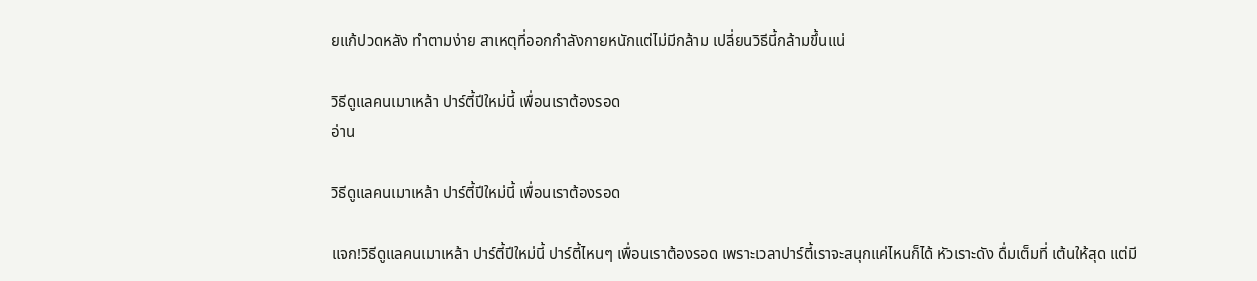ยแก้ปวดหลัง ทำตามง่าย สาเหตุที่ออกกำลังกายหนักแต่ไม่มีกล้าม เปลี่ยนวิธีนี้กล้ามขึ้นแน่

วิธีดูแลคนเมาเหล้า ปาร์ตี้ปีใหม่นี้ เพื่อนเราต้องรอด
อ่าน

วิธีดูแลคนเมาเหล้า ปาร์ตี้ปีใหม่นี้ เพื่อนเราต้องรอด

แจก!วิธีดูแลคนเมาเหล้า ปาร์ตี้ปีใหม่นี้ ปาร์ตี้ไหนๆ เพื่อนเราต้องรอด เพราะเวลาปาร์ตี้เราจะสนุกแค่ไหนก็ได้ หัวเราะดัง ดื่มเต็มที่ เต้นให้สุด แต่มี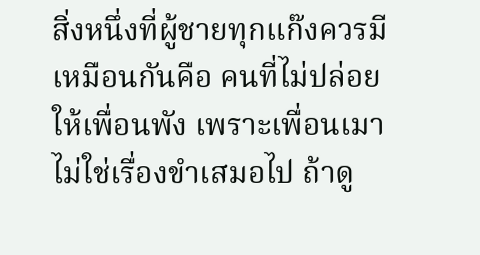สิ่งหนึ่งที่ผู้ชายทุกแก๊งควรมีเหมือนกันคือ คนที่ไม่ปล่อยให้เพื่อนพัง เพราะเพื่อนเมาไม่ใช่เรื่องขำเสมอไป ถ้าดู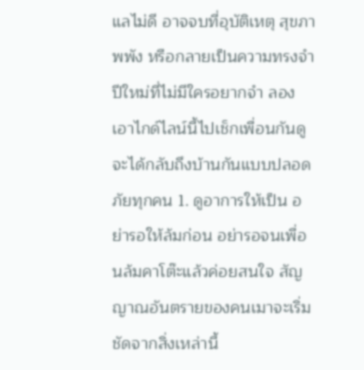แลไม่ดี อาจจบที่อุบัติเหตุ สุขภาพพัง หรือกลายเป็นความทรงจำปีใหม่ที่ไม่มีใครอยากจำ ลองเอาไกด์ไลน์นี้ไปเช็กเพื่อนกันดู จะได้กลับถึงบ้านกันแบบปลอดภัยทุกคน 1. ดูอาการให้เป็น อย่ารอให้ล้มก่อน อย่ารอจนเพื่อนล้มคาโต๊ะแล้วค่อยสนใจ สัญญาณอันตรายของคนเมาจะเริ่มชัดจากสิ่งเหล่านี้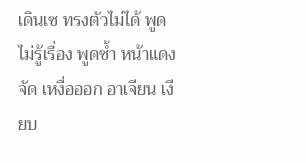เดินเซ ทรงตัวไม่ได้ พูดไม่รู้เรื่อง พูดซ้ำ หน้าแดงจัด เหงื่อออก อาเจียน เงียบ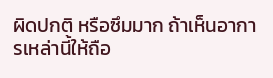ผิดปกติ หรือซึมมาก ถ้าเห็นอาการเหล่านี้ให้ถือ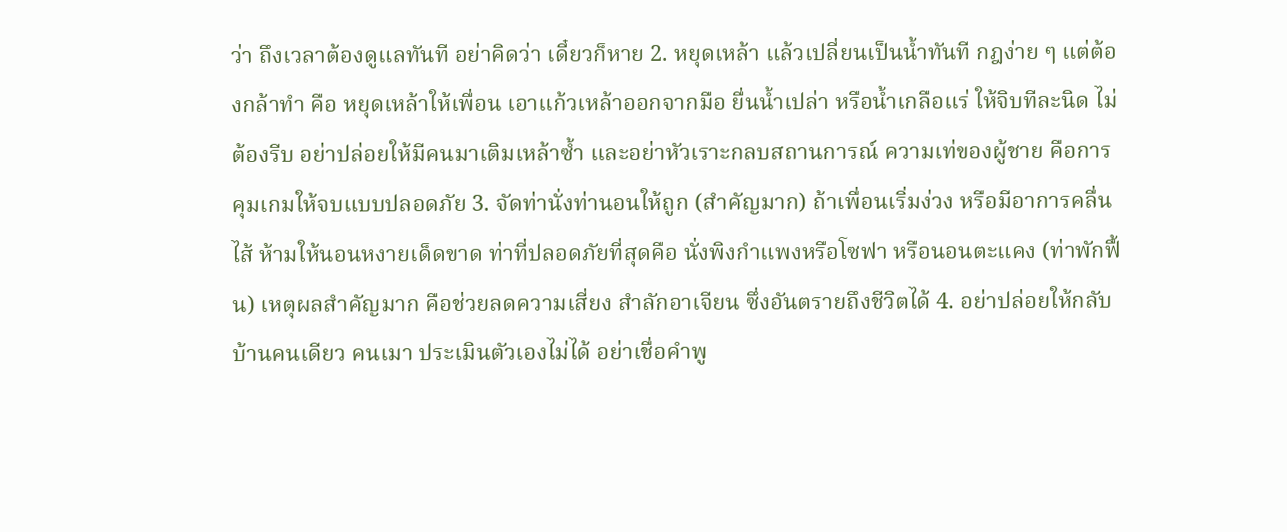ว่า ถึงเวลาต้องดูแลทันที อย่าคิดว่า เดี๋ยวก็หาย 2. หยุดเหล้า แล้วเปลี่ยนเป็นน้ำทันที กฎง่าย ๆ แต่ต้องกล้าทำ คือ หยุดเหล้าให้เพื่อน เอาแก้วเหล้าออกจากมือ ยื่นน้ำเปล่า หรือน้ำเกลือแร่ ให้จิบทีละนิด ไม่ต้องรีบ อย่าปล่อยให้มีคนมาเติมเหล้าซ้ำ และอย่าหัวเราะกลบสถานการณ์ ความเท่ของผู้ชาย คือการ คุมเกมให้จบแบบปลอดภัย 3. จัดท่านั่งท่านอนให้ถูก (สำคัญมาก) ถ้าเพื่อนเริ่มง่วง หรือมีอาการคลื่นไส้ ห้ามให้นอนหงายเด็ดขาด ท่าที่ปลอดภัยที่สุดคือ นั่งพิงกำแพงหรือโซฟา หรือนอนตะแคง (ท่าพักฟื้น) เหตุผลสำคัญมาก คือช่วยลดความเสี่ยง สำลักอาเจียน ซึ่งอันตรายถึงชีวิตได้ 4. อย่าปล่อยให้กลับบ้านคนเดียว คนเมา ประเมินตัวเองไม่ได้ อย่าเชื่อคำพู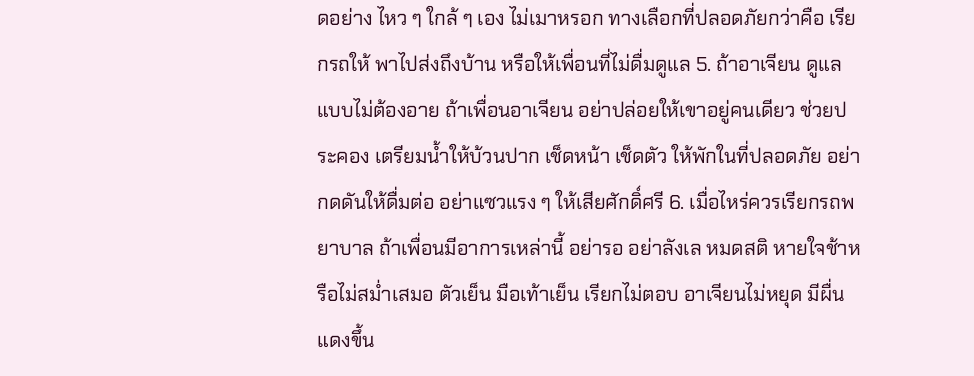ดอย่าง ไหว ๆ ใกล้ ๆ เอง ไม่เมาหรอก ทางเลือกที่ปลอดภัยกว่าคือ เรียกรถให้ พาไปส่งถึงบ้าน หรือให้เพื่อนที่ไม่ดื่มดูแล 5. ถ้าอาเจียน ดูแลแบบไม่ต้องอาย ถ้าเพื่อนอาเจียน อย่าปล่อยให้เขาอยู่คนเดียว ช่วยประคอง เตรียมน้ำให้บ้วนปาก เช็ดหน้า เช็ดตัว ให้พักในที่ปลอดภัย อย่ากดดันให้ดื่มต่อ อย่าแซวแรง ๆ ให้เสียศักดิ์ศรี 6. เมื่อไหร่ควรเรียกรถพยาบาล ถ้าเพื่อนมีอาการเหล่านี้ อย่ารอ อย่าลังเล หมดสติ หายใจช้าหรือไม่สม่ำเสมอ ตัวเย็น มือเท้าเย็น เรียกไม่ตอบ อาเจียนไม่หยุด มีผื่นแดงขึ้น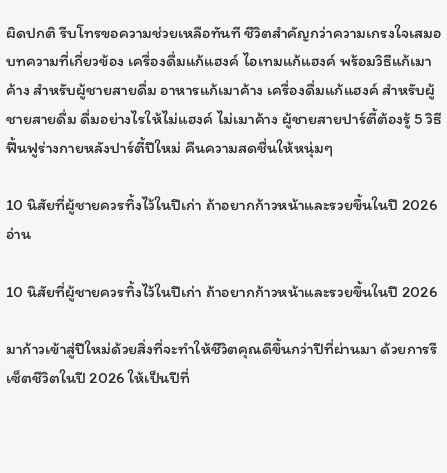ผิดปกติ รีบโทรขอความช่วยเหลือทันที ชีวิตสำคัญกว่าความเกรงใจเสมอ บทความที่เกี่ยวข้อง เครื่องดื่มแก้แฮงค์ ไอเทมแก้แฮงค์ พร้อมวิธีแก้เมาค้าง สำหรับผู้ชายสายดื่ม อาหารแก้เมาค้าง เครื่องดื่มแก้แฮงค์ สำหรับผู้ชายสายดื่ม ดื่มอย่างไรให้ไม่แฮงค์ ไม่เมาค้าง ผู้ชายสายปาร์ตี้ต้องรู้ 5 วิธีฟื้นฟูร่างกายหลังปาร์ตี้ปีใหม่ คืนความสดชื่นให้หนุ่มๆ

10 นิสัยที่ผู้ชายควรทิ้งไว้ในปีเก่า ถ้าอยากก้าวหน้าและรวยขึ้นในปี 2026
อ่าน

10 นิสัยที่ผู้ชายควรทิ้งไว้ในปีเก่า ถ้าอยากก้าวหน้าและรวยขึ้นในปี 2026

มาก้าวเข้าสู่ปีใหม่ด้วยสิ่งที่จะทำให้ชีวิตคุณดีขึ้นกว่าปีที่ผ่านมา ด้วยการรีเซ็ตชีวิตในปี 2026 ให้เป็นปีที่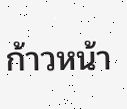ก้าวหน้า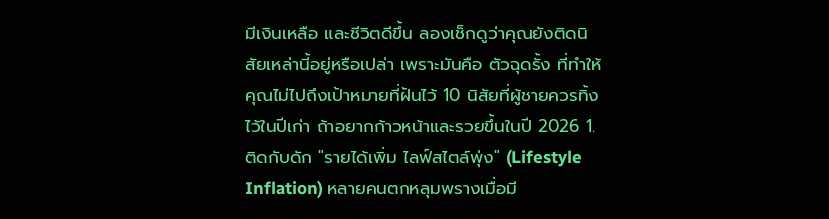มีเงินเหลือ และชีวิตดีขึ้น ลองเช็กดูว่าคุณยังติดนิสัยเหล่านี้อยู่หรือเปล่า เพราะมันคือ ตัวฉุดรั้ง ที่ทำให้คุณไม่ไปถึงเป้าหมายที่ฝันไว้ 10 นิสัยที่ผู้ชายควรทิ้งไว้ในปีเก่า ถ้าอยากก้าวหน้าและรวยขึ้นในปี 2026 1. ติดกับดัก "รายได้เพิ่ม ไลฟ์สไตล์พุ่ง" (Lifestyle Inflation) หลายคนตกหลุมพรางเมื่อมี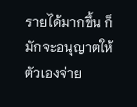รายได้มากขึ้น ก็มักจะอนุญาตให้ตัวเองจ่าย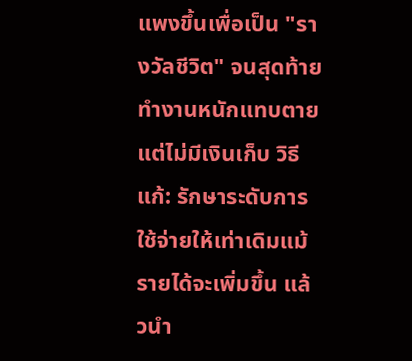แพงขึ้นเพื่อเป็น "รางวัลชีวิต" จนสุดท้ายทำงานหนักแทบตายแต่ไม่มีเงินเก็บ วิธีแก้: รักษาระดับการใช้จ่ายให้เท่าเดิมแม้รายได้จะเพิ่มขึ้น แล้วนำ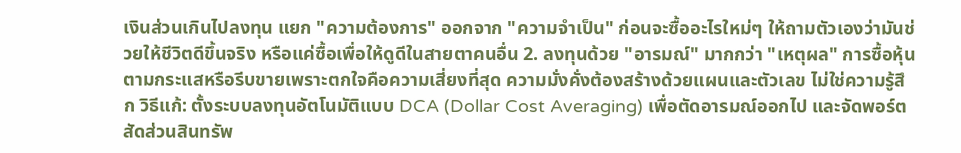เงินส่วนเกินไปลงทุน แยก "ความต้องการ" ออกจาก "ความจำเป็น" ก่อนจะซื้ออะไรใหม่ๆ ให้ถามตัวเองว่ามันช่วยให้ชีวิตดีขึ้นจริง หรือแค่ซื้อเพื่อให้ดูดีในสายตาคนอื่น 2. ลงทุนด้วย "อารมณ์" มากกว่า "เหตุผล" การซื้อหุ้นตามกระแสหรือรีบขายเพราะตกใจคือความเสี่ยงที่สุด ความมั่งคั่งต้องสร้างด้วยแผนและตัวเลข ไม่ใช่ความรู้สึก วิธีแก้: ตั้งระบบลงทุนอัตโนมัติแบบ DCA (Dollar Cost Averaging) เพื่อตัดอารมณ์ออกไป และจัดพอร์ตสัดส่วนสินทรัพ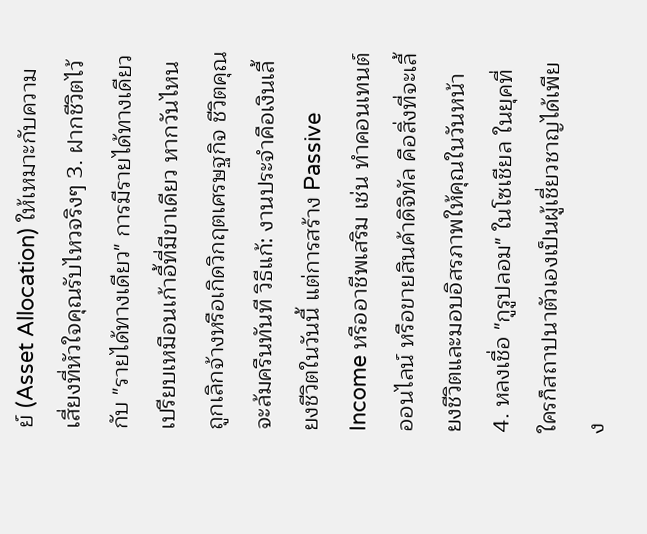ย์ (Asset Allocation) ให้เหมาะกับความเสี่ยงที่หัวใจคุณรับไหวจริงๆ 3. ฝากชีวิตไว้กับ "รายได้ทางเดียว" การมีรายได้ทางเดียวเปรียบเหมือนเก้าอี้ที่มีขาเดียว หากวันไหนถูกเลิกจ้างหรือเกิดวิกฤตเศรษฐกิจ ชีวิตคุณจะล้มครืนทันที วิธีแก้: งานประจำคือเงินเลี้ยงชีวิตในวันนี้ แต่การสร้าง Passive Income หรืออาชีพเสริม เช่น ทำคอนเทนต์ออนไลน์ หรือขายสินค้าดิจิทัล คือสิ่งที่จะเลี้ยงชีวิตและมอบอิสรภาพให้คุณในวันหน้า 4. หลงเชื่อ "กูรูปลอม" ในโซเชียล ในยุคที่ใครก็สถาปนาตัวเองเป็นผู้เชี่ยวชาญได้เพียง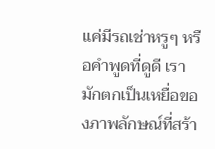แค่มีรถเช่าหรูๆ หรือคำพูดที่ดูดี เรามักตกเป็นเหยื่อของภาพลักษณ์ที่สร้า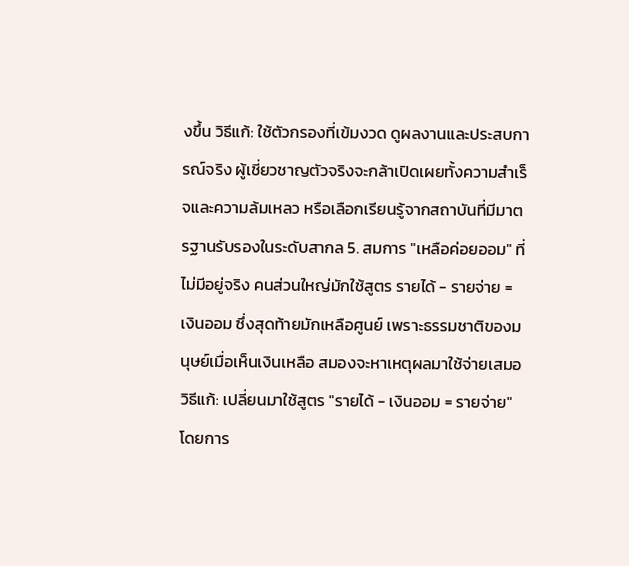งขึ้น วิธีแก้: ใช้ตัวกรองที่เข้มงวด ดูผลงานและประสบการณ์จริง ผู้เชี่ยวชาญตัวจริงจะกล้าเปิดเผยทั้งความสำเร็จและความล้มเหลว หรือเลือกเรียนรู้จากสถาบันที่มีมาตรฐานรับรองในระดับสากล 5. สมการ "เหลือค่อยออม" ที่ไม่มีอยู่จริง คนส่วนใหญ่มักใช้สูตร รายได้ - รายจ่าย = เงินออม ซึ่งสุดท้ายมักเหลือศูนย์ เพราะธรรมชาติของมนุษย์เมื่อเห็นเงินเหลือ สมองจะหาเหตุผลมาใช้จ่ายเสมอ วิธีแก้: เปลี่ยนมาใช้สูตร "รายได้ - เงินออม = รายจ่าย" โดยการ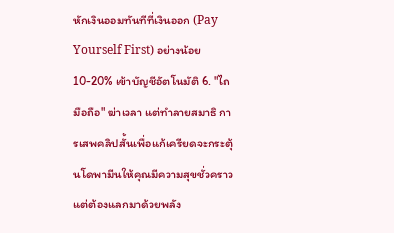หักเงินออมทันทีที่เงินออก (Pay Yourself First) อย่างน้อย 10-20% เข้าบัญชีอัตโนมัติ 6. "ไถมือถือ" ฆ่าเวลา แต่ทำลายสมาธิ การเสพคลิปสั้นเพื่อแก้เครียดจะกระตุ้นโดพามีนให้คุณมีความสุขชั่วคราว แต่ต้องแลกมาด้วยพลัง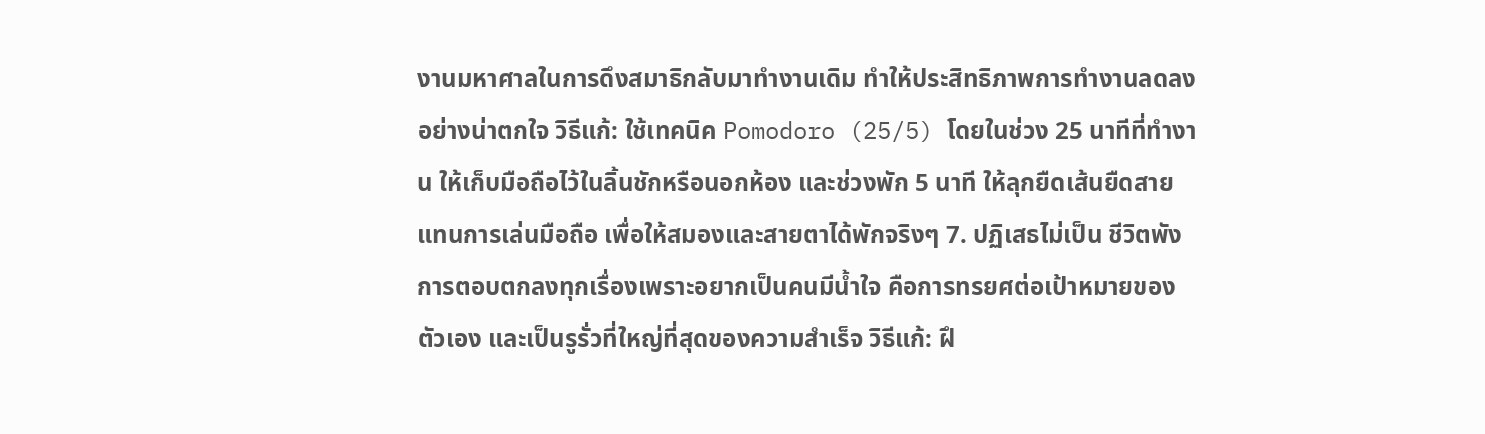งานมหาศาลในการดึงสมาธิกลับมาทำงานเดิม ทำให้ประสิทธิภาพการทำงานลดลงอย่างน่าตกใจ วิธีแก้: ใช้เทคนิค Pomodoro (25/5) โดยในช่วง 25 นาทีที่ทำงาน ให้เก็บมือถือไว้ในลิ้นชักหรือนอกห้อง และช่วงพัก 5 นาที ให้ลุกยืดเส้นยืดสายแทนการเล่นมือถือ เพื่อให้สมองและสายตาได้พักจริงๆ 7. ปฏิเสธไม่เป็น ชีวิตพัง การตอบตกลงทุกเรื่องเพราะอยากเป็นคนมีน้ำใจ คือการทรยศต่อเป้าหมายของตัวเอง และเป็นรูรั่วที่ใหญ่ที่สุดของความสำเร็จ วิธีแก้: ฝึ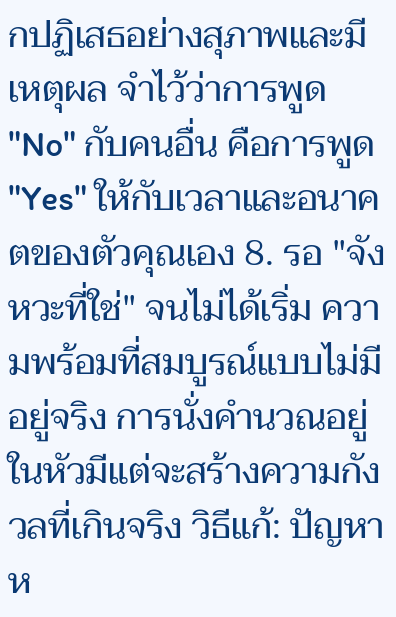กปฏิเสธอย่างสุภาพและมีเหตุผล จำไว้ว่าการพูด "No" กับคนอื่น คือการพูด "Yes" ให้กับเวลาและอนาคตของตัวคุณเอง 8. รอ "จังหวะที่ใช่" จนไม่ได้เริ่ม ความพร้อมที่สมบูรณ์แบบไม่มีอยู่จริง การนั่งคำนวณอยู่ในหัวมีแต่จะสร้างความกังวลที่เกินจริง วิธีแก้: ปัญหาห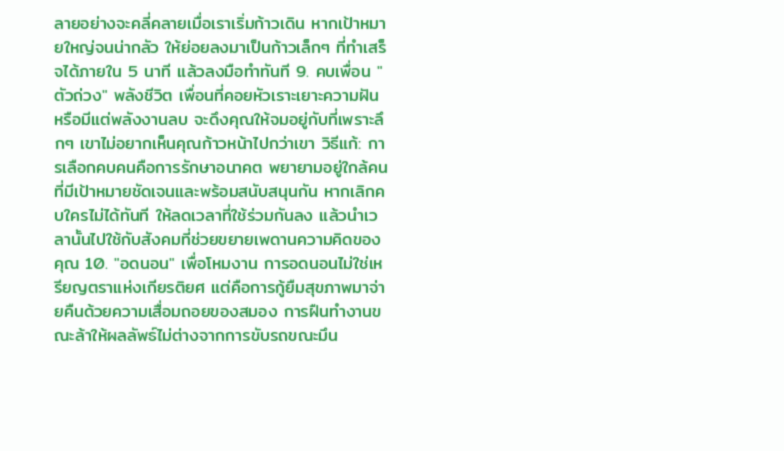ลายอย่างจะคลี่คลายเมื่อเราเริ่มก้าวเดิน หากเป้าหมายใหญ่จนน่ากลัว ให้ย่อยลงมาเป็นก้าวเล็กๆ ที่ทำเสร็จได้ภายใน 5 นาที แล้วลงมือทำทันที 9. คบเพื่อน "ตัวถ่วง" พลังชีวิต เพื่อนที่คอยหัวเราะเยาะความฝัน หรือมีแต่พลังงานลบ จะดึงคุณให้จมอยู่กับที่เพราะลึกๆ เขาไม่อยากเห็นคุณก้าวหน้าไปกว่าเขา วิธีแก้: การเลือกคบคนคือการรักษาอนาคต พยายามอยู่ใกล้คนที่มีเป้าหมายชัดเจนและพร้อมสนับสนุนกัน หากเลิกคบใครไม่ได้ทันที ให้ลดเวลาที่ใช้ร่วมกันลง แล้วนำเวลานั้นไปใช้กับสังคมที่ช่วยขยายเพดานความคิดของคุณ 10. "อดนอน" เพื่อโหมงาน การอดนอนไม่ใช่เหรียญตราแห่งเกียรติยศ แต่คือการกู้ยืมสุขภาพมาจ่ายคืนด้วยความเสื่อมถอยของสมอง การฝืนทำงานขณะล้าให้ผลลัพธ์ไม่ต่างจากการขับรถขณะมึน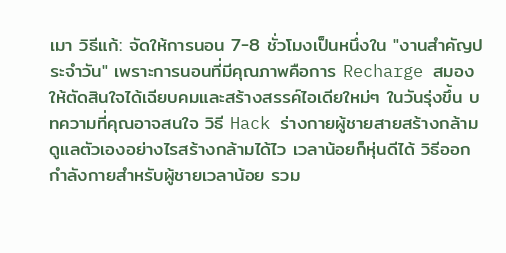เมา วิธีแก้: จัดให้การนอน 7-8 ชั่วโมงเป็นหนึ่งใน "งานสำคัญประจำวัน" เพราะการนอนที่มีคุณภาพคือการ Recharge สมองให้ตัดสินใจได้เฉียบคมและสร้างสรรค์ไอเดียใหม่ๆ ในวันรุ่งขึ้น บทความที่คุณอาจสนใจ วิธี Hack ร่างกายผู้ชายสายสร้างกล้าม ดูแลตัวเองอย่างไรสร้างกล้ามได้ไว เวลาน้อยก็หุ่นดีได้ วิธีออกกำลังกายสำหรับผู้ชายเวลาน้อย รวม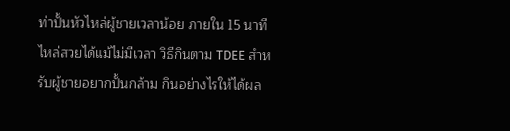ท่าปั้นหัวไหล่ผู้ชายเวลาน้อย ภายใน 15 นาที ไหล่สวยได้แม้ไม่มีเวลา วิธีกินตาม TDEE สำหรับผู้ชายอยากปั้นกล้าม กินอย่างไรให้ได้ผล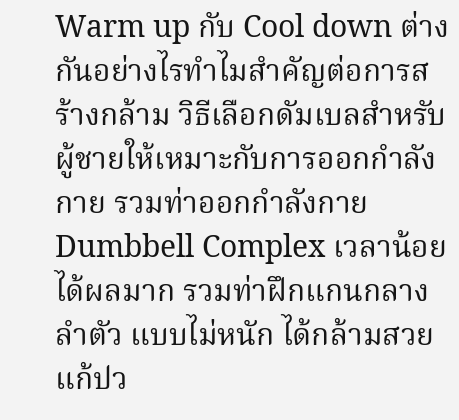Warm up กับ Cool down ต่างกันอย่างไรทำไมสำคัญต่อการสร้างกล้าม วิธีเลือกดัมเบลสำหรับผู้ชายให้เหมาะกับการออกกำลังกาย รวมท่าออกกำลังกาย Dumbbell Complex เวลาน้อยได้ผลมาก รวมท่าฝึกแกนกลางลำตัว แบบไม่หนัก ได้กล้ามสวยแก้ปว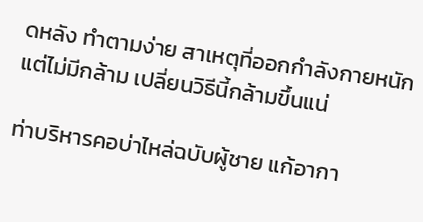ดหลัง ทำตามง่าย สาเหตุที่ออกกำลังกายหนักแต่ไม่มีกล้าม เปลี่ยนวิธีนี้กล้ามขึ้นแน่

ท่าบริหารคอบ่าไหล่ฉบับผู้ชาย แก้อากา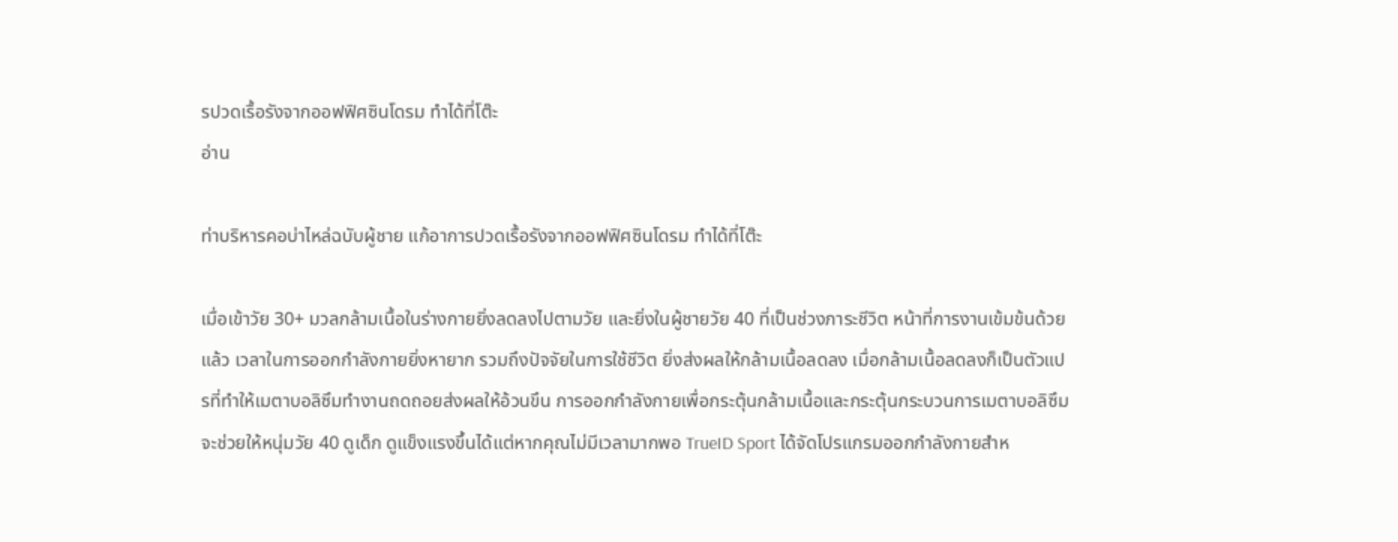รปวดเรื้อรังจากออฟฟิศซินโดรม ทำได้ที่โต๊ะ
อ่าน

ท่าบริหารคอบ่าไหล่ฉบับผู้ชาย แก้อาการปวดเรื้อรังจากออฟฟิศซินโดรม ทำได้ที่โต๊ะ

เมื่อเข้าวัย 30+ มวลกล้ามเนื้อในร่างกายยิ่งลดลงไปตามวัย และยิ่งในผู้ชายวัย 40 ที่เป็นช่วงภาระชีวิต หน้าที่การงานเข้มข้นด้วยแล้ว เวลาในการออกกำลังกายยิ่งหายาก รวมถึงปัจจัยในการใช้ชีวิต ยิ่งส่งผลให้กล้ามเนื้อลดลง เมื่อกล้ามเนื้อลดลงก็เป็นตัวแปรที่ทำให้เมตาบอลิซึมทำงานถดถอยส่งผลให้อ้วนขึน การออกกำลังกายเพื่อกระตุ้นกล้ามเนื้อและกระตุ้นกระบวนการเมตาบอลิซึมจะช่วยให้หนุ่มวัย 40 ดูเด็ก ดูแข็งแรงขึ้นได้แต่หากคุณไม่มีเวลามากพอ TrueID Sport ได้จัดโปรแกรมออกกำลังกายสำห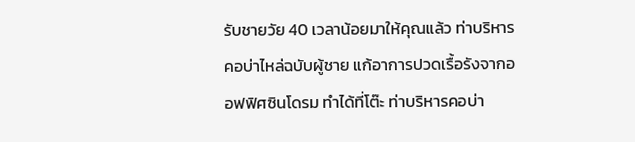รับชายวัย 40 เวลาน้อยมาให้คุณแล้ว ท่าบริหารคอบ่าไหล่ฉบับผู้ชาย แก้อาการปวดเรื้อรังจากออฟฟิศซินโดรม ทำได้ที่โต๊ะ ท่าบริหารคอบ่า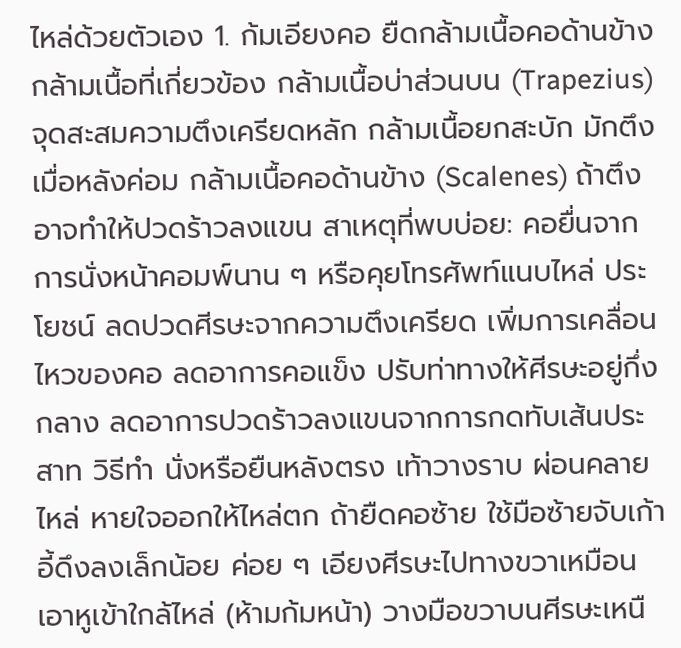ไหล่ด้วยตัวเอง 1. ก้มเอียงคอ ยืดกล้ามเนื้อคอด้านข้าง กล้ามเนื้อที่เกี่ยวข้อง กล้ามเนื้อบ่าส่วนบน (Trapezius) จุดสะสมความตึงเครียดหลัก กล้ามเนื้อยกสะบัก มักตึงเมื่อหลังค่อม กล้ามเนื้อคอด้านข้าง (Scalenes) ถ้าตึงอาจทำให้ปวดร้าวลงแขน สาเหตุที่พบบ่อย: คอยื่นจากการนั่งหน้าคอมพ์นาน ๆ หรือคุยโทรศัพท์แนบไหล่ ประโยชน์ ลดปวดศีรษะจากความตึงเครียด เพิ่มการเคลื่อนไหวของคอ ลดอาการคอแข็ง ปรับท่าทางให้ศีรษะอยู่กึ่งกลาง ลดอาการปวดร้าวลงแขนจากการกดทับเส้นประสาท วิธีทำ นั่งหรือยืนหลังตรง เท้าวางราบ ผ่อนคลายไหล่ หายใจออกให้ไหล่ตก ถ้ายืดคอซ้าย ใช้มือซ้ายจับเก้าอี้ดึงลงเล็กน้อย ค่อย ๆ เอียงศีรษะไปทางขวาเหมือนเอาหูเข้าใกล้ไหล่ (ห้ามก้มหน้า) วางมือขวาบนศีรษะเหนื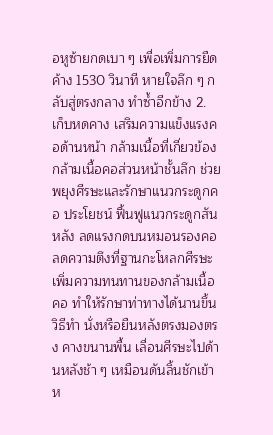อหูซ้ายกดเบา ๆ เพื่อเพิ่มการยืด ค้าง 1530 วินาที หายใจลึก ๆ กลับสู่ตรงกลาง ทำซ้ำอีกข้าง 2. เก็บหดคาง เสริมความแข็งแรงคอด้านหน้า กล้ามเนื้อที่เกี่ยวข้อง กล้ามเนื้อคอส่วนหน้าชั้นลึก ช่วยพยุงศีรษะและรักษาแนวกระดูกคอ ประโยชน์ ฟื้นฟูแนวกระดูกสันหลัง ลดแรงกดบนหมอนรองคอ ลดความตึงที่ฐานกะโหลกศีรษะ เพิ่มความทนทานของกล้ามเนื้อคอ ทำให้รักษาท่าทางได้นานขึ้น วิธีทำ นั่งหรือยืนหลังตรงมองตรง คางขนานพื้น เลื่อนศีรษะไปด้านหลังช้า ๆ เหมือนดันลิ้นชักเข้า ห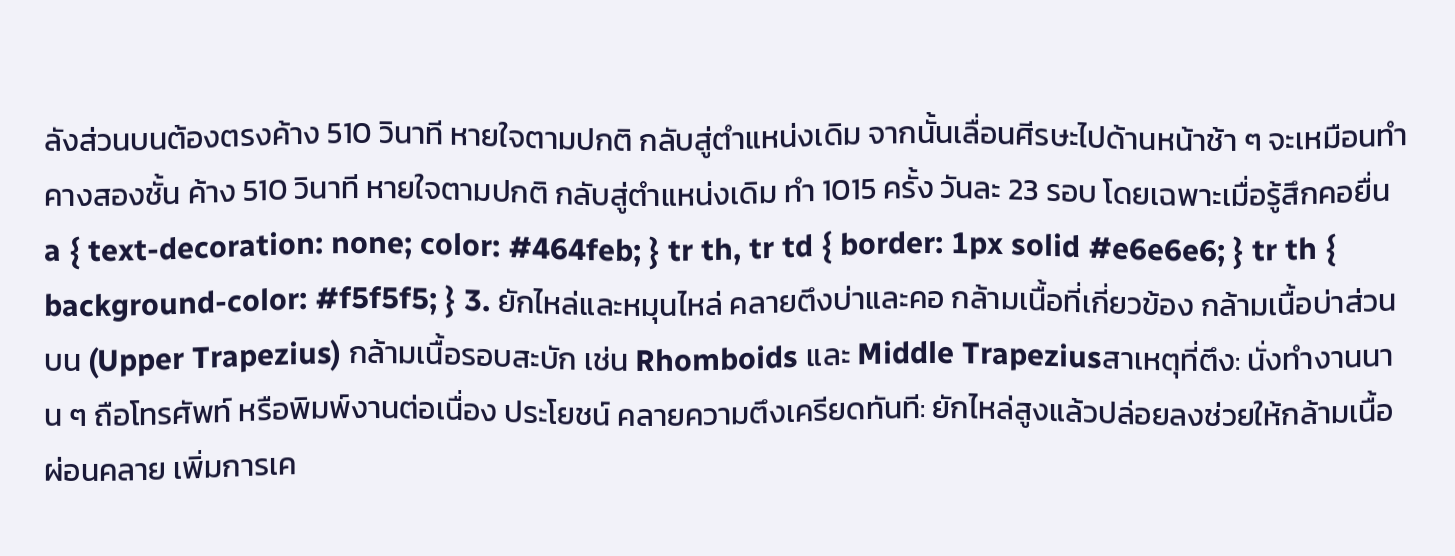ลังส่วนบนต้องตรงค้าง 510 วินาที หายใจตามปกติ กลับสู่ตำแหน่งเดิม จากนั้นเลื่อนศีรษะไปด้านหน้าช้า ๆ จะเหมือนทำคางสองชั้น ค้าง 510 วินาที หายใจตามปกติ กลับสู่ตำแหน่งเดิม ทำ 1015 ครั้ง วันละ 23 รอบ โดยเฉพาะเมื่อรู้สึกคอยื่น a { text-decoration: none; color: #464feb; } tr th, tr td { border: 1px solid #e6e6e6; } tr th { background-color: #f5f5f5; } 3. ยักไหล่และหมุนไหล่ คลายตึงบ่าและคอ กล้ามเนื้อที่เกี่ยวข้อง กล้ามเนื้อบ่าส่วนบน (Upper Trapezius) กล้ามเนื้อรอบสะบัก เช่น Rhomboids และ Middle Trapeziusสาเหตุที่ตึง: นั่งทำงานนาน ๆ ถือโทรศัพท์ หรือพิมพ์งานต่อเนื่อง ประโยชน์ คลายความตึงเครียดทันที: ยักไหล่สูงแล้วปล่อยลงช่วยให้กล้ามเนื้อผ่อนคลาย เพิ่มการเค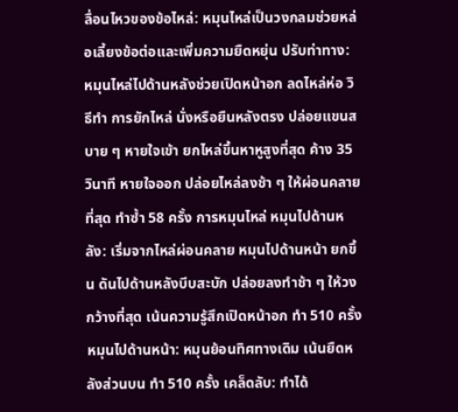ลื่อนไหวของข้อไหล่: หมุนไหล่เป็นวงกลมช่วยหล่อเลี้ยงข้อต่อและเพิ่มความยืดหยุ่น ปรับท่าทาง: หมุนไหล่ไปด้านหลังช่วยเปิดหน้าอก ลดไหล่ห่อ วิธีทำ การยักไหล่ นั่งหรือยืนหลังตรง ปล่อยแขนสบาย ๆ หายใจเข้า ยกไหล่ขึ้นหาหูสูงที่สุด ค้าง 35 วินาที หายใจออก ปล่อยไหล่ลงช้า ๆ ให้ผ่อนคลายที่สุด ทำซ้ำ 58 ครั้ง การหมุนไหล่ หมุนไปด้านหลัง: เริ่มจากไหล่ผ่อนคลาย หมุนไปด้านหน้า ยกขึ้น ดันไปด้านหลังบีบสะบัก ปล่อยลงทำช้า ๆ ให้วงกว้างที่สุด เน้นความรู้สึกเปิดหน้าอก ทำ 510 ครั้ง หมุนไปด้านหน้า: หมุนย้อนทิศทางเดิม เน้นยืดหลังส่วนบน ทำ 510 ครั้ง เคล็ดลับ: ทำได้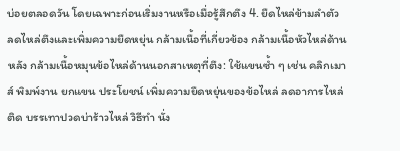บ่อยตลอดวัน โดยเฉพาะก่อนเริ่มงานหรือเมื่อรู้สึกตึง 4. ยืดไหล่ข้ามลำตัว ลดไหล่ตึงและเพิ่มความยืดหยุ่น กล้ามเนื้อที่เกี่ยวข้อง กล้ามเนื้อหัวไหล่ด้านหลัง กล้ามเนื้อหมุนข้อไหล่ด้านนอกสาเหตุที่ตึง: ใช้แขนซ้ำ ๆ เช่น คลิกเมาส์ พิมพ์งาน ยกแขน ประโยชน์ เพิ่มความยืดหยุ่นของข้อไหล่ ลดอาการไหล่ติด บรรเทาปวดบ่าร้าวไหล่ วิธีทำ นั่ง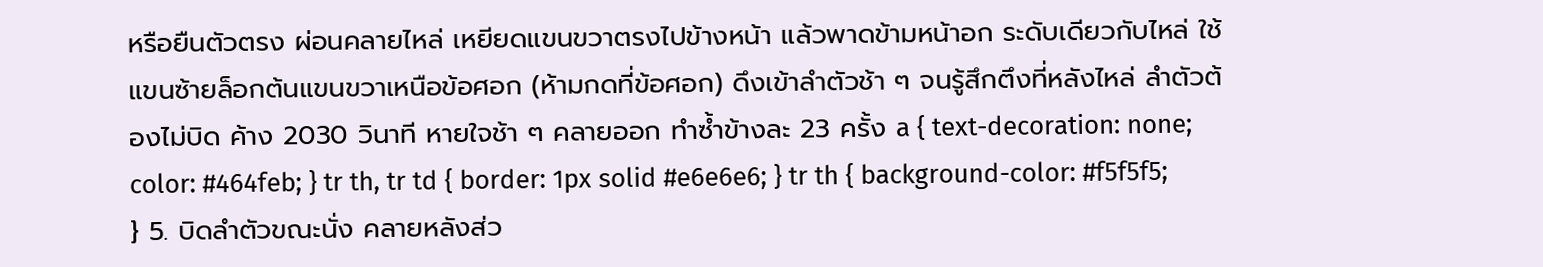หรือยืนตัวตรง ผ่อนคลายไหล่ เหยียดแขนขวาตรงไปข้างหน้า แล้วพาดข้ามหน้าอก ระดับเดียวกับไหล่ ใช้แขนซ้ายล็อกต้นแขนขวาเหนือข้อศอก (ห้ามกดที่ข้อศอก) ดึงเข้าลำตัวช้า ๆ จนรู้สึกตึงที่หลังไหล่ ลำตัวต้องไม่บิด ค้าง 2030 วินาที หายใจช้า ๆ คลายออก ทำซ้ำข้างละ 23 ครั้ง a { text-decoration: none; color: #464feb; } tr th, tr td { border: 1px solid #e6e6e6; } tr th { background-color: #f5f5f5; } 5. บิดลำตัวขณะนั่ง คลายหลังส่ว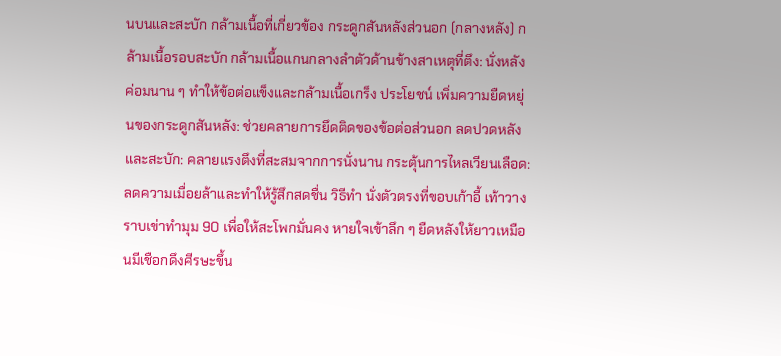นบนและสะบัก กล้ามเนื้อที่เกี่ยวข้อง กระดูกสันหลังส่วนอก (กลางหลัง) กล้ามเนื้อรอบสะบัก กล้ามเนื้อแกนกลางลำตัวด้านข้างสาเหตุที่ตึง: นั่งหลังค่อมนาน ๆ ทำให้ข้อต่อแข็งและกล้ามเนื้อเกร็ง ประโยชน์ เพิ่มความยืดหยุ่นของกระดูกสันหลัง: ช่วยคลายการยึดติดของข้อต่อส่วนอก ลดปวดหลังและสะบัก: คลายแรงตึงที่สะสมจากการนั่งนาน กระตุ้นการไหลเวียนเลือด: ลดความเมื่อยล้าและทำให้รู้สึกสดชื่น วิธีทำ นั่งตัวตรงที่ขอบเก้าอี้ เท้าวางราบเข่าทำมุม 90 เพื่อให้สะโพกมั่นคง หายใจเข้าลึก ๆ ยืดหลังให้ยาวเหมือนมีเชือกดึงศีรษะขึ้น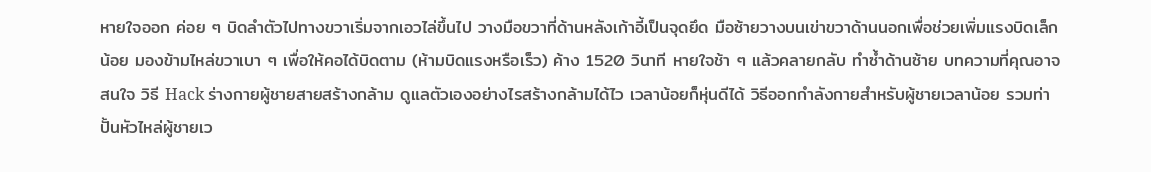หายใจออก ค่อย ๆ บิดลำตัวไปทางขวาเริ่มจากเอวไล่ขึ้นไป วางมือขวาที่ด้านหลังเก้าอี้เป็นจุดยึด มือซ้ายวางบนเข่าขวาด้านนอกเพื่อช่วยเพิ่มแรงบิดเล็กน้อย มองข้ามไหล่ขวาเบา ๆ เพื่อให้คอได้บิดตาม (ห้ามบิดแรงหรือเร็ว) ค้าง 1520 วินาที หายใจช้า ๆ แล้วคลายกลับ ทำซ้ำด้านซ้าย บทความที่คุณอาจสนใจ วิธี Hack ร่างกายผู้ชายสายสร้างกล้าม ดูแลตัวเองอย่างไรสร้างกล้ามได้ไว เวลาน้อยก็หุ่นดีได้ วิธีออกกำลังกายสำหรับผู้ชายเวลาน้อย รวมท่าปั้นหัวไหล่ผู้ชายเว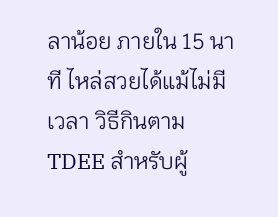ลาน้อย ภายใน 15 นาที ไหล่สวยได้แม้ไม่มีเวลา วิธีกินตาม TDEE สำหรับผู้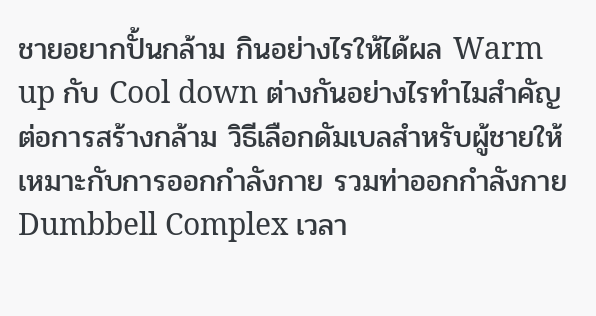ชายอยากปั้นกล้าม กินอย่างไรให้ได้ผล Warm up กับ Cool down ต่างกันอย่างไรทำไมสำคัญต่อการสร้างกล้าม วิธีเลือกดัมเบลสำหรับผู้ชายให้เหมาะกับการออกกำลังกาย รวมท่าออกกำลังกาย Dumbbell Complex เวลา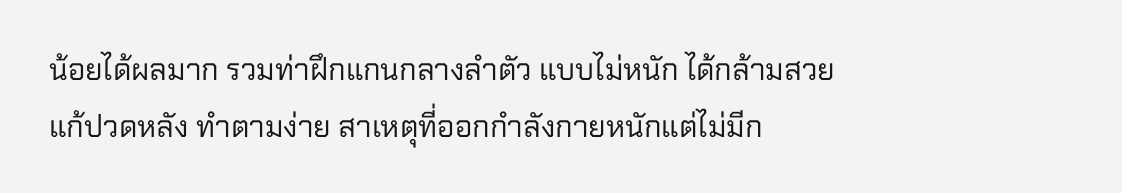น้อยได้ผลมาก รวมท่าฝึกแกนกลางลำตัว แบบไม่หนัก ได้กล้ามสวยแก้ปวดหลัง ทำตามง่าย สาเหตุที่ออกกำลังกายหนักแต่ไม่มีก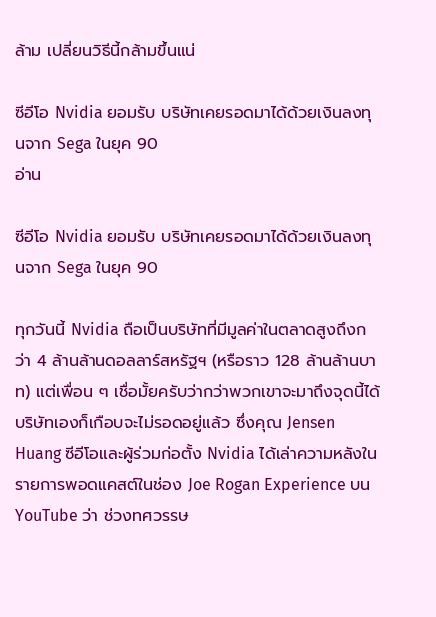ล้าม เปลี่ยนวิธีนี้กล้ามขึ้นแน่

ซีอีโอ Nvidia ยอมรับ บริษัทเคยรอดมาได้ด้วยเงินลงทุนจาก Sega ในยุค 90
อ่าน

ซีอีโอ Nvidia ยอมรับ บริษัทเคยรอดมาได้ด้วยเงินลงทุนจาก Sega ในยุค 90

ทุกวันนี้ Nvidia ถือเป็นบริษัทที่มีมูลค่าในตลาดสูงถึงกว่า 4 ล้านล้านดอลลาร์สหรัฐฯ (หรือราว 128 ล้านล้านบาท) แต่เพื่อน ๆ เชื่อมั้ยครับว่ากว่าพวกเขาจะมาถึงจุดนี้ได้ บริษัทเองก็เกือบจะไม่รอดอยู่แล้ว ซึ่งคุณ Jensen Huang ซีอีโอและผู้ร่วมก่อตั้ง Nvidia ได้เล่าความหลังในรายการพอดแคสต์ในช่อง Joe Rogan Experience บน YouTube ว่า ช่วงทศวรรษ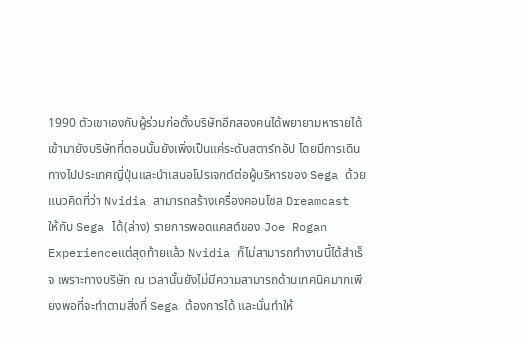1990 ตัวเขาเองกับผู้ร่วมก่อตั้งบริษัทอีกสองคนได้พยายามหารายได้เข้ามายังบริษัทที่ตอนนั้นยังเพิ่งเป็นแค่ระดับสตาร์ทอัป โดยมีการเดินทางไปประเทศญี่ปุ่นและนำเสนอโปรเจกต์ต่อผู้บริหารของ Sega ด้วยแนวคิดที่ว่า Nvidia สามารถสร้างเครื่องคอนโซล Dreamcast ให้กับ Sega ได้(ล่าง) รายการพอดแคสต์ของ Joe Rogan Experienceแต่สุดท้ายแล้ว Nvidia ก็ไม่สามารถทำงานนี้ได้สำเร็จ เพราะทางบริษัท ณ เวลานั้นยังไม่มีความสามารถด้านเทคนิคมากเพียงพอที่จะทำตามสิ่งที่ Sega ต้องการได้ และนั่นทำให้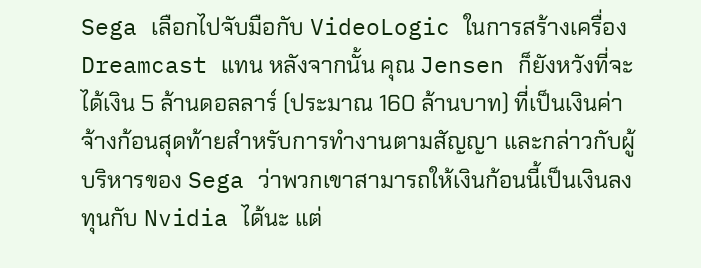Sega เลือกไปจับมือกับ VideoLogic ในการสร้างเครื่อง Dreamcast แทน หลังจากนั้น คุณ Jensen ก็ยังหวังที่จะได้เงิน 5 ล้านดอลลาร์ (ประมาณ 160 ล้านบาท) ที่เป็นเงินค่าจ้างก้อนสุดท้ายสำหรับการทำงานตามสัญญา และกล่าวกับผู้บริหารของ Sega ว่าพวกเขาสามารถให้เงินก้อนนี้เป็นเงินลงทุนกับ Nvidia ได้นะ แต่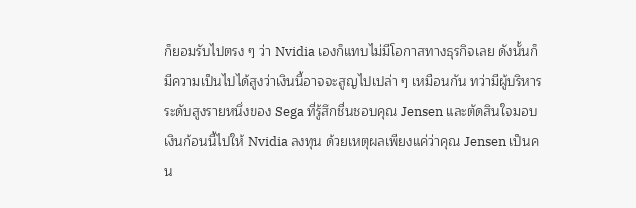ก็ยอมรับไปตรง ๆ ว่า Nvidia เองก็แทบไม่มีโอกาสทางธุรกิจเลย ดังนั้นก็มีความเป็นไปได้สูงว่าเงินนี้อาจจะสูญไปเปล่า ๆ เหมือนกัน ทว่ามีผู้บริหารระดับสูงรายหนึ่งของ Sega ที่รู้สึกชื่นชอบคุณ Jensen และตัดสินใจมอบเงินก้อนนี้ไปให้ Nvidia ลงทุน ด้วยเหตุผลเพียงแค่ว่าคุณ Jensen เป็นคน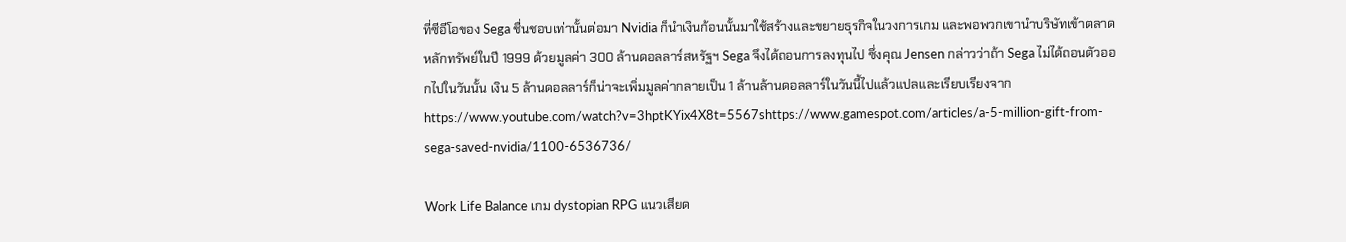ที่ซีอีโอของ Sega ชื่นชอบเท่านั้นต่อมา Nvidia ก็นำเงินก้อนนั้นมาใช้สร้างและขยายธุรกิจในวงการเกม และพอพวกเขานำบริษัทเข้าตลาดหลักทรัพย์ในปี 1999 ด้วยมูลค่า 300 ล้านดอลลาร์สหรัฐฯ Sega จึงได้ถอนการลงทุนไป ซึ่งคุณ Jensen กล่าวว่าถ้า Sega ไม่ได้ถอนตัวออกไปในวันนั้น เงิน 5 ล้านดอลลาร์ก็น่าจะเพิ่มมูลค่ากลายเป็น 1 ล้านล้านดอลลาร์ในวันนี้ไปแล้วแปลและเรียบเรียงจากhttps://www.youtube.com/watch?v=3hptKYix4X8t=5567shttps://www.gamespot.com/articles/a-5-million-gift-from-sega-saved-nvidia/1100-6536736/

Work Life Balance เกม dystopian RPG แนวเสียด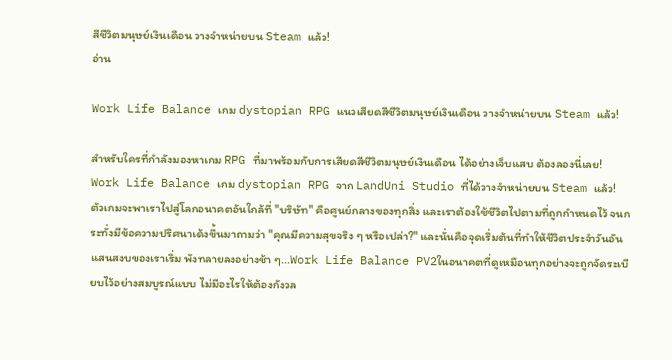สีชีวิตมนุษย์เงินเดือน วางจำหน่ายบน Steam แล้ว!
อ่าน

Work Life Balance เกม dystopian RPG แนวเสียดสีชีวิตมนุษย์เงินเดือน วางจำหน่ายบน Steam แล้ว!

สำหรับใครที่กำลังมองหาเกม RPG ที่มาพร้อมกับการเสียดสีชีวิตมนุษย์เงินเดือน ได้อย่างเจ็บแสบ ต้องลองนี่เลย! Work Life Balance เกม dystopian RPG จาก LandUni Studio ที่ได้วางจำหน่ายบน Steam แล้ว! ตัวเกมจะพาเราไปสู่โลกอนาคตอันใกล้ที่ "บริษัท" คือศูนย์กลางของทุกสิ่ง และเราต้องใช้ชีวิตไปตามที่ถูกกำหนดไว้ จนกระทั่งมีข้อความปริศนาเด้งขึ้นมาถามว่า "คุณมีความสุขจริง ๆ หรือเปล่า?" และนั่นคือจุดเริ่มต้นที่ทำให้ชีวิตประจำวันอันแสนสงบของเราเริ่ม พังทลายลงอย่างช้า ๆ...Work Life Balance PV2ในอนาคตที่ดูเหมือนทุกอย่างจะถูกจัดระเบียบไว้อย่างสมบูรณ์แบบ ไม่มีอะไรให้ต้องกังวล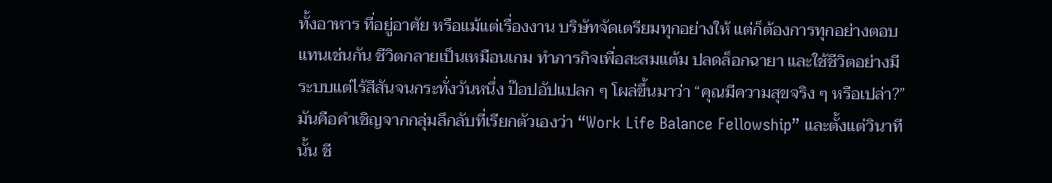ทั้งอาหาร ที่อยู่อาศัย หรือแม้แต่เรื่องงาน บริษัทจัดเตรียมทุกอย่างให้ แต่ก็ต้องการทุกอย่างตอบแทนเช่นกัน ชีวิตกลายเป็นเหมือนเกม ทำภารกิจเพื่อสะสมแต้ม ปลดล็อกฉายา และใช้ชีวิตอย่างมีระบบแต่ไร้สีสันจนกระทั่งวันหนึ่ง ป๊อปอัปแปลก ๆ โผล่ขึ้นมาว่า “คุณมีความสุขจริง ๆ หรือเปล่า?” มันคือคำเชิญจากกลุ่มลึกลับที่เรียกตัวเองว่า “Work Life Balance Fellowship” และตั้งแต่วินาทีนั้น ชี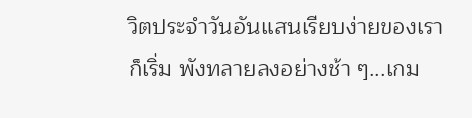วิตประจำวันอันแสนเรียบง่ายของเราก็เริ่ม พังทลายลงอย่างช้า ๆ...เกม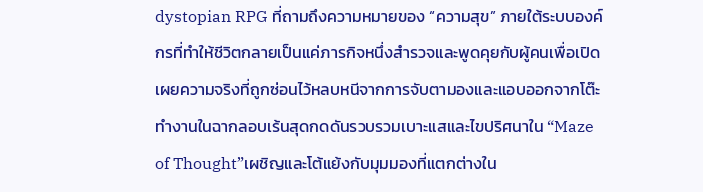dystopian RPG ที่ถามถึงความหมายของ “ความสุข” ภายใต้ระบบองค์กรที่ทำให้ชีวิตกลายเป็นแค่ภารกิจหนึ่งสำรวจและพูดคุยกับผู้คนเพื่อเปิดเผยความจริงที่ถูกซ่อนไว้หลบหนีจากการจับตามองและแอบออกจากโต๊ะทำงานในฉากลอบเร้นสุดกดดันรวบรวมเบาะแสและไขปริศนาใน “Maze of Thought”เผชิญและโต้แย้งกับมุมมองที่แตกต่างใน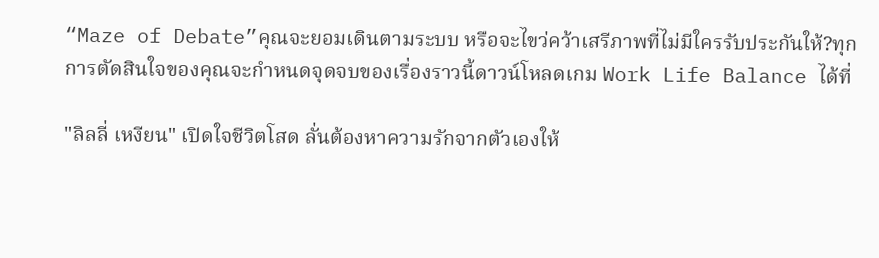“Maze of Debate”คุณจะยอมเดินตามระบบ หรือจะไขว่คว้าเสรีภาพที่ไม่มีใครรับประกันให้?ทุกการตัดสินใจของคุณจะกำหนดจุดจบของเรื่องราวนี้ดาวน์โหลดเกม Work Life Balance ได้ที่

"ลิลลี่ เหงียน" เปิดใจชีวิตโสด ลั่นต้องหาความรักจากตัวเองให้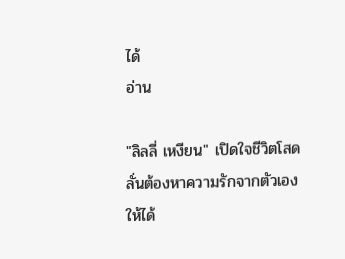ได้
อ่าน

"ลิลลี่ เหงียน" เปิดใจชีวิตโสด ลั่นต้องหาความรักจากตัวเองให้ได้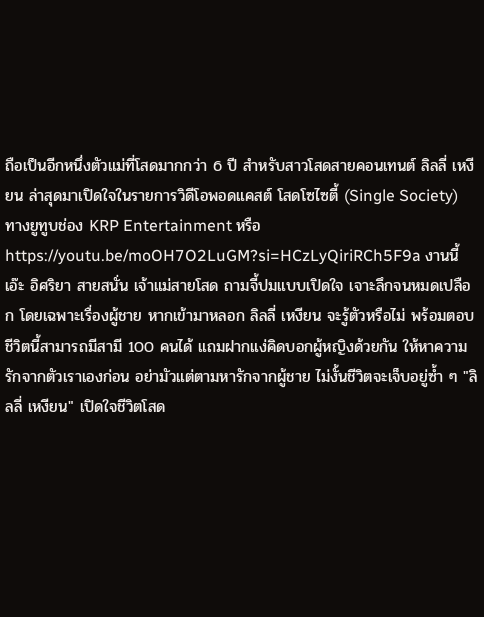ถือเป็นอีกหนึ่งตัวแม่ที่โสดมากกว่า 6 ปี สำหรับสาวโสดสายคอนเทนต์ ลิลลี่ เหงียน ล่าสุดมาเปิดใจในรายการวิดีโอพอดแคสต์ โสดโซไซตี้ (Single Society) ทางยูทูบช่อง KRP Entertainment หรือ https://youtu.be/moOH7O2LuGM?si=HCzLyQiriRCh5F9a งานนี้ เอ๊ะ อิศริยา สายสนั่น เจ้าแม่สายโสด ถามจี้ปมแบบเปิดใจ เจาะลึกจนหมดเปลือก โดยเฉพาะเรื่องผู้ชาย หากเข้ามาหลอก ลิลลี่ เหงียน จะรู้ตัวหรือไม่ พร้อมตอบชีวิตนี้สามารถมีสามี 100 คนได้ แถมฝากแง่คิดบอกผู้หญิงด้วยกัน ให้หาความรักจากตัวเราเองก่อน อย่ามัวแต่ตามหารักจากผู้ชาย ไม่งั้นชีวิตจะเจ็บอยู่ซ้ำ ๆ "ลิลลี่ เหงียน" เปิดใจชีวิตโสด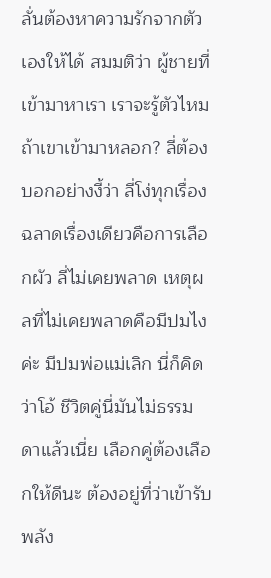ลั่นต้องหาความรักจากตัวเองให้ได้ สมมติว่า ผู้ชายที่เข้ามาหาเรา เราจะรู้ตัวไหม ถ้าเขาเข้ามาหลอก? ลี่ต้องบอกอย่างงี้ว่า ลี่โง่ทุกเรื่อง ฉลาดเรื่องเดียวคือการเลือกผัว ลี่ไม่เคยพลาด เหตุผลที่ไม่เคยพลาดคือมีปมไงค่ะ มีปมพ่อแม่เลิก นี่ก็คิดว่าโอ้ ชีวิตคู่นี่มันไม่ธรรมดาแล้วเนี่ย เลือกคู่ต้องเลือกให้ดีนะ ต้องอยู่ที่ว่าเข้ารับพลัง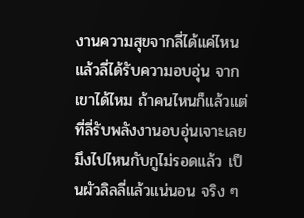งานความสุขจากลี่ได้แค่ไหน แล้วลี่ได้รับความอบอุ่น จากเขาได้ไหม ถ้าคนไหนก็แล้วแต่ที่ลี่รับพลังงานอบอุ่นเจาะเลย มึงไปไหนกับกูไม่รอดแล้ว เป็นผัวลิลลี่แล้วแน่นอน จริง ๆ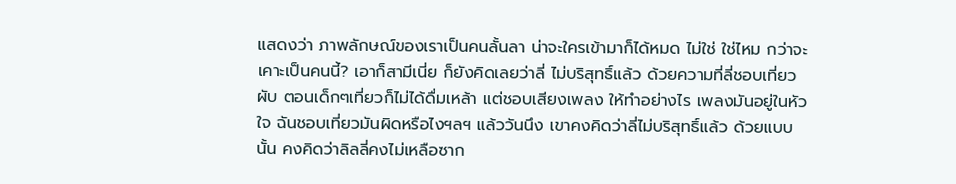แสดงว่า ภาพลักษณ์ของเราเป็นคนลั้นลา น่าจะใครเข้ามาก็ได้หมด ไม่ใช่ ใช่ไหม กว่าจะเคาะเป็นคนนี้? เอาก็สามีเนี่ย ก็ยังคิดเลยว่าลี่ ไม่บริสุทธิ์แล้ว ด้วยความที่ลี่ชอบเที่ยวผับ ตอนเด็กๆเที่ยวก็ไม่ได้ดื่มเหล้า แต่ชอบเสียงเพลง ให้ทำอย่างไร เพลงมันอยู่ในหัวใจ ฉันชอบเที่ยวมันผิดหรือไงฯลฯ แล้ววันนึง เขาคงคิดว่าลี่ไม่บริสุทธิ์แล้ว ด้วยแบบนั้น คงคิดว่าลิลลี่คงไม่เหลือซาก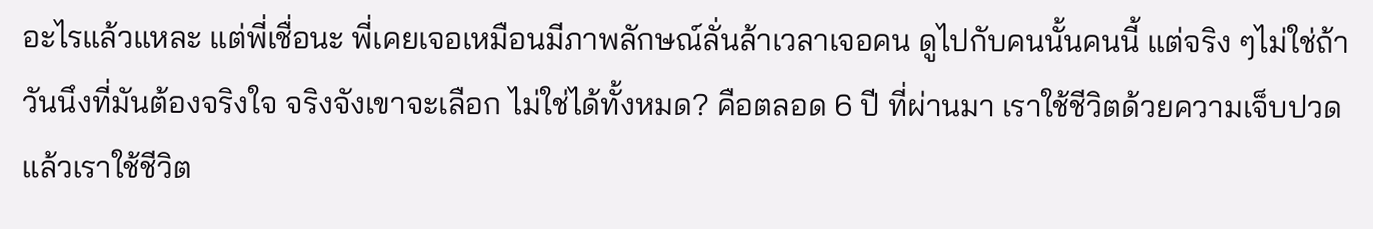อะไรแล้วแหละ แต่พี่เชื่อนะ พี่เคยเจอเหมือนมีภาพลักษณ์ลั่นล้าเวลาเจอคน ดูไปกับคนนั้นคนนี้ แต่จริง ๆไม่ใช่ถ้าวันนึงที่มันต้องจริงใจ จริงจังเขาจะเลือก ไม่ใช่ได้ทั้งหมด? คือตลอด 6 ปี ที่ผ่านมา เราใช้ชีวิตด้วยความเจ็บปวด แล้วเราใช้ชีวิต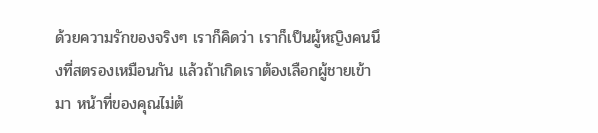ด้วยความรักของจริงๆ เราก็คิดว่า เราก็เป็นผู้หญิงคนนึงที่สตรองเหมือนกัน แล้วถ้าเกิดเราต้องเลือกผู้ชายเข้ามา หน้าที่ของคุณไม่ต้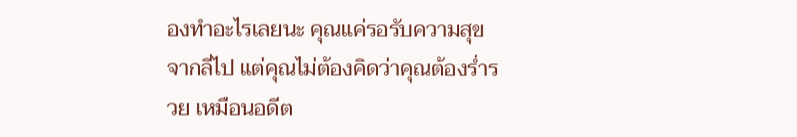องทำอะไรเลยนะ คุณแค่รอรับความสุขจากลี่ไป แต่คุณไม่ต้องคิดว่าคุณต้องร่ำรวย เหมือนอดีต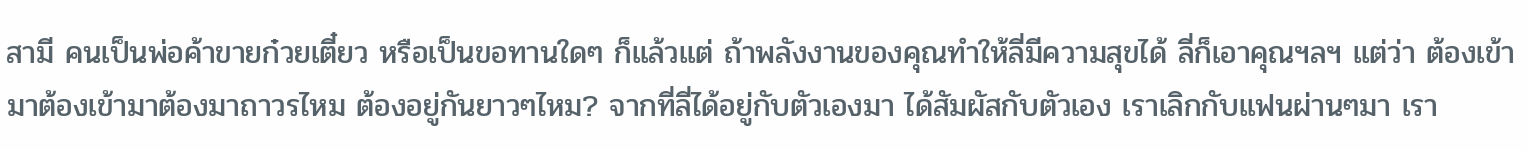สามี คนเป็นพ่อค้าขายก๋วยเตี๋ยว หรือเป็นขอทานใดๆ ก็แล้วแต่ ถ้าพลังงานของคุณทำให้ลี่มีความสุขได้ ลี่ก็เอาคุณฯลฯ แต่ว่า ต้องเข้ามาต้องเข้ามาต้องมาถาวรไหม ต้องอยู่กันยาวๆไหม? จากที่ลี่ได้อยู่กับตัวเองมา ได้สัมผัสกับตัวเอง เราเลิกกับแฟนผ่านๆมา เรา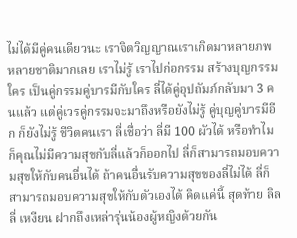ไม่ได้มีคู่คนเดียวนะ เราจิตวิญญาณเราเกิดมาหลายภพ หลายชาติมากเลย เราไม่รู้ เราไปก่อกรรม สร้างบุญกรรมใคร เป็นคู่กรรมคู่บารมีกับใคร ลี่ได้คู่อุปถัมภ์กลับมา 3 คนแล้ว แต่คู่เวรคู่กรรมจะมาถึงหรือยังไม่รู้ คู่บุญคู่บารมีอีก ก็ยังไม่รู้ ชีวิตคนเรา ลี่เชื่อว่า ลี่มี 100 ผัวได้ หรือทำไม ก็คุณไม่มีความสุขกับลี่แล้วก็ออกไป ลี่ก็สามารถมอบความสุขให้กับคนอื่นได้ ถ้าคนอื่นรับความสุขของลี่ไม่ได้ ลี่ก็สามารถมอบความสุขให้กับตัวเองได้ คิดแค่นี้ สุดท้าย ลิลลี่ เหงียน ฝากถึงเหล่ารุ่นน้องผู้หญิงด้วยกัน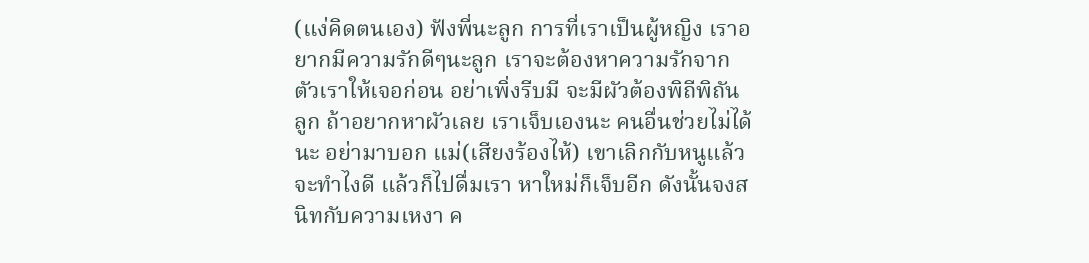(แง่คิดตนเอง) ฟังพี่นะลูก การที่เราเป็นผู้หญิง เราอยากมีความรักดีๆนะลูก เราจะต้องหาความรักจากตัวเราให้เจอก่อน อย่าเพิ่งรีบมี จะมีผัวต้องพิถีพิถันลูก ถ้าอยากหาผัวเลย เราเจ็บเองนะ คนอื่นช่วยไม่ได้นะ อย่ามาบอก แม่(เสียงร้องไห้) เขาเลิกกับหนูแล้วจะทำไงดี แล้วก็ไปดื่มเรา หาใหม่ก็เจ็บอีก ดังนั้นจงสนิทกับความเหงา ค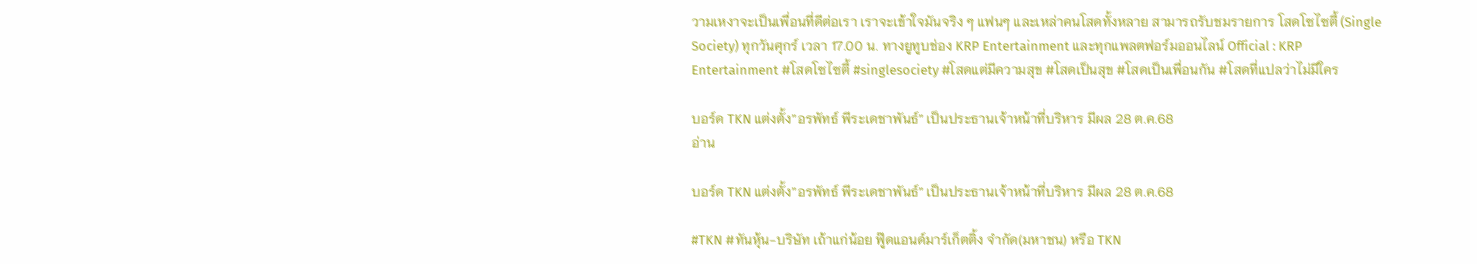วามเหงาจะเป็นเพื่อนที่ดีต่อเรา เราจะเข้าใจมันจริง ๆ แฟนๆ และเหล่าคนโสดทั้งหลาย สามารถรับชมรายการ โสดโซไซตี้ (Single Society) ทุกวันศุกร์ เวลา 17.00 น. ทางยูทูบช่อง KRP Entertainment และทุกแพลตฟอร์มออนไลน์ Official : KRP Entertainment #โสดโซไซตี้ #singlesociety #โสดแต่มีความสุข #โสดเป็นสุข #โสดเป็นเพื่อนกัน #โสดที่แปลว่าไม่มีใคร

บอร์ด TKN แต่งตั้ง”อรพัทธ์ พีระเดชาพันธ์” เป็นประธานเจ้าหน้าที่บริหาร มีผล 28 ต.ค.68
อ่าน

บอร์ด TKN แต่งตั้ง”อรพัทธ์ พีระเดชาพันธ์” เป็นประธานเจ้าหน้าที่บริหาร มีผล 28 ต.ค.68

#TKN #ทันหุ้น-บริษัท เถ้าแก่น้อย ฟู๊ดแอนด์มาร์เก็ตติ้ง จำกัด(มหาชน) หรือ TKN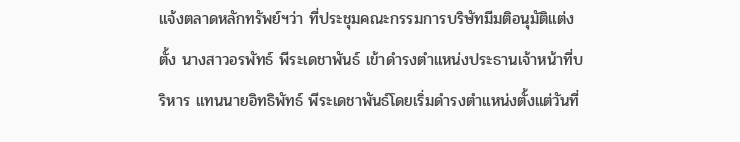แจ้งตลาดหลักทรัพย์ฯว่า ที่ประชุมคณะกรรมการบริษัทมีมติอนุมัติแต่งตั้ง นางสาวอรพัทธ์ พีระเดชาพันธ์ เข้าดำรงตำแหน่งประธานเจ้าหน้าที่บริหาร แทนนายอิทธิพัทธ์ พีระเดชาพันธ์โดยเริ่มดำรงตำแหน่งตั้งแต่วันที่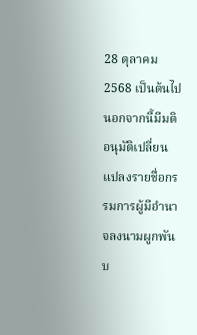28 ตุลาคม 2568 เป็นต้นไปนอกจากนี้มีมติอนุมัติเปลี่ยนแปลงรายชื่อกรรมการผู้มีอำนาจลงนามผูกพันบ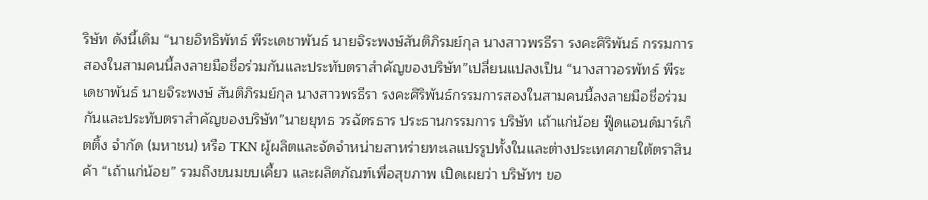ริษัท ดังนี้เดิม “นายอิทธิพัทธ์ พีระเดชาพันธ์ นายจิระพงษ์สันติภิรมย์กุล นางสาวพรธีรา รงคะศิริพันธ์ กรรมการสองในสามคนนี้ลงลายมือชื่อร่วมกันและประทับตราสำคัญของบริษัท”เปลี่ยนแปลงเป็น “นางสาวอรพัทธ์ พีระเดชาพันธ์ นายจิระพงษ์ สันติภิรมย์กุล นางสาวพรธีรา รงคะศิริพันธ์กรรมการสองในสามคนนี้ลงลายมือชื่อร่วมกันและประทับตราสำคัญของบริษัท”นายยุทธ วรฉัตรธาร ประธานกรรมการ บริษัท เถ้าแก่น้อย ฟู๊ดแอนด์มาร์เก็ตติ้ง จำกัด (มหาชน) หรือ TKN ผู้ผลิตและจัดจำหน่ายสาหร่ายทะเลแปรรูปทั้งในและต่างประเทศภายใต้ตราสินค้า “เถ้าแก่น้อย” รวมถึงขนมขบเคี้ยว และผลิตภัณฑ์เพื่อสุขภาพ เปิดเผยว่า บริษัทฯ ขอ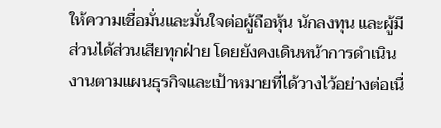ให้ความเชื่อมั่นและมั่นใจต่อผู้ถือหุ้น นักลงทุน และผู้มีส่วนได้ส่วนเสียทุกฝ่าย โดยยังคงเดินหน้าการดำเนินงานตามแผนธุรกิจและเป้าหมายที่ได้วางไว้อย่างต่อเนื่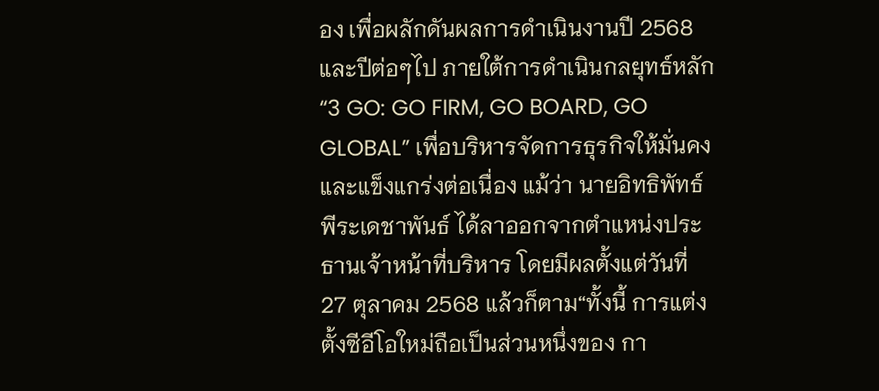อง เพื่อผลักดันผลการดำเนินงานปี 2568 และปีต่อๆไป ภายใต้การดำเนินกลยุทธ์หลัก “3 GO: GO FIRM, GO BOARD, GO GLOBAL” เพื่อบริหารจัดการธุรกิจให้มั่นคงและแข็งแกร่งต่อเนื่อง แม้ว่า นายอิทธิพัทธ์ พีระเดชาพันธ์ ได้ลาออกจากตำแหน่งประธานเจ้าหน้าที่บริหาร โดยมีผลตั้งแต่วันที่ 27 ตุลาคม 2568 แล้วก็ตาม“ทั้งนี้ การแต่งตั้งซีอีโอใหม่ถือเป็นส่วนหนึ่งของ กา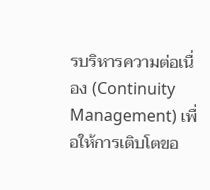รบริหารความต่อเนื่อง (Continuity Management) เพื่อให้การเติบโตขอ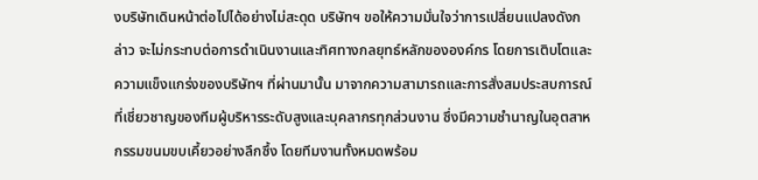งบริษัทเดินหน้าต่อไปได้อย่างไม่สะดุด บริษัทฯ ขอให้ความมั่นใจว่าการเปลี่ยนแปลงดังกล่าว จะไม่กระทบต่อการดำเนินงานและทิศทางกลยุทธ์หลักขององค์กร โดยการเติบโตและความแข็งแกร่งของบริษัทฯ ที่ผ่านมานั้น มาจากความสามารถและการสั่งสมประสบการณ์ที่เชี่ยวชาญของทีมผู้บริหารระดับสูงและบุคลากรทุกส่วนงาน ซึ่งมีความชำนาญในอุตสาหกรรมขนมขบเคี้ยวอย่างลึกซึ้ง โดยทีมงานทั้งหมดพร้อม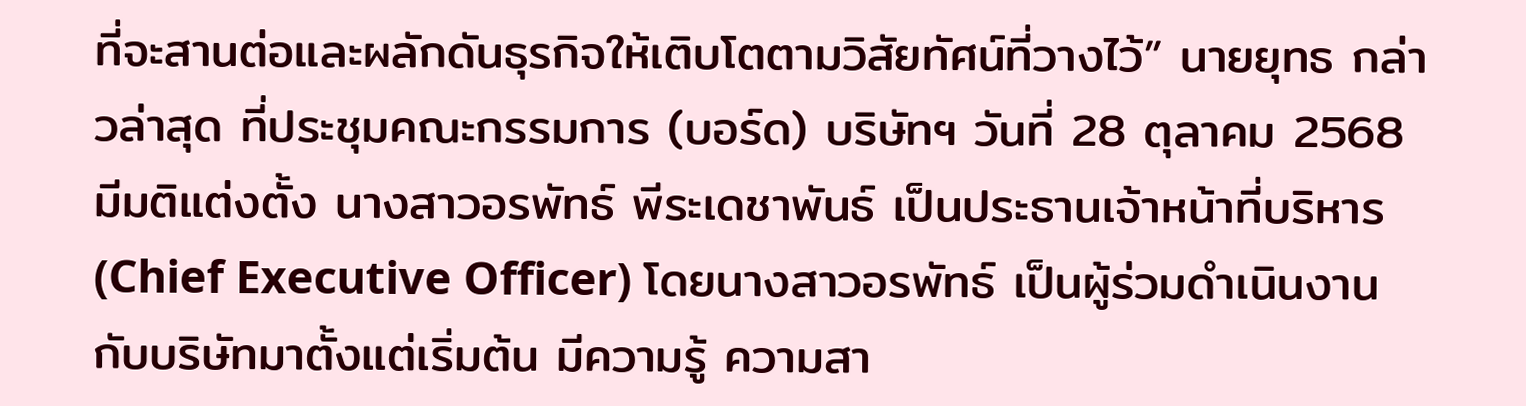ที่จะสานต่อและผลักดันธุรกิจให้เติบโตตามวิสัยทัศน์ที่วางไว้” นายยุทธ กล่าวล่าสุด ที่ประชุมคณะกรรมการ (บอร์ด) บริษัทฯ วันที่ 28 ตุลาคม 2568 มีมติแต่งตั้ง นางสาวอรพัทธ์ พีระเดชาพันธ์ เป็นประธานเจ้าหน้าที่บริหาร (Chief Executive Officer) โดยนางสาวอรพัทธ์ เป็นผู้ร่วมดำเนินงานกับบริษัทมาตั้งแต่เริ่มต้น มีความรู้ ความสา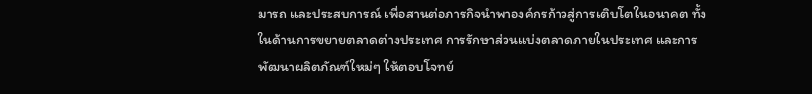มารถ และประสบการณ์ เพื่อสานต่อภารกิจนำพาองค์กรก้าวสู่การเติบโตในอนาคต ทั้งในด้านการขยายตลาดต่างประเทศ การรักษาส่วนแบ่งตลาดภายในประเทศ และการพัฒนาผลิตภัณฑ์ใหม่ๆ ให้ตอบโจทย์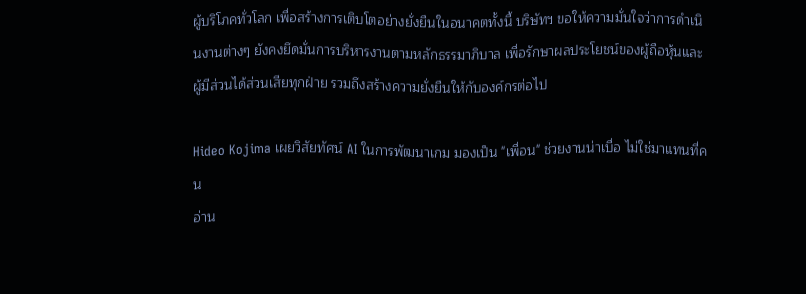ผู้บริโภคทั่วโลก เพื่อสร้างการเติบโตอย่างยั่งยืนในอนาคตทั้งนี้ บริษัทฯ ขอให้ความมั่นใจว่าการดำเนินงานต่างๆ ยังคงยึดมั่นการบริหารงานตามหลักธรรมาภิบาล เพื่อรักษาผลประโยชน์ของผู้ถือหุ้นและผู้มีส่วนได้ส่วนเสียทุกฝ่าย รวมถึงสร้างความยั่งยืนให้กับองค์กรต่อไป

Hideo Kojima เผยวิสัยทัศน์ AI ในการพัฒนาเกม มองเป็น "เพื่อน" ช่วยงานน่าเบื่อ ไม่ใช่มาแทนที่คน
อ่าน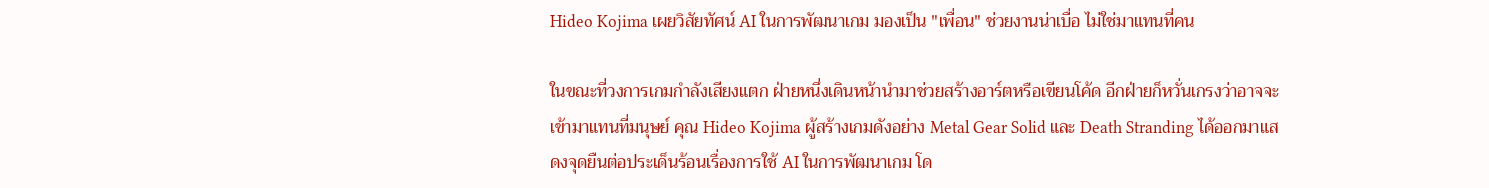Hideo Kojima เผยวิสัยทัศน์ AI ในการพัฒนาเกม มองเป็น "เพื่อน" ช่วยงานน่าเบื่อ ไม่ใช่มาแทนที่คน

ในขณะที่วงการเกมกำลังเสียงแตก ฝ่ายหนึ่งเดินหน้านำมาช่วยสร้างอาร์ตหรือเขียนโค้ด อีกฝ่ายก็หวั่นเกรงว่าอาจจะเข้ามาแทนที่มนุษย์ คุณ Hideo Kojima ผู้สร้างเกมดังอย่าง Metal Gear Solid และ Death Stranding ได้ออกมาแสดงจุดยืนต่อประเด็นร้อนเรื่องการใช้ AI ในการพัฒนาเกม โด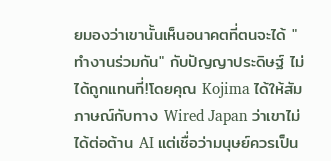ยมองว่าเขานั้นเห็นอนาคตที่ตนจะได้ "ทำงานร่วมกัน" กับปัญญาประดิษฐ์ ไม่ได้ถูกแทนที่!โดยคุณ Kojima ได้ให้สัมภาษณ์กับทาง Wired Japan ว่าเขาไม่ได้ต่อต้าน AI แต่เชื่อว่ามนุษย์ควรเป็น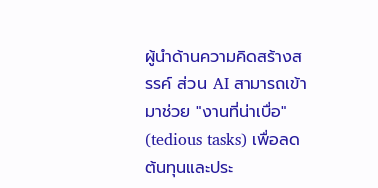ผู้นำด้านความคิดสร้างสรรค์ ส่วน AI สามารถเข้ามาช่วย "งานที่น่าเบื่อ" (tedious tasks) เพื่อลดต้นทุนและประ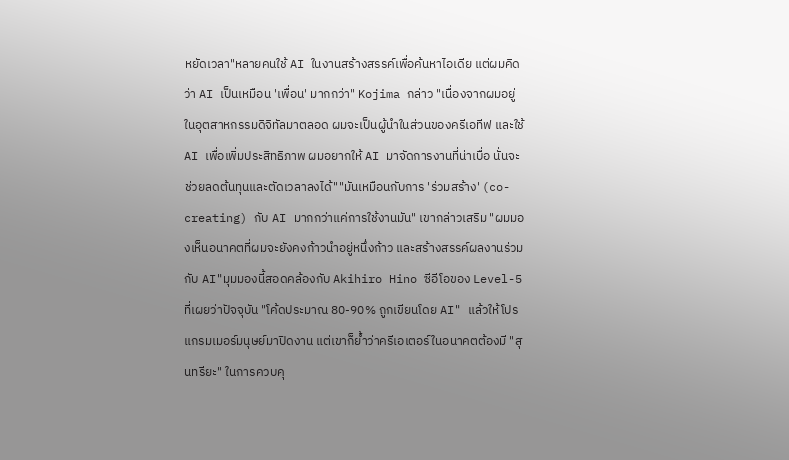หยัดเวลา"หลายคนใช้ AI ในงานสร้างสรรค์เพื่อค้นหาไอเดีย แต่ผมคิดว่า AI เป็นเหมือน 'เพื่อน' มากกว่า" Kojima กล่าว "เนื่องจากผมอยู่ในอุตสาหกรรมดิจิทัลมาตลอด ผมจะเป็นผู้นำในส่วนของครีเอทีฟ และใช้ AI เพื่อเพิ่มประสิทธิภาพ ผมอยากให้ AI มาจัดการงานที่น่าเบื่อ นั่นจะช่วยลดต้นทุนและตัดเวลาลงได้""มันเหมือนกับการ 'ร่วมสร้าง' (co-creating) กับ AI มากกว่าแค่การใช้งานมัน" เขากล่าวเสริม "ผมมองเห็นอนาคตที่ผมจะยังคงก้าวนำอยู่หนึ่งก้าว และสร้างสรรค์ผลงานร่วมกับ AI"มุมมองนี้สอดคล้องกับ Akihiro Hino ซีอีโอของ Level-5 ที่เผยว่าปัจจุบัน "โค้ดประมาณ 80-90% ถูกเขียนโดย AI" แล้วให้โปรแกรมเมอร์มนุษย์มาปิดงาน แต่เขาก็ย้ำว่าครีเอเตอร์ในอนาคตต้องมี "สุนทรียะ" ในการควบคุ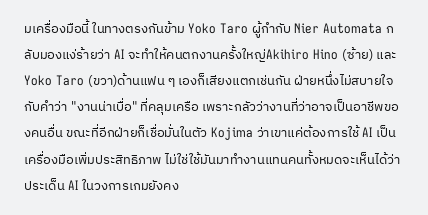มเครื่องมือนี้ ในทางตรงกันข้าม Yoko Taro ผู้กำกับ Nier Automata กลับมองแง่ร้ายว่า AI จะทำให้คนตกงานครั้งใหญ่Akihiro Hino (ซ้าย) และ Yoko Taro (ขวา)ด้านแฟน ๆ เองก็เสียงแตกเช่นกัน ฝ่ายหนึ่งไม่สบายใจกับคำว่า "งานน่าเบื่อ" ที่คลุมเครือ เพราะกลัวว่างานที่ว่าอาจเป็นอาชีพของคนอื่น ขณะที่อีกฝ่ายก็เชื่อมั่นในตัว Kojima ว่าเขาแค่ต้องการใช้ AI เป็นเครื่องมือเพิ่มประสิทธิภาพ ไม่ใช่ใช้มันมาทำงานแทนคนทั้งหมดจะเห็นได้ว่าประเด็น AI ในวงการเกมยังคง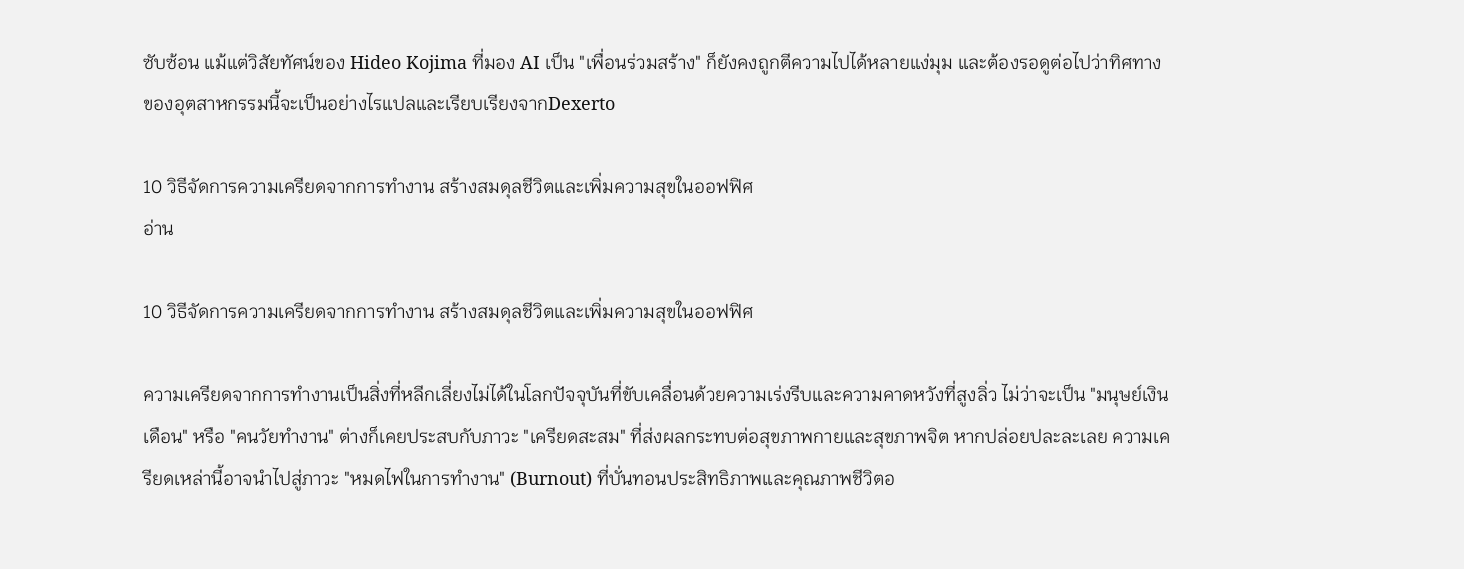ซับซ้อน แม้แต่วิสัยทัศน์ของ Hideo Kojima ที่มอง AI เป็น "เพื่อนร่วมสร้าง" ก็ยังคงถูกตีความไปได้หลายแง่มุม และต้องรอดูต่อไปว่าทิศทางของอุตสาหกรรมนี้จะเป็นอย่างไรแปลและเรียบเรียงจากDexerto

10 วิธีจัดการความเครียดจากการทำงาน สร้างสมดุลชีวิตและเพิ่มความสุขในออฟฟิศ
อ่าน

10 วิธีจัดการความเครียดจากการทำงาน สร้างสมดุลชีวิตและเพิ่มความสุขในออฟฟิศ

ความเครียดจากการทำงานเป็นสิ่งที่หลีกเลี่ยงไม่ได้ในโลกปัจจุบันที่ขับเคลื่อนด้วยความเร่งรีบและความคาดหวังที่สูงลิ่ว ไม่ว่าจะเป็น "มนุษย์เงินเดือน" หรือ "คนวัยทำงาน" ต่างก็เคยประสบกับภาวะ "เครียดสะสม" ที่ส่งผลกระทบต่อสุขภาพกายและสุขภาพจิต หากปล่อยปละละเลย ความเครียดเหล่านี้อาจนำไปสู่ภาวะ "หมดไฟในการทำงาน" (Burnout) ที่บั่นทอนประสิทธิภาพและคุณภาพชีวิตอ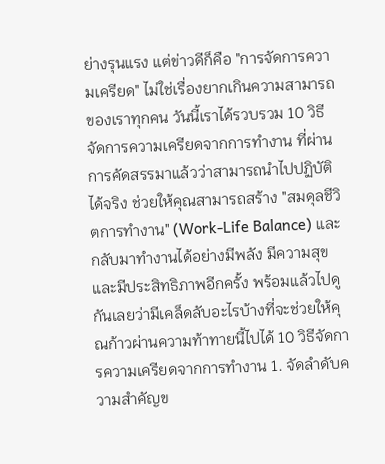ย่างรุนแรง แต่ข่าวดีก็คือ "การจัดการความเครียด" ไม่ใช่เรื่องยากเกินความสามารถของเราทุกคน วันนี้เราได้รวบรวม 10 วิธีจัดการความเครียดจากการทำงาน ที่ผ่านการคัดสรรมาแล้วว่าสามารถนำไปปฏิบัติได้จริง ช่วยให้คุณสามารถสร้าง "สมดุลชีวิตการทำงาน" (Work-Life Balance) และกลับมาทำงานได้อย่างมีพลัง มีความสุข และมีประสิทธิภาพอีกครั้ง พร้อมแล้วไปดูกันเลยว่ามีเคล็ดลับอะไรบ้างที่จะช่วยให้คุณก้าวผ่านความท้าทายนี้ไปได้ 10 วิธีจัดการความเครียดจากการทำงาน 1. จัดลำดับความสำคัญข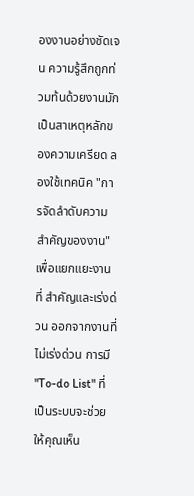องงานอย่างชัดเจน ความรู้สึกถูกท่วมท้นด้วยงานมักเป็นสาเหตุหลักของความเครียด ลองใช้เทคนิค "การจัดลำดับความสำคัญของงาน" เพื่อแยกแยะงานที่ สำคัญและเร่งด่วน ออกจากงานที่ไม่เร่งด่วน การมี "To-do List" ที่เป็นระบบจะช่วยให้คุณเห็น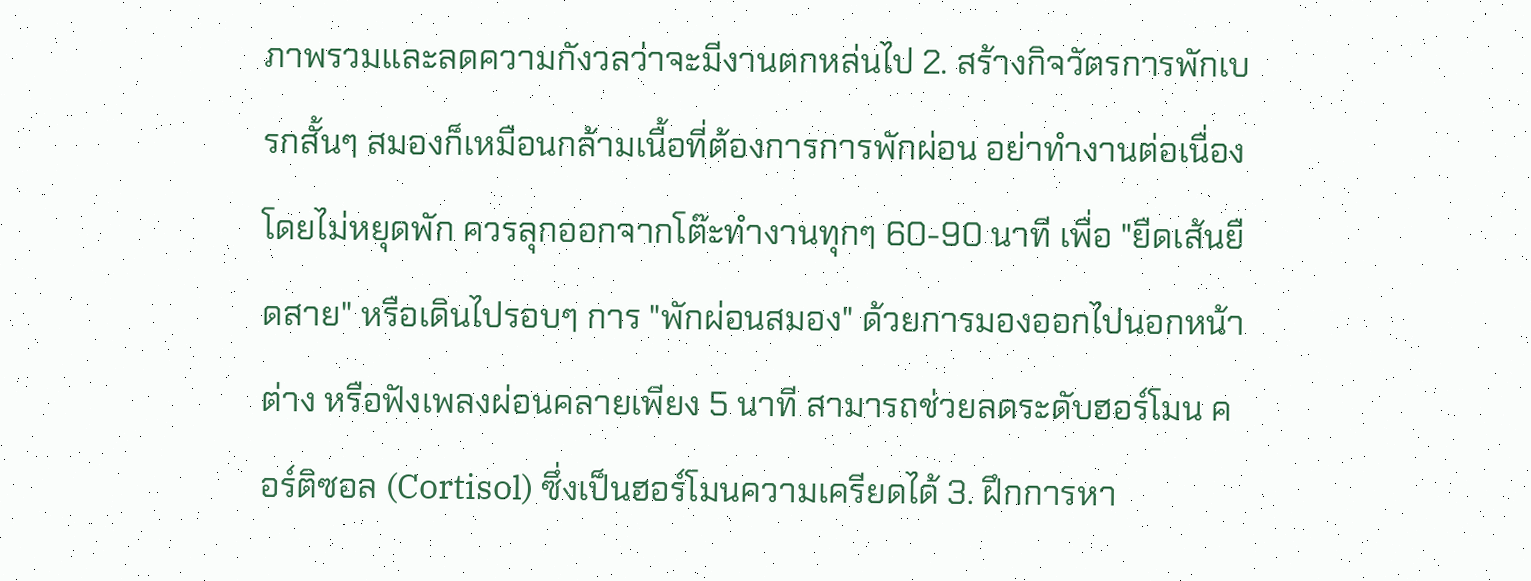ภาพรวมและลดความกังวลว่าจะมีงานตกหล่นไป 2. สร้างกิจวัตรการพักเบรกสั้นๆ สมองก็เหมือนกล้ามเนื้อที่ต้องการการพักผ่อน อย่าทำงานต่อเนื่องโดยไม่หยุดพัก ควรลุกออกจากโต๊ะทำงานทุกๆ 60-90 นาที เพื่อ "ยืดเส้นยืดสาย" หรือเดินไปรอบๆ การ "พักผ่อนสมอง" ด้วยการมองออกไปนอกหน้าต่าง หรือฟังเพลงผ่อนคลายเพียง 5 นาที สามารถช่วยลดระดับฮอร์โมน คอร์ติซอล (Cortisol) ซึ่งเป็นฮอร์โมนความเครียดได้ 3. ฝึกการหา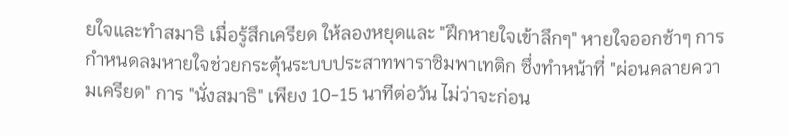ยใจและทำสมาธิ เมื่อรู้สึกเครียด ให้ลองหยุดและ "ฝึกหายใจเข้าลึกๆ" หายใจออกช้าๆ การกำหนดลมหายใจช่วยกระตุ้นระบบประสาทพาราซิมพาเทติก ซึ่งทำหน้าที่ "ผ่อนคลายความเครียด" การ "นั่งสมาธิ" เพียง 10-15 นาทีต่อวัน ไม่ว่าจะก่อน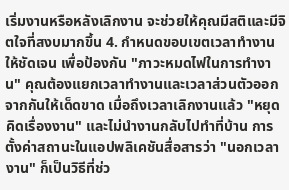เริ่มงานหรือหลังเลิกงาน จะช่วยให้คุณมีสติและมีจิตใจที่สงบมากขึ้น 4. กำหนดขอบเขตเวลาทำงานให้ชัดเจน เพื่อป้องกัน "ภาวะหมดไฟในการทำงาน" คุณต้องแยกเวลาทำงานและเวลาส่วนตัวออกจากกันให้เด็ดขาด เมื่อถึงเวลาเลิกงานแล้ว "หยุดคิดเรื่องงาน" และไม่นำงานกลับไปทำที่บ้าน การตั้งค่าสถานะในแอปพลิเคชันสื่อสารว่า "นอกเวลางาน" ก็เป็นวิธีที่ช่ว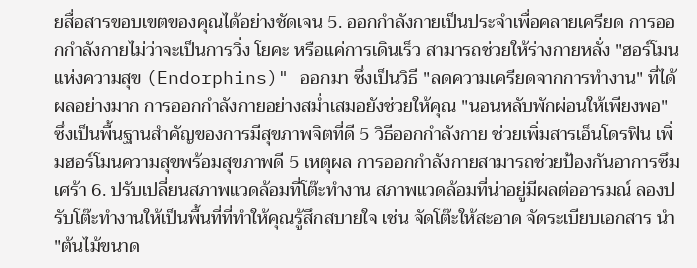ยสื่อสารขอบเขตของคุณได้อย่างชัดเจน 5. ออกกำลังกายเป็นประจำเพื่อคลายเครียด การออกกำลังกายไม่ว่าจะเป็นการวิ่ง โยคะ หรือแค่การเดินเร็ว สามารถช่วยให้ร่างกายหลั่ง "ฮอร์โมนแห่งความสุข (Endorphins)" ออกมา ซึ่งเป็นวิธี "ลดความเครียดจากการทำงาน" ที่ได้ผลอย่างมาก การออกกำลังกายอย่างสม่ำเสมอยังช่วยให้คุณ "นอนหลับพักผ่อนให้เพียงพอ" ซึ่งเป็นพื้นฐานสำคัญของการมีสุขภาพจิตที่ดี 5 วิธีออกกำลังกาย ช่วยเพิ่มสารเอ็นโดรฟิน เพิ่มฮอร์โมนความสุขพร้อมสุขภาพดี 5 เหตุผล การออกกำลังกายสามารถช่วยป้องกันอาการซึมเศร้า 6. ปรับเปลี่ยนสภาพแวดล้อมที่โต๊ะทำงาน สภาพแวดล้อมที่น่าอยู่มีผลต่ออารมณ์ ลองปรับโต๊ะทำงานให้เป็นพื้นที่ที่ทำให้คุณรู้สึกสบายใจ เช่น จัดโต๊ะให้สะอาด จัดระเบียบเอกสาร นำ "ต้นไม้ขนาด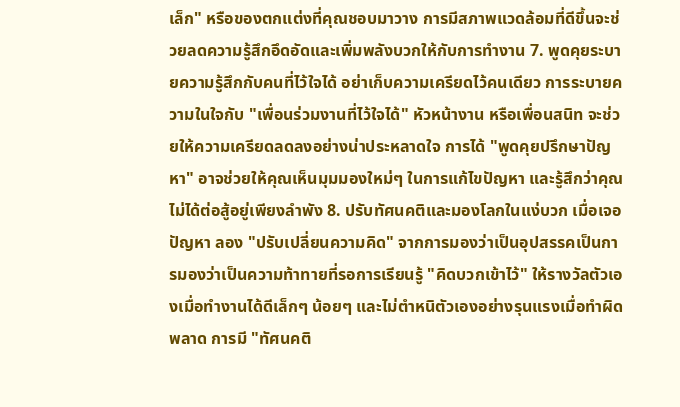เล็ก" หรือของตกแต่งที่คุณชอบมาวาง การมีสภาพแวดล้อมที่ดีขึ้นจะช่วยลดความรู้สึกอึดอัดและเพิ่มพลังบวกให้กับการทำงาน 7. พูดคุยระบายความรู้สึกกับคนที่ไว้ใจได้ อย่าเก็บความเครียดไว้คนเดียว การระบายความในใจกับ "เพื่อนร่วมงานที่ไว้ใจได้" หัวหน้างาน หรือเพื่อนสนิท จะช่วยให้ความเครียดลดลงอย่างน่าประหลาดใจ การได้ "พูดคุยปรึกษาปัญหา" อาจช่วยให้คุณเห็นมุมมองใหม่ๆ ในการแก้ไขปัญหา และรู้สึกว่าคุณไม่ได้ต่อสู้อยู่เพียงลำพัง 8. ปรับทัศนคติและมองโลกในแง่บวก เมื่อเจอปัญหา ลอง "ปรับเปลี่ยนความคิด" จากการมองว่าเป็นอุปสรรคเป็นการมองว่าเป็นความท้าทายที่รอการเรียนรู้ "คิดบวกเข้าไว้" ให้รางวัลตัวเองเมื่อทำงานได้ดีเล็กๆ น้อยๆ และไม่ตำหนิตัวเองอย่างรุนแรงเมื่อทำผิดพลาด การมี "ทัศนคติ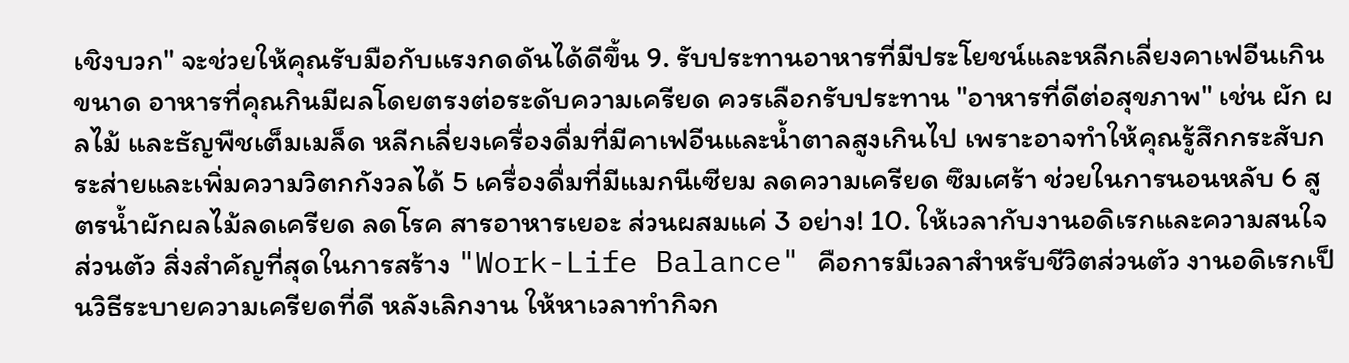เชิงบวก" จะช่วยให้คุณรับมือกับแรงกดดันได้ดีขึ้น 9. รับประทานอาหารที่มีประโยชน์และหลีกเลี่ยงคาเฟอีนเกินขนาด อาหารที่คุณกินมีผลโดยตรงต่อระดับความเครียด ควรเลือกรับประทาน "อาหารที่ดีต่อสุขภาพ" เช่น ผัก ผลไม้ และธัญพืชเต็มเมล็ด หลีกเลี่ยงเครื่องดื่มที่มีคาเฟอีนและน้ำตาลสูงเกินไป เพราะอาจทำให้คุณรู้สึกกระสับกระส่ายและเพิ่มความวิตกกังวลได้ 5 เครื่องดื่มที่มีแมกนีเซียม ลดความเครียด ซึมเศร้า ช่วยในการนอนหลับ 6 สูตรน้ำผักผลไม้ลดเครียด ลดโรค สารอาหารเยอะ ส่วนผสมแค่ 3 อย่าง! 10. ให้เวลากับงานอดิเรกและความสนใจส่วนตัว สิ่งสำคัญที่สุดในการสร้าง "Work-Life Balance" คือการมีเวลาสำหรับชีวิตส่วนตัว งานอดิเรกเป็นวิธีระบายความเครียดที่ดี หลังเลิกงาน ให้หาเวลาทำกิจก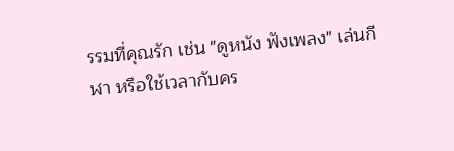รรมที่คุณรัก เช่น "ดูหนัง ฟังเพลง" เล่นกีฬา หรือใช้เวลากับคร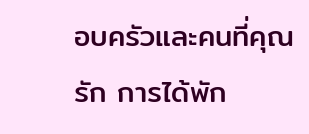อบครัวและคนที่คุณรัก การได้พัก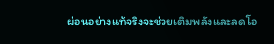ผ่อนอย่างแท้จริงจะช่วยเติมพลังและลดโอ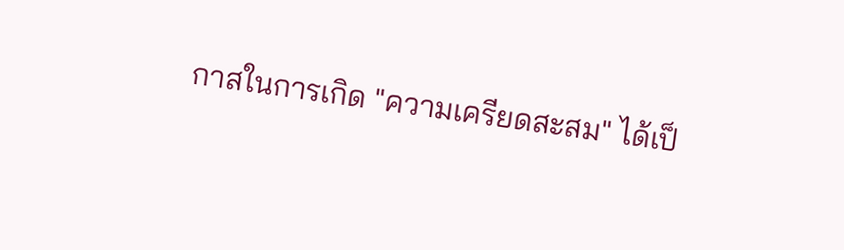กาสในการเกิด "ความเครียดสะสม" ได้เป็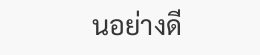นอย่างดี